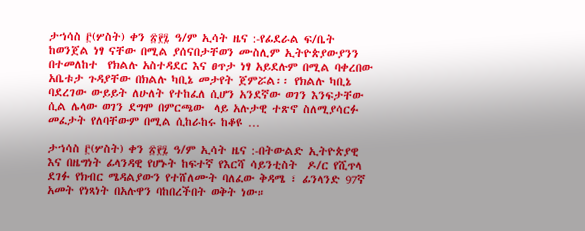ታኀሳስ ፫(ሦስት) ቀን ፳፻፯ ዓ/ም ኢሳት ዜና :-የፊደራል ፍ/ቤት ከወንጀል ነፃ ናቸው በሚል ያሰናበታቸወን ሙስሊም ኢትዮጵያውያንን በተመለከተ  የክልሉ አስተዳደር እና ፀጥታ ነፃ አይደሉም በሚል ባቀረበው አቤቱታ ጉዳያቸው በክልሉ ካቢኔ መታየት ጀምሯል፡፡ የክልሉ ካቢኔ ባደረገው ውይይት ለሁለት የተከፈለ ሲሆን አንደኛው ወገን እንፍታቸው ሲል ሌላው ወገን ደግሞ በምርጫው  ላይ አሉታዊ ተጽኖ ስለሚያሳርፉ መፈታት የለባቸውም በሚል ሲከራከሩ ከቆዩ …

ታኀሳስ ፫(ሦስት) ቀን ፳፻፯ ዓ/ም ኢሳት ዜና :-በትውልድ ኢትዮጵያዊ እና በዜግነት ፊላንዳዊ የሆኑት ከፍተኛ የእርሻ ሳይንቲስት  ዶ/ር የሺጥላ ደገፉ የክብር ሜዳልያውን የተሸለሙት ባለፈው ቅዳሜ ፣ ፊንላንድ 97ኛ አመት የነጻነት በአሉዋን ባከበረችበት ወቅት ነው።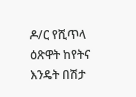ዶ/ር የሺጥላ  ዕጽዋት ከየትና እንዴት በሽታ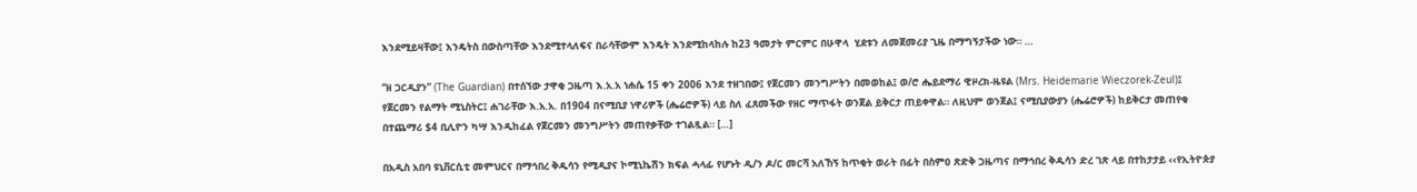እንደሚይዛቸው፤ እንዴትስ በውስጣቸው እንደሚተላለፍና በራሳቸውም እንዴት እንደሚከላከሉ ከ23 ዓመታት ምርምር በሁዋላ  ሂደቱን ለመጀመሪያ ጊዜ በማግኝታችው ነው። …

“ዘ ጋርዲያን” (The Guardian) በተሰኘው ታዋቂ ጋዜጣ እ.አ.አ ነሐሴ 15 ቀን 2006 እንደ ተዘገበው፤ የጀርመን መንግሥትን በመወከል፤ ወ/ሮ ሔይደማሪ ዊዞረክ-ዜዩል (Mrs. Heidemarie Wieczorek-Zeul)፤ የጀርመን የልማት ሚኒስትር፤ ሐገራቸው እ.አ.አ. በ1904 በናሚቢያ ነዋሪዎች (ሔሬሮዎች) ላይ ስለ ፈጸመችው የዘር ማጥፋት ወንጀል ይቅርታ ጠይቀዋል። ለዚህም ወንጀል፤ ናሚቢያውያን (ሔሬሮዎች) ከይቅርታ መጠየቁ በተጨማሪ $4 ቢሊዮን ካሣ እንዲከፈል የጀርመን መንግሥትን መጠየቃቸው ተገልጿል። […]

በአዲስ አበባ ዩኒቨርሲቲ መምህርና በማኅበረ ቅዱሳን የሚዲያና ኮሚኒኬሽን ክፍል ሓላፊ የሆኑት ዲ/ን ዶ/ር መርሻ አለኸኝ ከጥቂት ወራት በፊት በስምዐ ጽድቅ ጋዜጣና በማኅበረ ቅዱሳን ድረ ገጽ ላይ በተከታታይ ‹‹የኢትዮጵያ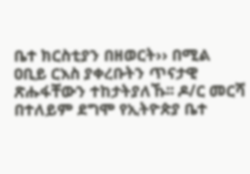ቤተ ክርስቲያን በዘወርት›› በሚል ዐቢይ ርእስ ያቀረቡትን ጥናታዊ ጽሑፋቸውን ተከታትያለኹ፡፡ ዶ/ር መርሻ በተለይም ደግሞ የኢትዮጵያ ቤተ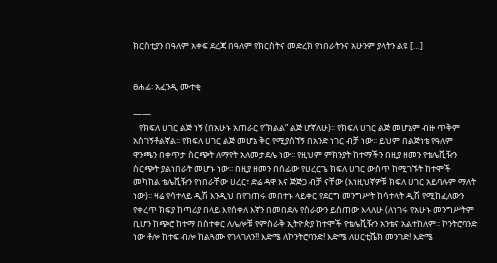ክርስቲያን በዓለም አቀፍ ደረጃ በዓለም የክርስትና መድረክ የነበራትንና አሁንም ያላትን ልዩ […]


ፀሐፊ፡ አፈንዲ ሙተቂ

——
   የክፍለ ሀገር ልጅ ነኝ (በአሁኑ አጠራር የ“ክልል” ልጅ ሆኛለሁ)፡፡ የክፍለ ሀገር ልጅ መሆኔም ብዙ ጥቅም አስገኝቶልኛል፡፡ የክፍለ ሀገር ልጅ መሆኔ ቅር የሚያሰኘኝ በአንድ ነገር ብቻ ነው፡፡ ይህም በልጅነቴ የዓለም ዋንጫን በቀጥታ ስርጭት ለማየት አለመታደሌ ነው፡፡ የዚህም ምክንያት ከተማችን በዚያ ዘመን የቴሌቪዥን ስርጭት ያልነበራት መሆኑ ነው፡፡ በዚያ ዘመን በሰፊው የሀረርጌ ክፍለ ሀገር ውስጥ ከሚገኙት ከተሞች መካከል ቴሌቪዥን የነበራቸው ሀረር፣ ድሬ ዳዋ እና ጅጅጋ ብቻ ናቸው (እነዚህኛዎቹ ክፍለ ሀገር አይባሉም ማለት ነው)፡፡ ዛሬ የሳተላይ ዲሽ እንዲህ በየገጠሩ መበተኑ ላይቀር የደርግ መንግሥት ከሳተላት ዲሽ የሚከፈለውን የቀረጥ ክፍያ ከጣሪያ በላይ እየሰቀለ እኛን በመበደሉ የስራውን ይስጠው እላለሁ (ለነገሩ የአሁኑ መንግሥትም ቢሆን ከጭሮ ከተማ በስተቀር ለሌሎቹ የምስራቅ ኢትዮጵያ ከተሞች የቴሌቪዥን አንቴና አልተከለም፡፡ ኮንትሮባንድ ነው ቶሎ ከተፍ ብሎ ከልጓሙ የገላገለን!! እድሜ ለኮንትሮባንድ! እድሜ ለሀርቲሼክ መንገድ! እድሜ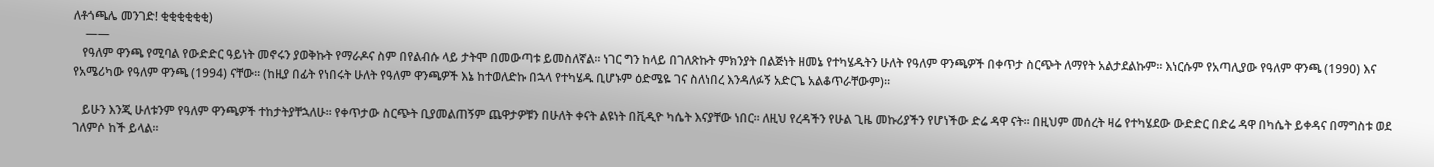ለቶጎጫሌ መንገድ! ቂቂቂቂቂቂ)
    ——
   የዓለም ዋንጫ የሚባል የውድድር ዓይነት መኖሩን ያወቅኩት የማራዶና ስም በየልብሱ ላይ ታትሞ በመውጣቱ ይመስለኛል፡፡ ነገር ግን ከላይ በገለጽኩት ምክንያት በልጅነት ዘመኔ የተካሄዱትን ሁለት የዓለም ዋንጫዎች በቀጥታ ስርጭት ለማየት አልታደልኩም፡፡ እነርሱም የአጣሊያው የዓለም ዋንጫ (1990) እና የአሜሪካው የዓለም ዋንጫ (1994) ናቸው፡፡ (ከዚያ በፊት የነበሩት ሁለት የዓለም ዋንጫዎች እኔ ከተወለድኩ በኋላ የተካሄዱ ቢሆኑም ዕድሜዬ ገና ስለነበረ እንዳለፉኝ አድርጌ አልቆጥራቸውም)፡፡

   ይሁን እንጂ ሁለቱንም የዓለም ዋንጫዎች ተከታትያቸኋለሁ፡፡ የቀጥታው ስርጭት ቢያመልጠኝም ጨዋታዎቹን በሁለት ቀናት ልዩነት በቪዲዮ ካሴት እናያቸው ነበር፡፡ ለዚህ የረዳችን የሁል ጊዜ መኩሪያችን የሆነችው ድሬ ዳዋ ናት፡፡ በዚህም መሰረት ዛሬ የተካሄደው ውድድር በድሬ ዳዋ በካሴት ይቀዳና በማግስቱ ወደ ገለምሶ ከች ይላል፡፡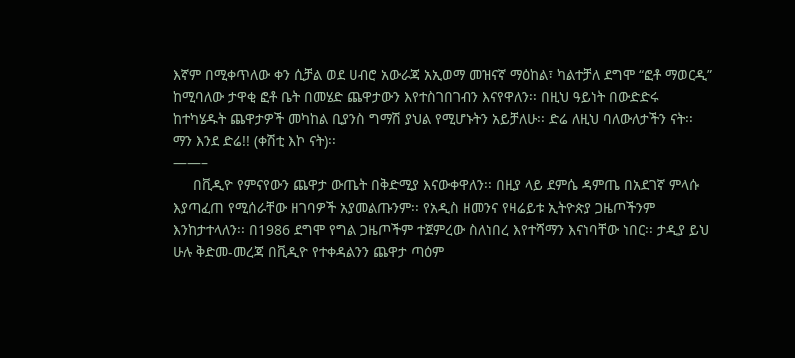እኛም በሚቀጥለው ቀን ሲቻል ወደ ሀብሮ አውራጃ አኢወማ መዝናኛ ማዕከል፣ ካልተቻለ ደግሞ “ፎቶ ማወርዲ” ከሚባለው ታዋቂ ፎቶ ቤት በመሄድ ጨዋታውን እየተስገበገብን እናየዋለን፡፡ በዚህ ዓይነት በውድድሩ ከተካሄዱት ጨዋታዎች መካከል ቢያንስ ግማሽ ያህል የሚሆኑትን አይቻለሁ፡፡ ድሬ ለዚህ ባለውለታችን ናት፡፡ ማን እንደ ድሬ!! (ቀሽቲ እኮ ናት)፡፡
——–
     በቪዲዮ የምናየውን ጨዋታ ውጤት በቅድሚያ እናውቀዋለን፡፡ በዚያ ላይ ደምሴ ዳምጤ በአደገኛ ምላሱ እያጣፈጠ የሚሰራቸው ዘገባዎች አያመልጡንም፡፡ የአዲስ ዘመንና የዛሬይቱ ኢትዮጵያ ጋዜጦችንም እንከታተላለን፡፡ በ1986 ደግሞ የግል ጋዜጦችም ተጀምረው ስለነበረ እየተሻማን እናነባቸው ነበር፡፡ ታዲያ ይህ ሁሉ ቅድመ-መረጃ በቪዲዮ የተቀዳልንን ጨዋታ ጣዕም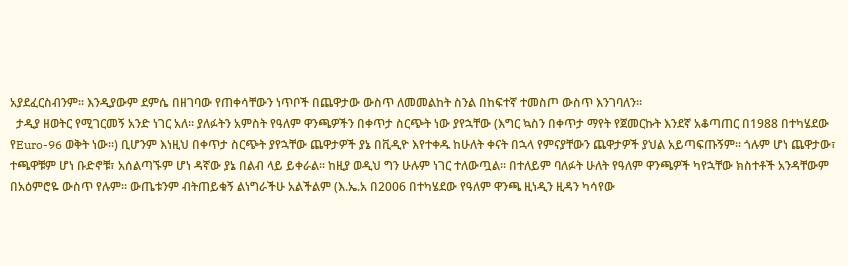አያደፈርስብንም፡፡ እንዲያውም ደምሴ በዘገባው የጠቀሳቸውን ነጥቦች በጨዋታው ውስጥ ለመመልከት ስንል በከፍተኛ ተመስጦ ውስጥ እንገባለን፡፡
  ታዲያ ዘወትር የሚገርመኝ አንድ ነገር አለ፡፡ ያለፉትን አምስት የዓለም ዋንጫዎችን በቀጥታ ስርጭት ነው ያየኋቸው (እግር ኳስን በቀጥታ ማየት የጀመርኩት እንደኛ አቆጣጠር በ1988 በተካሄደው የEuro-96 ወቅት ነው፡፡) ቢሆንም እነዚህ በቀጥታ ስርጭት ያየኋቸው ጨዋታዎች ያኔ በቪዲዮ እየተቀዱ ከሁለት ቀናት በኋላ የምናያቸውን ጨዋታዎች ያህል አይጣፍጡኝም፡፡ ጎሉም ሆነ ጨዋታው፣ ተጫዋቹም ሆነ ቡድኖቹ፣ አሰልጣኙም ሆነ ዳኛው ያኔ በልብ ላይ ይቀራል፡፡ ከዚያ ወዲህ ግን ሁሉም ነገር ተለውጧል፡፡ በተለይም ባለፉት ሁለት የዓለም ዋንጫዎች ካየኋቸው ክስተቶች አንዳቸውም በአዕምሮዬ ውስጥ የሉም፡፡ ውጤቱንም ብትጠይቁኝ ልነግራችሁ አልችልም (እ.ኤ.አ በ2006 በተካሄደው የዓለም ዋንጫ ዚነዲን ዚዳን ካሳየው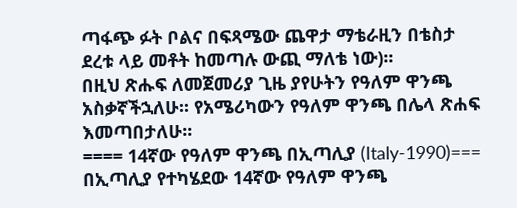ጣፋጭ ፉት ቦልና በፍጻሜው ጨዋታ ማቴራዚን በቴስታ ደረቱ ላይ መቶት ከመጣሉ ውጪ ማለቴ ነው)፡፡
በዚህ ጽሑፍ ለመጀመሪያ ጊዜ ያየሁትን የዓለም ዋንጫ አስቃኛችኋለሁ፡፡ የአሜሪካውን የዓለም ዋንጫ በሌላ ጽሐፍ እመጣበታለሁ፡፡
==== 14ኛው የዓለም ዋንጫ በኢጣሊያ (Italy-1990)===
በኢጣሊያ የተካሄደው 14ኛው የዓለም ዋንጫ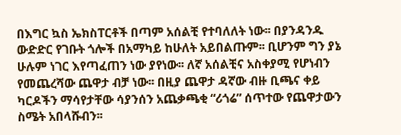በእግር ኳስ ኤክስፐርቶች በጣም አሰልቺ የተባለለት ነው፡፡ በያንዳንዱ ውድድር የገቡት ጎሎች በአማካይ ከሁለት አይበልጡም፡፡ ቢሆንም ግን ያኔ ሁሉም ነገር እየጣፈጠን ነው ያየነው፡፡ ለኛ አሰልቺና አስቀያሚ የሆነብን የመጨረሻው ጨዋታ ብቻ ነው፡፡ በዚያ ጨዋታ ዳኛው ብዙ ቢጫና ቀይ ካርዶችን ማሳየታቸው ሳያንሰን አጨቃጫቂ “ሪጎሬ” ሰጥተው የጨዋታውን ስሜት አበላሹብን፡፡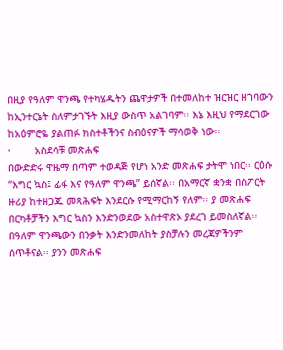በዚያ የዓለም ዋንጫ የተካሄዱትን ጨዋታዎች በተመለከተ ዝርዝር ዘገባውን ከኢንተርኔት ስለምታገኙት እዚያ ውስጥ አልገባም፡፡ እኔ እዚህ የማደርገው ከአዕምሮዬ ያልጠፉ ክስተቶችንና ስብዕናዎች ማሳወቅ ነው፡፡
·        አስደሳቹ መጽሐፍ
በውድድሩ ዋዜማ በጣም ተወዳጅ የሆነ አንድ መጽሐፍ ታትሞ ነበር፡፡ ርዕሱ “እግር ኳስ፤ ፊፋ እና የዓለም ዋንጫ” ይሰኛል፡፡ በአማርኛ ቋንቋ በስፖርት ዙሪያ ከተዘጋጁ መጻሕፍት እንደርሱ የሚማርከኝ የለም፡፡ ያ መጽሐፍ በርካቶቻችን እግር ኳስን እንድንወደው አስተዋጽኦ ያደረገ ይመስለኛል፡፡ በዓለም ዋንጫውን በንቃት እንድንመለከት ያስቻሉን መረጃዎችንም ሰጥቶናል፡፡ ያንን መጽሐፍ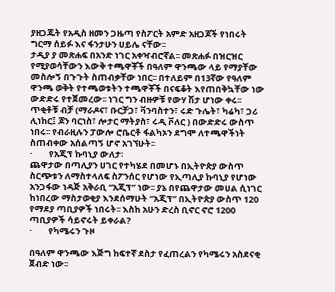ያዘጋጁት የአዲስ ዘመን ጋዜጣ የስፖርት አምድ አዘጋጆች የነበሩት ግርማ ሰይፉ እና ፋንታሁን ሀይሌ ናቸው፡፡
ታዲያ ያ መጽሐፍ በአንድ ነገር አቀዣብሮኛል፡፡ መጽሐፉ በዝርዝር የሚያወሳቸውን እውቅ ተጫዋቾች በዓለም ዋንጫው ላይ የማያቸው መስሎኝ በጉጉት ስጠብቃቸው ነበር፡፡ በተለይም በ13ኛው የዓለም ዋንጫ ወቅት የተጫወቱትን ተጫዋቾች በናፍቆት እየጠበቅኳቸው ነው ውድድሩ የተጀመረው፡፡ ነገር ግን ብዙዎቹ የውሃ ሽታ ሆነው ቀሩ፡፡ ጥቂቶቹ ብቻ (ማራዶና፣ ቡርቻጋ፣ ቫንባስተን፣ ሩድ ጉሌት፣ ካሬካ፣ ጋሪ ሊነከር፤ ጆን ባርነስ፣ ሎታር ማትያስ፣ ሩዲ ቮለር ) በውድድሩ ውስጥ ነበሩ፡፡ የብራዚሉን ፓውሎ ሮቤርቶ ፋልካኦን ደግሞ ለተጫዋችነት ስጠብቀው አሰልጣኝ ሆኖ አገኘሁት፡፡
·        የአጂፕ ኩባኒያ ውለታ፡
ጨዋታው በጣሊያን ሀገር የተካሄደ በመሆኑ በኢትዮጵያ ውስጥ ስርጭቱን ለማስተላለፍ ስፖንሰር የሆነው የኢጣሊያ ኩባኒያ የሆነው አንጋፋው ነዳጅ አቅራቢ “አጂፕ” ነው፡፡ ያኔ በየጨዋታው መሀል ሲነገር ከነበረው ማስታወቂያ እንደሰማሁት “አጂፕ” በኢትዮጵያ ውስጥ 120 የማደያ ጣቢያዎች ነበሩት፡፡ እስከ አሁን ድረስ ቢኖር ኖሮ 1200 ጣቢያዎች ሳይኖሩት ይቀራል?
·        የካሜሩን ጉዞ

በዓለም ዋንጫው እጅግ ከፍተኛ ደስታ የፈጠረልን የካሜሩን አስደናቂ ጀብድ ነው፡፡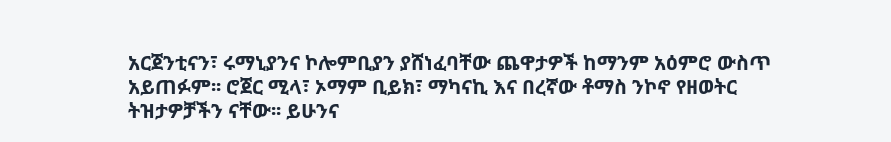አርጀንቲናን፣ ሩማኒያንና ኮሎምቢያን ያሸነፈባቸው ጨዋታዎች ከማንም አዕምሮ ውስጥ አይጠፉም፡፡ ሮጀር ሚላ፣ ኦማም ቢይክ፣ ማካናኪ እና በረኛው ቶማስ ንኮኖ የዘወትር ትዝታዎቻችን ናቸው፡፡ ይሁንና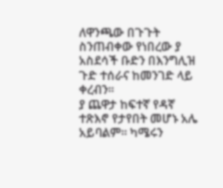ለዋንጫው በጉጉት ስንጠብቀው የነበረው ያ አስደሳች ቡድን በእንግሊዝ ጉድ ተሰራና ከመንገድ ላይ ቀረብን፡፡
ያ ጨዋታ ከፍተኛ የዳኛ ተጽእኖ የታየበት መሆኑ አሌ አይባልም፡፡ ካሜሩን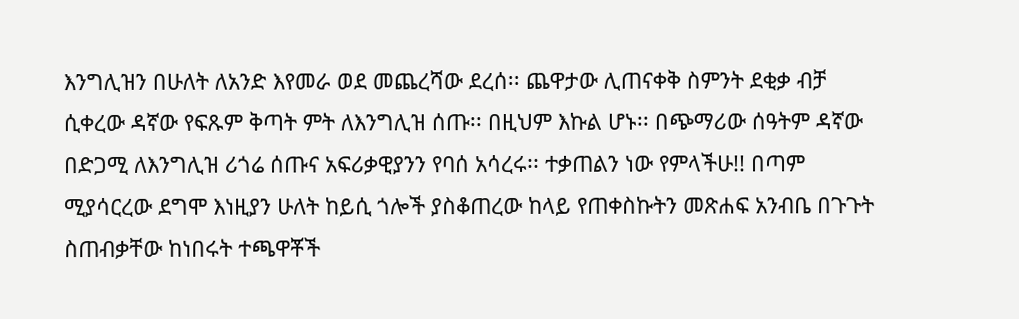እንግሊዝን በሁለት ለአንድ እየመራ ወደ መጨረሻው ደረሰ፡፡ ጨዋታው ሊጠናቀቅ ስምንት ደቂቃ ብቻ ሲቀረው ዳኛው የፍጹም ቅጣት ምት ለእንግሊዝ ሰጡ፡፡ በዚህም እኩል ሆኑ፡፡ በጭማሪው ሰዓትም ዳኛው በድጋሚ ለእንግሊዝ ሪጎሬ ሰጡና አፍሪቃዊያንን የባሰ አሳረሩ፡፡ ተቃጠልን ነው የምላችሁ!! በጣም ሚያሳርረው ደግሞ እነዚያን ሁለት ከይሲ ጎሎች ያስቆጠረው ከላይ የጠቀስኩትን መጽሐፍ አንብቤ በጉጉት ስጠብቃቸው ከነበሩት ተጫዋቾች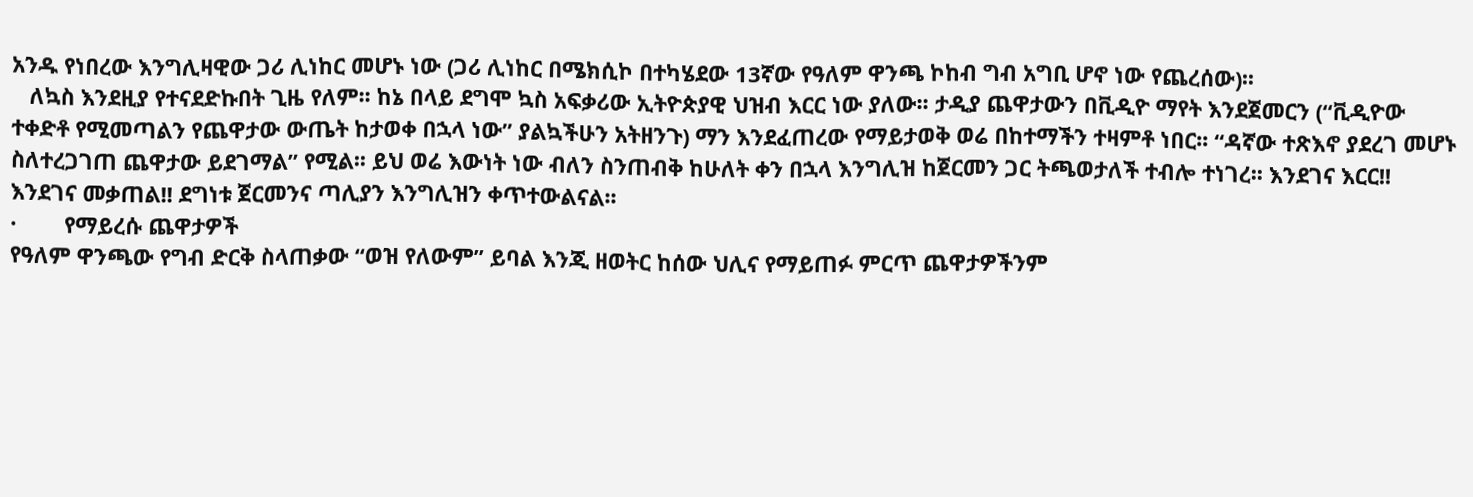አንዱ የነበረው እንግሊዛዊው ጋሪ ሊነከር መሆኑ ነው (ጋሪ ሊነከር በሜክሲኮ በተካሄደው 13ኛው የዓለም ዋንጫ ኮከብ ግብ አግቢ ሆኖ ነው የጨረሰው)፡፡
   ለኳስ እንደዚያ የተናደድኩበት ጊዜ የለም፡፡ ከኔ በላይ ደግሞ ኳስ አፍቃሪው ኢትዮጵያዊ ህዝብ እርር ነው ያለው፡፡ ታዲያ ጨዋታውን በቪዲዮ ማየት እንደጀመርን (“ቪዲዮው ተቀድቶ የሚመጣልን የጨዋታው ውጤት ከታወቀ በኋላ ነው” ያልኳችሁን አትዘንጉ) ማን እንደፈጠረው የማይታወቅ ወሬ በከተማችን ተዛምቶ ነበር፡፡ “ዳኛው ተጽእኖ ያደረገ መሆኑ ስለተረጋገጠ ጨዋታው ይደገማል” የሚል፡፡ ይህ ወሬ እውነት ነው ብለን ስንጠብቅ ከሁለት ቀን በኋላ እንግሊዝ ከጀርመን ጋር ትጫወታለች ተብሎ ተነገረ፡፡ እንደገና እርር!! እንደገና መቃጠል!! ደግነቱ ጀርመንና ጣሊያን እንግሊዝን ቀጥተውልናል፡፡
·        የማይረሱ ጨዋታዎች
የዓለም ዋንጫው የግብ ድርቅ ስላጠቃው “ወዝ የለውም” ይባል እንጂ ዘወትር ከሰው ህሊና የማይጠፉ ምርጥ ጨዋታዎችንም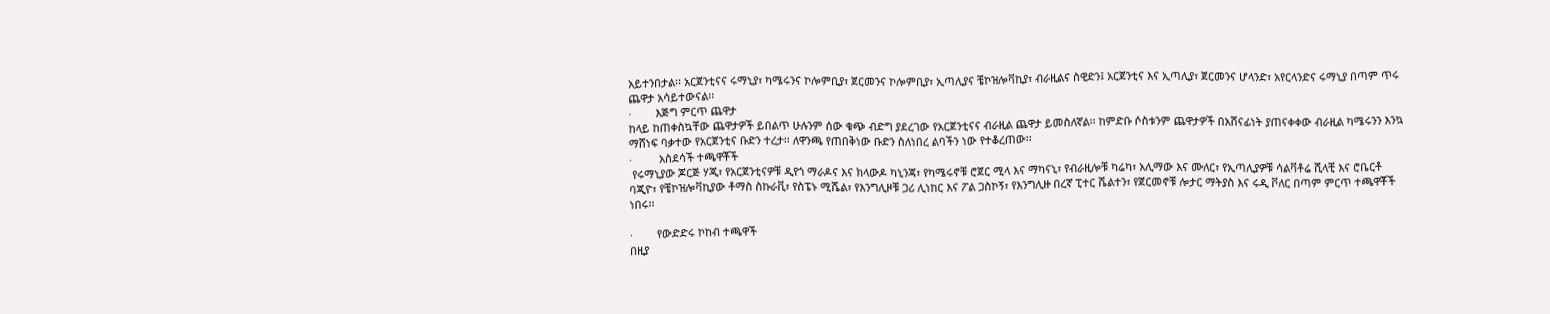አይተንበታል፡፡ አርጀንቲናና ሩማኒያ፣ ካሜሩንና ኮሎምቢያ፣ ጀርመንና ኮሎምቢያ፣ ኢጣሊያና ቼኮዝሎቫኪያ፣ ብራዚልና ስዊድን፤ አርጀንቲና እና ኢጣሊያ፣ ጀርመንና ሆላንድ፣ አየርላንድና ሩማኒያ በጣም ጥሩ ጨዋታ አሳይተውናል፡፡
·        እጅግ ምርጥ ጨዋታ
ከላይ ከጠቀስኳቸው ጨዋታዎች ይበልጥ ሁሉንም ሰው ቁጭ ብድግ ያደረገው የአርጀንቲናና ብራዚል ጨዋታ ይመስለኛል፡፡ ከምድቡ ሶስቱንም ጨዋታዎች በአሸናፊነት ያጠናቀቀው ብራዚል ካሜሩንን እንኳ ማሸነፍ ባቃተው የአርጀንቲና ቡድን ተረታ፡፡ ለዋንጫ የጠበቅነው ቡድን ስለነበረ ልባችን ነው የተቆረጠው፡፡
·         አስደሳች ተጫዋቾች
 የሩማኒያው ጆርጅ ሃጂ፣ የአርጀንቲናዎቹ ዲየጎ ማራዶና እና ክላውዶ ካኒንጃ፣ የካሜሩኖቹ ሮጀር ሚላ እና ማካናኒ፣ የብራዚሎቹ ካሬካ፣ አሊማው እና ሙለር፣ የኢጣሊያዎቹ ሳልቫቶሬ ሺላቺ እና ሮቤርቶ ባጂዮ፣ የቼኮዝሎቫኪያው ቶማስ ስኩራቪ፣ የስፔኑ ሚሼል፣ የእንግሊዞቹ ጋሪ ሊነከር እና ፖል ጋስኮኝ፣ የእንግሊዙ በረኛ ፒተር ሼልተን፣ የጀርመኖቹ ሎታር ማትያስ እና ሩዲ ቮለር በጣም ምርጥ ተጫዋቾች ነበሩ፡፡

·        የውድድሩ ኮከብ ተጫዋች
በዚያ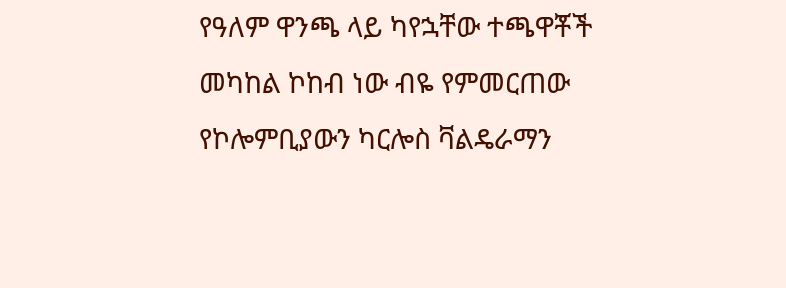የዓለም ዋንጫ ላይ ካየኋቸው ተጫዋቾች መካከል ኮከብ ነው ብዬ የምመርጠው የኮሎምቢያውን ካርሎስ ቫልዴራማን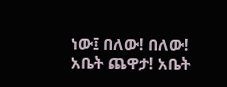ነው፤ በለው! በለው! አቤት ጨዋታ! አቤት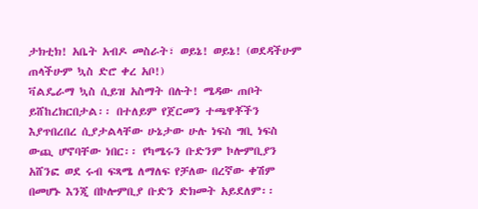ታክቲክ! አቤት አብዶ መስራት፣ ወይኔ! ወይኔ! (ወደዳችሁም ጠላችሁም ኳስ ድሮ ቀረ አቦ!)
ቫልዴራማ ኳስ ሲይዝ አስማት በሉት! ሜዳው ጠቦት ይሸከረክርበታል፡፡ በተለይም የጀርመን ተጫዋቾችን እያጥበረበረ ሲያታልላቸው ሁኔታው ሁሉ ነፍስ ግቢ ነፍስ ውጪ ሆኖባቸው ነበር፡፡ የካሜሩን ቡድንም ኮሎምቢያን አሸንፎ ወደ ሩብ ፍጻሜ ለማለፍ የቻለው በረኛው ቀሽም በመሆኑ እንጂ በኮሎምቢያ ቡድን ድክመት አይደለም፡፡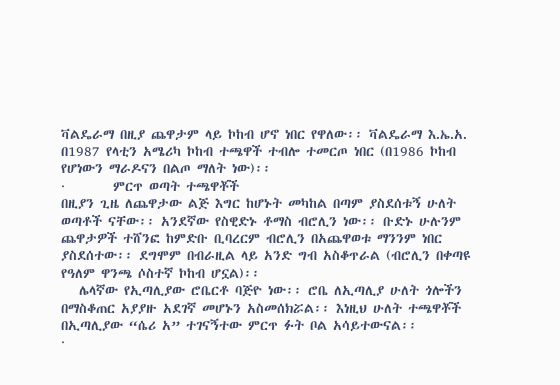ቫልዴራማ በዚያ ጨዋታም ላይ ኮከብ ሆኖ ነበር የዋለው፡፡ ቫልዴራማ እ.ኤ.አ. በ1987 የላቲን አሜሪካ ኮከብ ተጫዋች ተብሎ ተመርጦ ነበር (በ1986 ኮከብ የሆነውን ማራዶናን በልጦ ማለት ነው)፡፡
·        ምርጥ ወጣት ተጫዋቾች
በዚያን ጊዜ ለጨዋታው ልጅ እግር ከሆኑት መካከል በጣም ያስደሰቱኝ ሁለት ወጣቶች ናቸው፡፡ አንደኛው የስዊድኑ ቶማስ ብሮሊን ነው፡፡ ቡድኑ ሁሉንም ጨዋታዎች ተሸንፎ ከምድቡ ቢባረርም ብሮሊን በአጨዋወቱ ማንንም ነበር ያስደሰተው፡፡ ደግሞም በብራዚል ላይ አንድ ግብ አስቆጥራል (ብሮሊን በቀጣዩ የዓለም ዋንጫ ሶስተኛ ኮከብ ሆኗል)፡፡
   ሌላኛው የኢጣሊያው ሮቤርቶ ባጅዮ ነው፡፡ ሮቤ ለኢጣሊያ ሁለት ጎሎችን በማስቆጠር አያያዙ አደገኛ መሆኑን አስመሰክሯል፡፡ እነዚህ ሁለት ተጫዋቾች በኢጣሊያው “ሴሪ አ” ተገናኝተው ምርጥ ፉት ቦል አሳይተውናል፡፡
·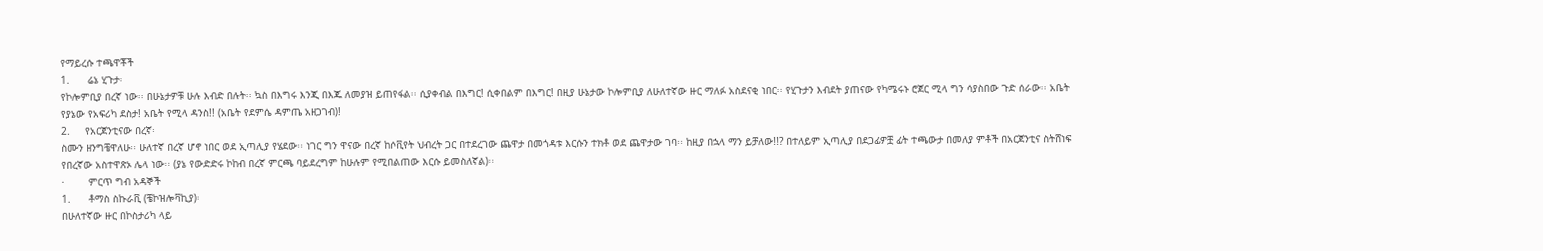የማይረሱ ተጫዋቾች
1.      ሬኔ ሂጉታ፡
የኮሎምቢያ በረኛ ነው፡፡ በሁኔታዎቹ ሁሉ እብድ በሉት፡፡ ኳስ በእግሩ እንጂ በእጁ ለመያዝ ይጠየፋል፡፡ ሲያቀብል በእግር! ሲቀበልም በእግር! በዚያ ሁኔታው ኮሎምቢያ ለሁለተኛው ዙር ማለፉ አስደናቂ ነበር፡፡ የሂጉታን እብደት ያጠናው የካሜሩኑ ሮጀር ሚላ ግን ሳያስበው ጉድ ሰራው፡፡ አቤት የያኔው የአፍሪካ ደስታ! አቤት የሚላ ዳንስ!! (አቤት የደምሴ ዳምጤ አዘጋገብ)!
2.     የአርጀንቲናው በረኛ፡
ስሙን ዘንግቼዋለሁ፡፡ ሁለተኛ በረኛ ሆኖ ነበር ወደ ኢጣሊያ የሄደው፡፡ ነገር ግን ዋናው በረኛ ከሶቪየት ህብረት ጋር በተደረገው ጨዋታ በመጎዳቱ እርሱን ተክቶ ወደ ጨዋታው ገባ፡፡ ከዚያ በኋላ ማን ይቻለው!!? በተለይም ኢጣሊያ በደጋፊዎቿ ፊት ተጫውታ በመለያ ምቶች በአርጀንቲና ስትሸነፍ የበረኛው አስተዋጽኦ ሌላ ነው፡፡ (ያኔ የውድድሩ ኮከብ በረኛ ምርጫ ባይደረግም ከሁሉም የሚበልጠው እርሱ ይመስለኛል)፡፡
·        ምርጥ ግብ አዳኞች
1.      ቶማስ ስኩራቪ (ቼኮዝሎቫኪያ)፡
በሁለተኛው ዙር በኮስታሪካ ላይ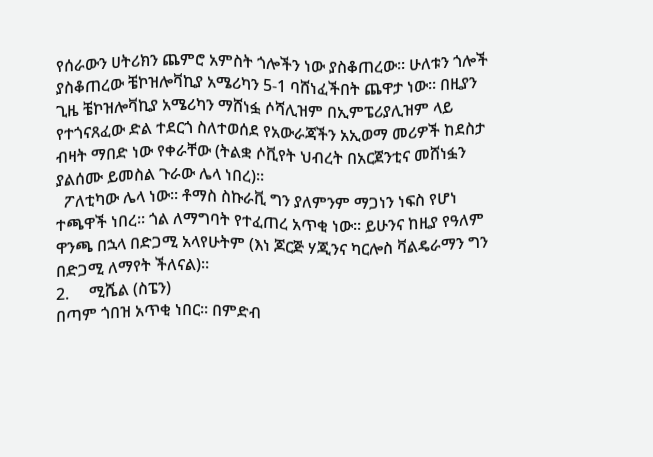የሰራውን ሀትሪክን ጨምሮ አምስት ጎሎችን ነው ያስቆጠረው፡፡ ሁለቱን ጎሎች ያስቆጠረው ቼኮዝሎቫኪያ አሜሪካን 5-1 ባሸነፈችበት ጨዋታ ነው፡፡ በዚያን ጊዜ ቼኮዝሎቫኪያ አሜሪካን ማሸነፏ ሶሻሊዝም በኢምፔሪያሊዝም ላይ የተጎናጸፈው ድል ተደርጎ ስለተወሰደ የአውራጃችን አኢወማ መሪዎች ከደስታ ብዛት ማበድ ነው የቀራቸው (ትልቋ ሶቪየት ህብረት በአርጀንቲና መሸነፏን ያልሰሙ ይመስል ጉራው ሌላ ነበረ)፡፡
  ፖለቲካው ሌላ ነው፡፡ ቶማስ ስኩራቪ ግን ያለምንም ማጋነን ነፍስ የሆነ ተጫዋች ነበረ፡፡ ጎል ለማግባት የተፈጠረ አጥቂ ነው፡፡ ይሁንና ከዚያ የዓለም ዋንጫ በኋላ በድጋሚ አላየሁትም (እነ ጆርጅ ሃጂንና ካርሎስ ቫልዴራማን ግን በድጋሚ ለማየት ችለናል)፡፡
2.     ሚሼል (ስፔን)
በጣም ጎበዝ አጥቂ ነበር፡፡ በምድብ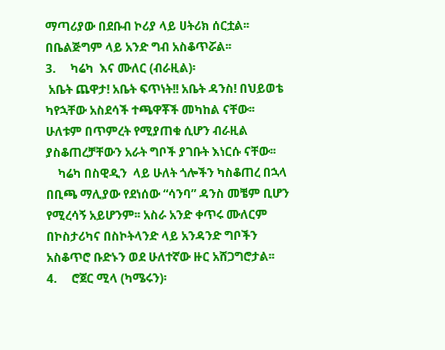ማጣሪያው በደቡብ ኮሪያ ላይ ሀትሪክ ሰርቷል፡፡ በቤልጅግም ላይ አንድ ግብ አስቆጥሯል፡፡
3.     ካሬካ  እና ሙለር (ብራዚል)፡
 አቤት ጨዋታ! አቤት ፍጥነት!! አቤት ዳንስ! በህይወቴ ካየኋቸው አስደሳች ተጫዋቾች መካከል ናቸው፡፡ ሁለቱም በጥምረት የሚያጠቁ ሲሆን ብራዚል ያስቆጠረቻቸውን አራት ግቦች ያገቡት እነርሱ ናቸው፡፡
    ካሬካ በስዊዲን  ላይ ሁለት ጎሎችን ካስቆጠረ በኋላ በቢጫ ማሊያው የደነሰው “ሳንባ” ዳንስ መቼም ቢሆን የሚረሳኝ አይሆንም፡፡ አስራ አንድ ቀጥሩ ሙለርም በኮስታሪካና በስኮትላንድ ላይ አንዳንድ ግቦችን አስቆጥሮ ቡድኑን ወደ ሁለተኛው ዙር አሸጋግሮታል፡፡
4.     ሮጀር ሚላ (ካሜሩን)፡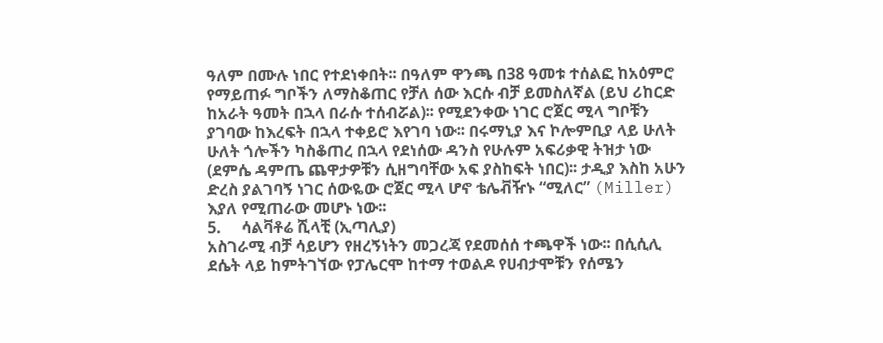ዓለም በሙሉ ነበር የተደነቀበት፡፡ በዓለም ዋንጫ በ38 ዓመቱ ተሰልፎ ከአዕምሮ የማይጠፉ ግቦችን ለማስቆጠር የቻለ ሰው እርሱ ብቻ ይመስለኛል (ይህ ሪከርድ ከአራት ዓመት በኋላ በራሱ ተሰብሯል)፡፡ የሚደንቀው ነገር ሮጀር ሚላ ግቦቹን ያገባው ከእረፍት በኋላ ተቀይሮ እየገባ ነው፡፡ በሩማኒያ እና ኮሎምቢያ ላይ ሁለት ሁለት ጎሎችን ካስቆጠረ በኋላ የደነሰው ዳንስ የሁሉም አፍሪቃዊ ትዝታ ነው (ደምሴ ዳምጤ ጨዋታዎቹን ሲዘግባቸው አፍ ያስከፍት ነበር)፡፡ ታዲያ እስከ አሁን ድረስ ያልገባኝ ነገር ሰውዬው ሮጀር ሚላ ሆኖ ቴሌቭዥኑ “ሚለር” (Miller) እያለ የሚጠራው መሆኑ ነው፡፡
5.     ሳልቫቶሬ ሺላቺ (ኢጣሊያ)
አስገራሚ ብቻ ሳይሆን የዘረኝነትን መጋረጃ የደመሰሰ ተጫዋች ነው፡፡ በሲሲሊ ደሴት ላይ ከምትገኘው የፓሌርሞ ከተማ ተወልዶ የሀብታሞቹን የሰሜን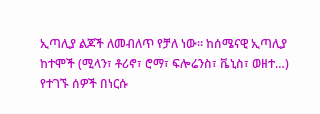ኢጣሊያ ልጆች ለመብለጥ የቻለ ነው፡፡ ከሰሜናዊ ኢጣሊያ ከተሞች (ሚላን፣ ቶሪኖ፣ ሮማ፣ ፍሎሬንስ፣ ቬኒስ፣ ወዘተ…) የተገኙ ሰዎች በነርሱ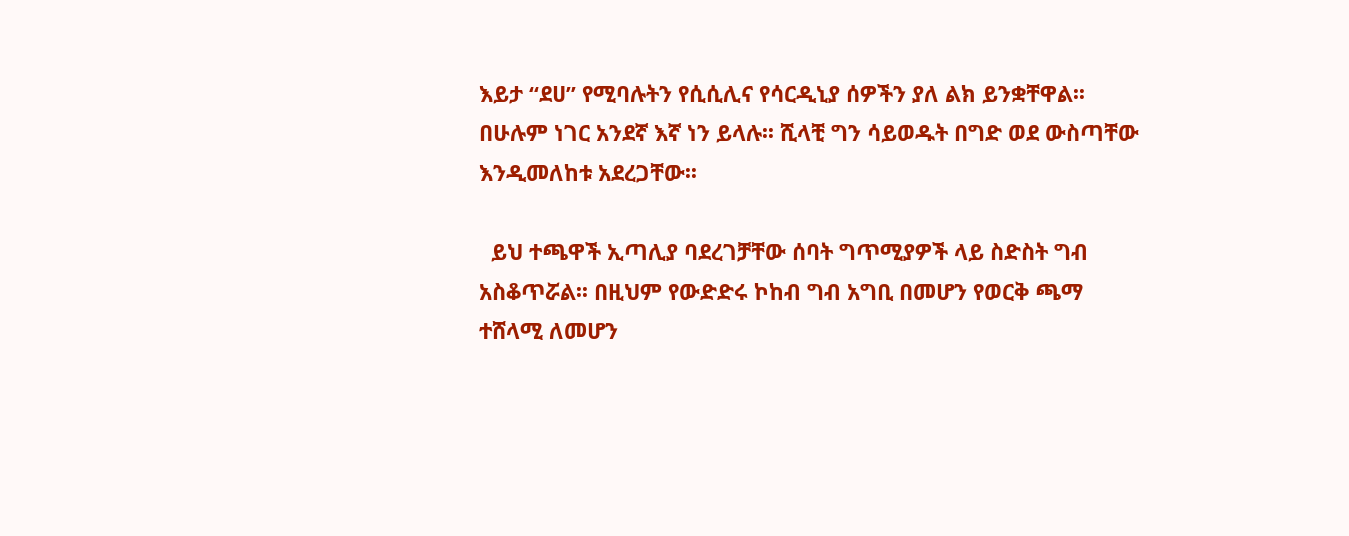እይታ “ደሀ” የሚባሉትን የሲሲሊና የሳርዲኒያ ሰዎችን ያለ ልክ ይንቋቸዋል፡፡ በሁሉም ነገር አንደኛ እኛ ነን ይላሉ፡፡ ሺላቺ ግን ሳይወዱት በግድ ወደ ውስጣቸው እንዲመለከቱ አደረጋቸው፡፡

  ይህ ተጫዋች ኢጣሊያ ባደረገቻቸው ሰባት ግጥሚያዎች ላይ ስድስት ግብ አስቆጥሯል፡፡ በዚህም የውድድሩ ኮከብ ግብ አግቢ በመሆን የወርቅ ጫማ ተሸላሚ ለመሆን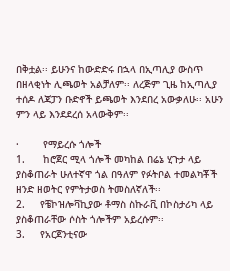በቅቷል፡፡ ይሁንና ከውድድሩ በኋላ በኢጣሊያ ውስጥ በዘላቂነት ሊጫወት አልቻለም፡፡ ለረጅም ጊዜ ከኢጣሊያ ተሰዶ ለጃፓን ቡድኖች ይጫወት እንደበረ አውቃለሁ፡፡ አሁን ምን ላይ እንደደረሰ አላውቅም፡፡

·        የማይረሱ ጎሎች
1.      ከሮጀር ሚላ ጎሎች መካከል በሬኔ ሂጉታ ላይ ያስቆጠራት ሁለተኛዋ ጎል በዓለም የፉትቦል ተመልካቾች ዘንድ ዘወትር የምትታወስ ትመስለኛለች፡፡
2.     የቼኮዝሎቫኪያው ቶማስ ስኩራቪ በኮስታሪካ ላይ ያስቆጠራቸው ሶስት ጎሎችም አይረሱም፡፡
3.     የአርጀንቲናው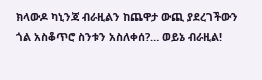ክላውዶ ካኒንጃ ብራዚልን ከጨዋታ ውጪ ያደረገችውን ጎል አስቆጥሮ ስንቱን አስለቀሰ?… ወይኔ ብራዚል!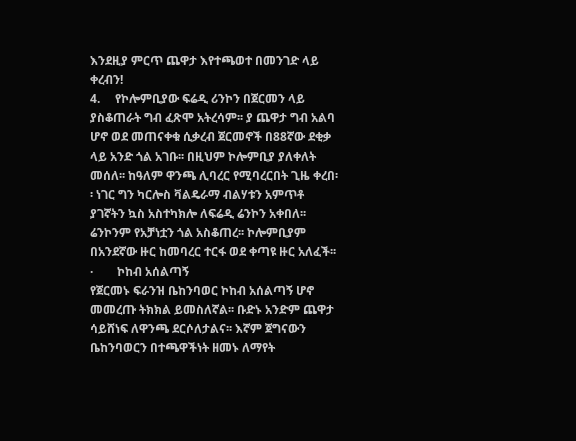እንደዚያ ምርጥ ጨዋታ እየተጫወተ በመንገድ ላይ ቀረብን!
4.     የኮሎምቢያው ፍሬዲ ሪንኮን በጀርመን ላይ ያስቆጠራት ግብ ፈጽሞ አትረሳም፡፡ ያ ጨዋታ ግብ አልባ ሆኖ ወደ መጠናቀቁ ሲቃረብ ጀርመኖች በ88ኛው ደቂቃ ላይ አንድ ጎል አገቡ፡፡ በዚህም ኮሎምቢያ ያለቀለት መሰለ፡፡ ከዓለም ዋንጫ ሊባረር የሚባረርበት ጊዜ ቀረበ፡፡ ነገር ግን ካርሎስ ቫልዴራማ ብልሃቱን አምጥቶ ያገኛትን ኳስ አስተካክሎ ለፍሬዲ ሬንኮን አቀበለ፡፡ ሬንኮንም የአቻነቷን ጎል አስቆጠረ፡፡ ኮሎምቢያም በአንደኛው ዙር ከመባረር ተርፋ ወደ ቀጣዩ ዙር አለፈች፡፡
·        ኮከብ አሰልጣኝ
የጀርመኑ ፍራንዝ ቤከንባወር ኮከብ አሰልጣኝ ሆኖ መመረጡ ትክክል ይመስለኛል፡፡ ቡድኑ አንድም ጨዋታ ሳይሸነፍ ለዋንጫ ደርሶለታልና፡፡ እኛም ጀግናውን ቤከንባወርን በተጫዋችነት ዘመኑ ለማየት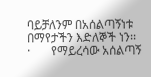ባይቻለንም በአሰልጣኝነቱ በማየታችን እድለኞች ነን፡፡
·       የማይረሳው አሰልጣኝ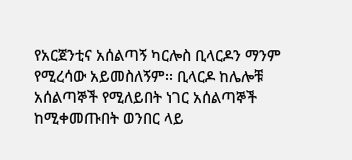የአርጀንቲና አሰልጣኝ ካርሎስ ቢላርዶን ማንም የሚረሳው አይመስለኝም፡፡ ቢላርዶ ከሌሎቹ አሰልጣኞች የሚለይበት ነገር አሰልጣኞች ከሚቀመጡበት ወንበር ላይ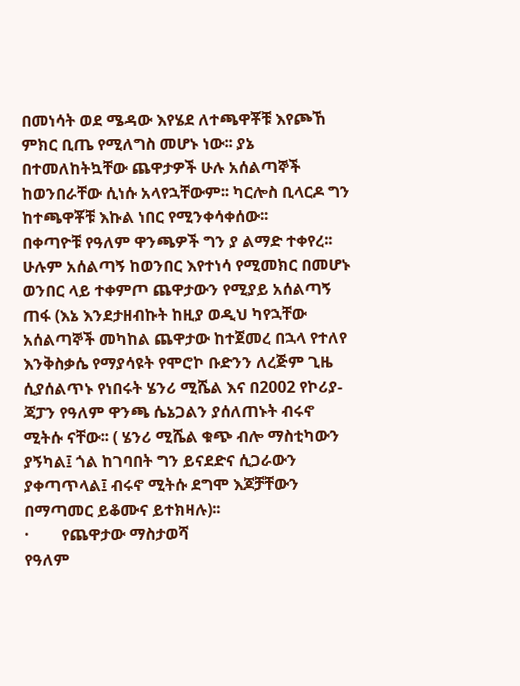በመነሳት ወደ ሜዳው እየሄደ ለተጫዋቾቹ እየጮኸ ምክር ቢጤ የሚለግስ መሆኑ ነው፡፡ ያኔ በተመለከትኳቸው ጨዋታዎች ሁሉ አሰልጣኞች ከወንበራቸው ሲነሱ አላየኋቸውም፡፡ ካርሎስ ቢላርዶ ግን ከተጫዋቾቹ እኩል ነበር የሚንቀሳቀሰው፡፡
በቀጣዮቹ የዓለም ዋንጫዎች ግን ያ ልማድ ተቀየረ፡፡ ሁሉም አሰልጣኝ ከወንበር እየተነሳ የሚመክር በመሆኑ ወንበር ላይ ተቀምጦ ጨዋታውን የሚያይ አሰልጣኝ ጠፋ (እኔ እንደታዘብኩት ከዚያ ወዲህ ካየኋቸው አሰልጣኞች መካከል ጨዋታው ከተጀመረ በኋላ የተለየ እንቅስቃሴ የማያሳዩት የሞሮኮ ቡድንን ለረጅም ጊዜ ሲያሰልጥኑ የነበሩት ሄንሪ ሚሼል እና በ2002 የኮሪያ-ጃፓን የዓለም ዋንጫ ሴኔጋልን ያሰለጠኑት ብሩኖ ሚትሱ ናቸው፡፡ ( ሄንሪ ሚሼል ቁጭ ብሎ ማስቲካውን ያኝካል፤ ጎል ከገባበት ግን ይናደድና ሲጋራውን ያቀጣጥላል፤ ብሩኖ ሚትሱ ደግሞ እጆቻቸውን በማጣመር ይቆሙና ይተክዛሉ)፡፡
·        የጨዋታው ማስታወሻ
የዓለም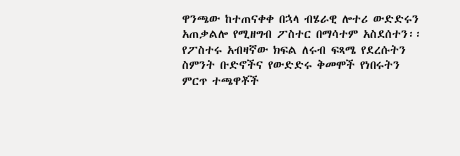ዋንጫው ከተጠናቀቀ በኋላ ብሄራዊ ሎተሪ ውድድሩን አጠቃልሎ የሚዘግብ ፖስተር በማሳተም አስደሰተን፡፡ የፖስተሩ አብዛኛው ክፍል ለሩብ ፍጻሜ የደረሱትን ስምንት ቡድኖችና የውድድሩ ቅመሞች የነበሩትን ምርጥ ተጫዋቾች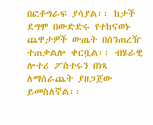በፎቶግራፍ ያሳያል፡፡ ከታች ደግሞ በውድድሩ የተከናወኑ ጨዋታዎች ውጤት በሰንጠረዥ ተጠቃልሎ ቀርቧል፡፡ ብሄራዊ ሎተሪ ፖስተሩን በነጻ ለማሰራጨት ያዘጋጀው ይመስለኛል፡፡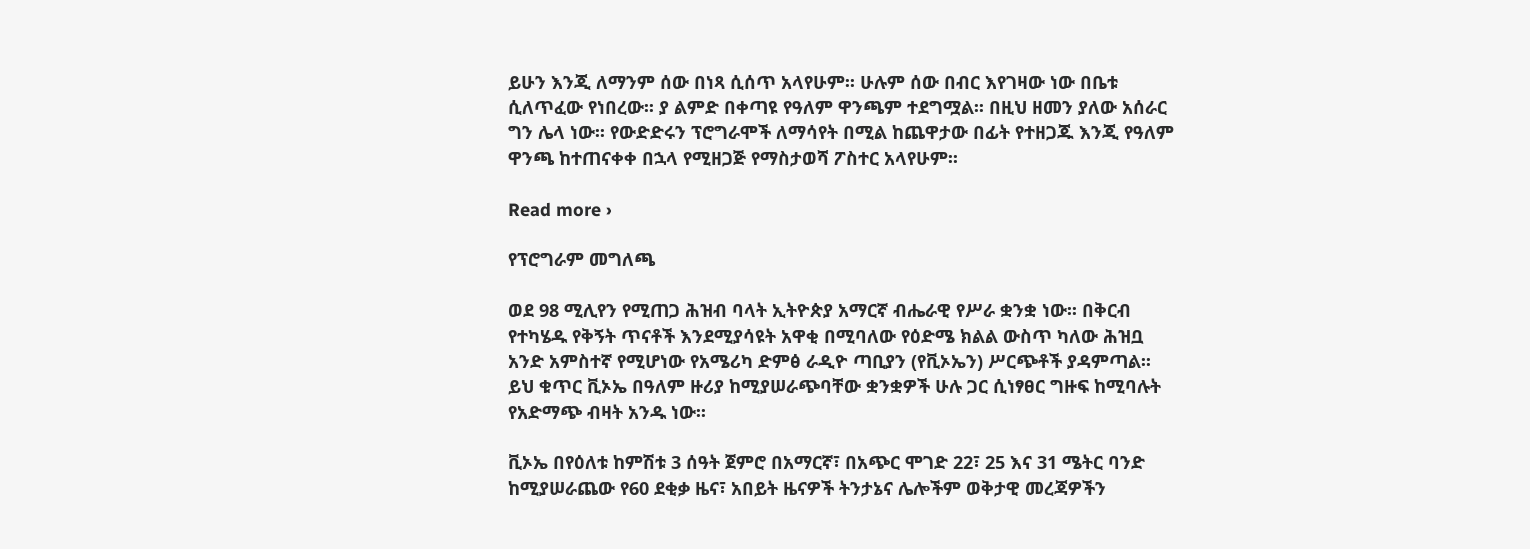ይሁን እንጂ ለማንም ሰው በነጻ ሲሰጥ አላየሁም፡፡ ሁሉም ሰው በብር እየገዛው ነው በቤቱ ሲለጥፈው የነበረው፡፡ ያ ልምድ በቀጣዩ የዓለም ዋንጫም ተደግሟል፡፡ በዚህ ዘመን ያለው አሰራር ግን ሌላ ነው፡፡ የውድድሩን ፕሮግራሞች ለማሳየት በሚል ከጨዋታው በፊት የተዘጋጁ እንጂ የዓለም ዋንጫ ከተጠናቀቀ በኋላ የሚዘጋጅ የማስታወሻ ፖስተር አላየሁም፡፡

Read more ›

የፕሮግራም መግለጫ

ወደ 98 ሚሊየን የሚጠጋ ሕዝብ ባላት ኢትዮጵያ አማርኛ ብሔራዊ የሥራ ቋንቋ ነው፡፡ በቅርብ የተካሄዱ የቅኝት ጥናቶች እንደሚያሳዩት አዋቂ በሚባለው የዕድሜ ክልል ውስጥ ካለው ሕዝቧ አንድ አምስተኛ የሚሆነው የአሜሪካ ድምፅ ራዲዮ ጣቢያን (የቪኦኤን) ሥርጭቶች ያዳምጣል፡፡ ይህ ቁጥር ቪኦኤ በዓለም ዙሪያ ከሚያሠራጭባቸው ቋንቋዎች ሁሉ ጋር ሲነፃፀር ግዙፍ ከሚባሉት የአድማጭ ብዛት አንዱ ነው፡፡

ቪኦኤ በየዕለቱ ከምሽቱ 3 ሰዓት ጀምሮ በአማርኛ፣ በአጭር ሞገድ 22፣ 25 እና 31 ሜትር ባንድ ከሚያሠራጨው የ60 ደቂቃ ዜና፣ አበይት ዜናዎች ትንታኔና ሌሎችም ወቅታዊ መረጃዎችን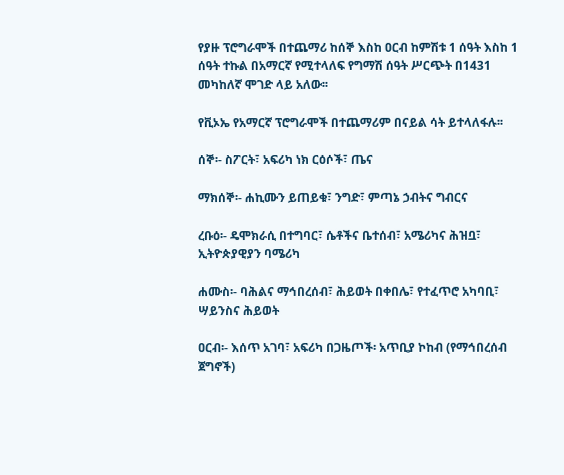የያዙ ፕሮግራሞች በተጨማሪ ከሰኞ እስከ ዐርብ ከምሽቱ 1 ሰዓት እስከ 1 ሰዓት ተኩል በአማርኛ የሚተላለፍ የግማሽ ሰዓት ሥርጭት በ1431 መካከለኛ ሞገድ ላይ አለው፡፡

የቪኦኤ የአማርኛ ፕሮግራሞች በተጨማሪም በናይል ሳት ይተላለፋሉ፡፡

ሰኞ፡- ስፖርት፣ አፍሪካ ነክ ርዕሶች፣ ጤና

ማክሰኞ፡- ሐኪሙን ይጠይቁ፣ ንግድ፣ ምጣኔ ኃብትና ግብርና

ረቡዕ፡- ዴሞክራሲ በተግባር፣ ሴቶችና ቤተሰብ፣ አሜሪካና ሕዝቧ፣ ኢትዮጵያዊያን ባሜሪካ

ሐሙስ፡- ባሕልና ማኅበረሰብ፣ ሕይወት በቀበሌ፣ የተፈጥሮ አካባቢ፣ ሣይንስና ሕይወት

ዐርብ፡- እሰጥ አገባ፣ አፍሪካ በጋዜጦች፡ አጥቢያ ኮከብ (የማኅበረሰብ ጀግኖች)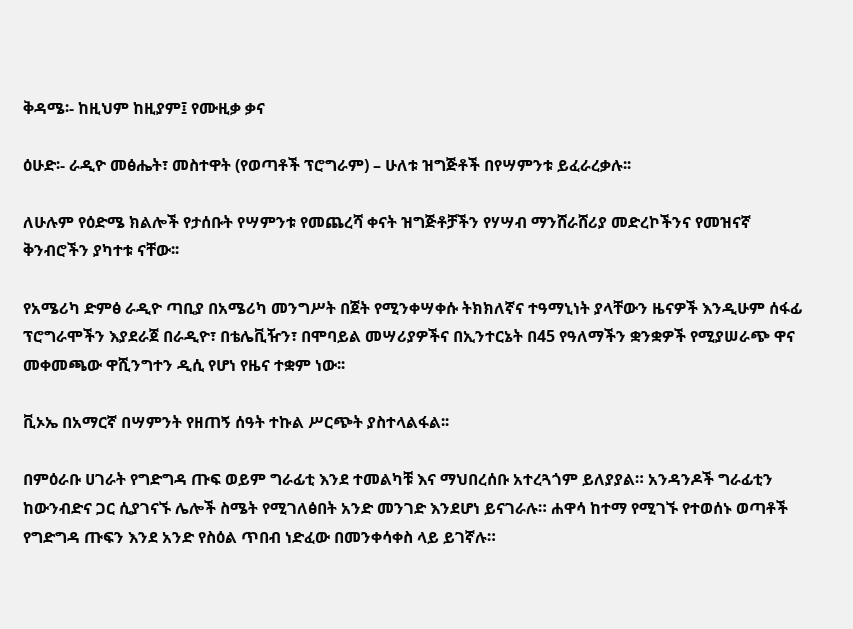ቅዳሜ፡- ከዚህም ከዚያም፤ የሙዚቃ ቃና

ዕሁድ፡- ራዲዮ መፅሔት፣ መስተዋት (የወጣቶች ፕሮግራም) – ሁለቱ ዝግጅቶች በየሣምንቱ ይፈራረቃሉ፡፡

ለሁሉም የዕድሜ ክልሎች የታሰቡት የሣምንቱ የመጨረሻ ቀናት ዝግጅቶቻችን የሃሣብ ማንሸራሸሪያ መድረኮችንና የመዝናኛ ቅንብሮችን ያካተቱ ናቸው፡፡

የአሜሪካ ድምፅ ራዲዮ ጣቢያ በአሜሪካ መንግሥት በጀት የሚንቀሣቀሱ ትክክለኛና ተዓማኒነት ያላቸውን ዜናዎች እንዲሁም ሰፋፊ ፕሮግራሞችን እያደራጀ በራዲዮ፣ በቴሌቪዥን፣ በሞባይል መሣሪያዎችና በኢንተርኔት በ45 የዓለማችን ቋንቋዎች የሚያሠራጭ ዋና መቀመጫው ዋሺንግተን ዲሲ የሆነ የዜና ተቋም ነው፡፡

ቪኦኤ በአማርኛ በሣምንት የዘጠኝ ሰዓት ተኩል ሥርጭት ያስተላልፋል፡፡

በምዕራቡ ሀገራት የግድግዳ ጡፍ ወይም ግራፊቲ እንደ ተመልካቹ እና ማህበረሰቡ አተረጓጎም ይለያያል። አንዳንዶች ግራፊቲን ከውንብድና ጋር ሲያገናኙ ሌሎች ስሜት የሚገለፅበት አንድ መንገድ እንደሆነ ይናገራሉ። ሐዋሳ ከተማ የሚገኙ የተወሰኑ ወጣቶች የግድግዳ ጡፍን እንደ አንድ የስዕል ጥበብ ነድፈው በመንቀሳቀስ ላይ ይገኛሉ።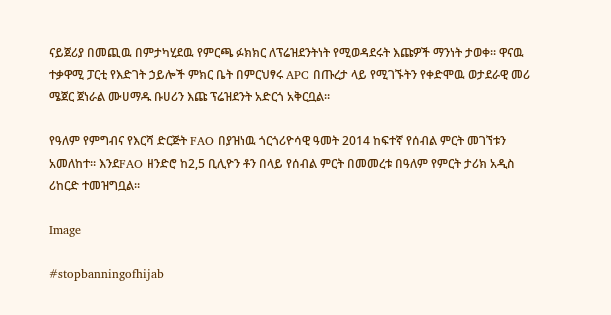ናይጀሪያ በመጪዉ በምታካሂደዉ የምርጫ ፉክክር ለፕሬዝደንትነት የሚወዳደሩት እጩዎች ማንነት ታወቀ። ዋናዉ ተቃዋሚ ፓርቲ የእድገት ኃይሎች ምክር ቤት በምርህፃሩ APC በጡረታ ላይ የሚገኙትን የቀድሞዉ ወታደራዊ መሪ ሜጀር ጀነራል ሙሀማዱ ቡሀሪን እጩ ፕሬዝደንት አድርጎ አቅርቧል።

የዓለም የምግብና የእርሻ ድርጅት FAO በያዝነዉ ጎርጎሪዮሳዊ ዓመት 2014 ከፍተኛ የሰብል ምርት መገኘቱን አመለከተ። እንደFAO ዘንድሮ ከ2,5 ቢሊዮን ቶን በላይ የሰብል ምርት በመመረቱ በዓለም የምርት ታሪክ አዲስ ሪከርድ ተመዝግቧል።

Image

#stopbanningofhijab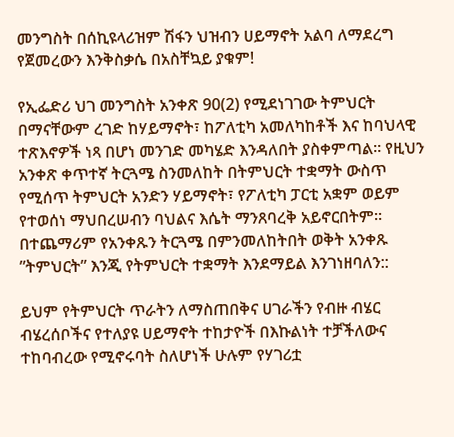መንግስት በሰኪዩላሪዝም ሽፋን ህዝብን ሀይማኖት አልባ ለማደረግ የጀመረውን እንቅስቃሴ በአስቸኳይ ያቁም!

የኢፌድሪ ህገ መንግስት አንቀጽ 90(2) የሚደነገገው ትምህርት በማናቸውም ረገድ ከሃይማኖት፣ ከፖለቲካ አመለካከቶች እና ከባህላዊ ተጽእኖዎች ነጻ በሆነ መንገድ መካሄድ እንዳለበት ያስቀምጣል። የዚህን አንቀጽ ቀጥተኛ ትርጓሜ ስንመለከት በትምህርት ተቋማት ውስጥ የሚሰጥ ትምህርት አንድን ሃይማኖት፣ የፖለቲካ ፓርቲ አቋም ወይም የተወሰነ ማህበረሠብን ባህልና እሴት ማንጸባረቅ አይኖርበትም። በተጨማሪም የአንቀጹን ትርጓሜ በምንመለከትበት ወቅት አንቀጹ ”ትምህርት” እንጂ የትምህርት ተቋማት እንደማይል እንገነዘባለን::

ይህም የትምህርት ጥራትን ለማስጠበቅና ሀገራችን የብዙ ብሄር ብሄረሰቦችና የተለያዩ ሀይማኖት ተከታዮች በእኩልነት ተቻችለውና ተከባብረው የሚኖሩባት ስለሆነች ሁሉም የሃገሪቷ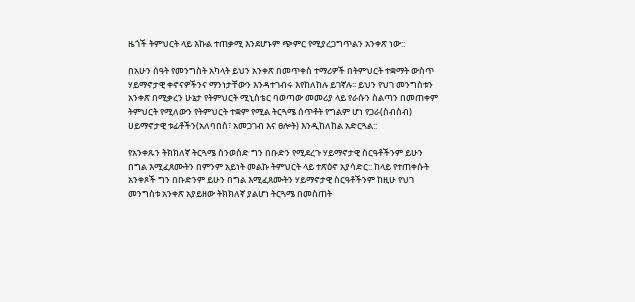ዜጎች ትምህርት ላይ እኩል ተጠቃሚ እንደሆኑም ጭምር የሚያረጋግጥልን አንቀጽ ነው::

በአሁን ሰዓት የመንግስት አካላት ይህን አንቀጽ በመጥቀስ ተማሪዎች በትምህርት ተቋማት ውስጥ ሃይማኖታዊ ቀኖናዎችንና ማንነታቸውን እንዳተገብሩ እየከለከሉ ይገኛሉ፡፡ ይህን የህገ መንግስቱን አንቀጽ በሚቃረን ሁኔታ የትምህርት ሚኒስቴር ባወጣው መመሪያ ላይ የራሱን ስልጣን በመጠቀም ትምህርት የሚለውን የትምህርት ተቋም የሚል ትርጓሜ ሰጥቶት የግልም ሆነ የጋራ(ስብስብ) ሀይማኖታዊ ቱፊቶችን(አለባበስ፣ አመጋገብ እና ፀሎት) እንዲከለከል አድርጓል::

የአንቀጹን ትክክለኛ ትርጓሜ ስንወስድ ግን በቡድን የሚደረጉ ሃይማኖታዊ ስርዓቶችንም ይሁን በግል እሚፈጸሙትን በምንም አይነት መልኩ ትምህርት ላይ ተጽዕኖ አያሳድር:: ከላይ የተጠቀሱት አንቀጾች ግን በቡድንም ይሁን በግል እሚፈጸሙትን ሃይማኖታዊ ስርዓቶችንም ከዚሁ የህገ መንግስቱ አንቀጽ አያይዘው ትክክለኛ ያልሆነ ትርጓሜ በመስጠት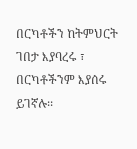በርካቶችን ከትምህርት ገበታ እያባረሩ ፣ በርካቶችንም እያሰሩ ይገኛሉ፡፡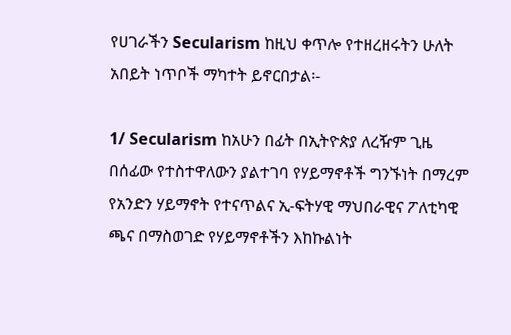የሀገራችን Secularism ከዚህ ቀጥሎ የተዘረዘሩትን ሁለት አበይት ነጥቦች ማካተት ይኖርበታል፡-

1/ Secularism ከአሁን በፊት በኢትዮጵያ ለረዥም ጊዜ በሰፊው የተስተዋለውን ያልተገባ የሃይማኖቶች ግንኙነት በማረም የአንድን ሃይማኖት የተናጥልና ኢ-ፍትሃዊ ማህበራዊና ፖለቲካዊ ጫና በማስወገድ የሃይማኖቶችን እከኩልነት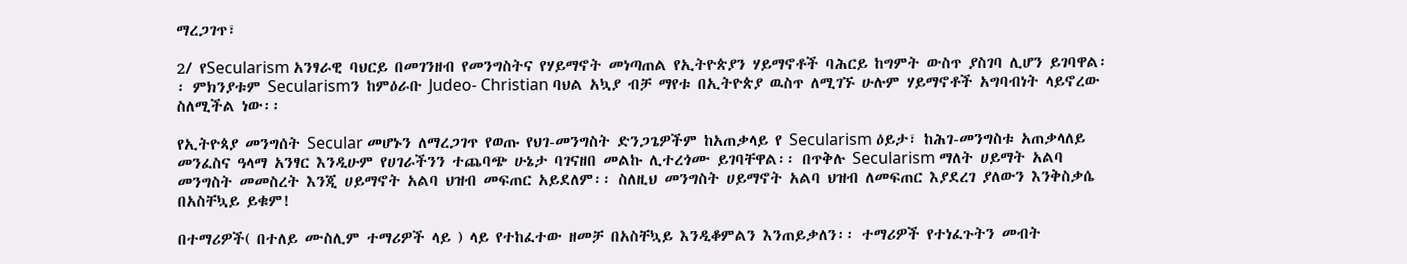ማረጋገጥ፣

2/ የSecularism አንፃራዊ ባህርይ በመገንዘብ የመንግስትና የሃይማኖት መነጣጠል የኢትዮጵያን ሃይማኖቶች ባሕርይ ከግምት ውስጥ ያስገባ ሊሆን ይገባዋል፡፡ ምክንያቱም Secularismን ከምዕራቡ Judeo- Christian ባህል አኳያ ብቻ ማየቱ በኢትዮጵያ ዉስጥ ለሚገኙ ሁሉም ሃይማኖቶች አግባብነት ላይኖረው ስለሚችል ነው፡፡

የኢትዮጳያ መንግሰት Secular መሆኑን ለማረጋገጥ የወጡ የህገ-መንግስት ድንጋጌዎችም ከአጠቃላይ የ Secularism ዕይታ፣ ከሕገ-መንግስቱ አጠቃላለይ መንፈስና ዓላማ አንፃር እንዲሁም የሀገራችንን ተጨባጭ ሁኔታ ባገናዘበ መልኩ ሊተረጎሙ ይገባቸዋል፡፡ በጥቅሉ Secularism ማለት ሀይማት አልባ መንግስት መመስረት እንጂ ሀይማኖት አልባ ህዝብ መፍጠር አይደለም፡፡ ስለዚህ መንግስት ሀይማኖት አልባ ህዝብ ለመፍጠር እያደረገ ያለውን እንቅስቃሴ በአስቸኳይ ይቁም!

በተማሪዎች( በተለይ ሙስሊም ተማሪዎች ላይ ) ላይ የተከፈተው ዘመቻ በአስቸኳይ እንዲቆምልን እንጠይቃለን፡፡ ተማሪዎች የተነፈጉትን መብት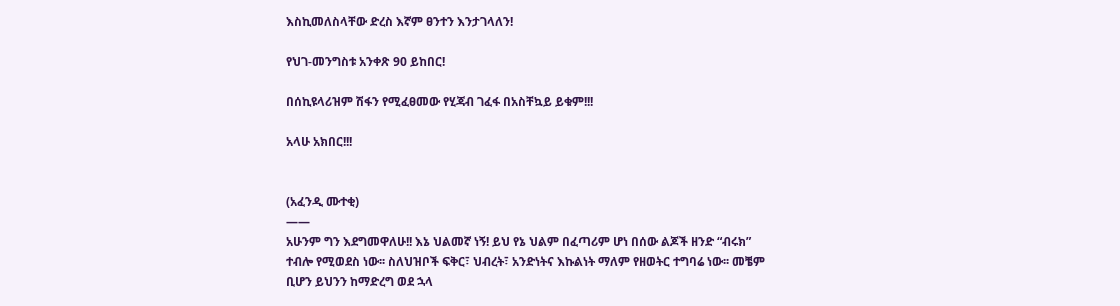እስኪመለስላቸው ድረስ እኛም ፀንተን እንታገላለን!

የህገ-መንግስቱ አንቀጽ 90 ይከበር!

በሰኪዩላሪዝም ሽፋን የሚፈፀመው የሂጃብ ገፈፋ በአስቸኳይ ይቁም!!!

አላሁ አክበር!!!


(አፈንዲ ሙተቂ)
——
አሁንም ግን እደግመዋለሁ!! እኔ ህልመኛ ነኝ! ይህ የኔ ህልም በፈጣሪም ሆነ በሰው ልጆች ዘንድ “ብሩክ” ተብሎ የሚወደስ ነው፡፡ ስለህዝቦች ፍቅር፣ ህብረት፣ አንድነትና እኩልነት ማለም የዘወትር ተግባሬ ነው፡፡ መቼም ቢሆን ይህንን ከማድረግ ወደ ኋላ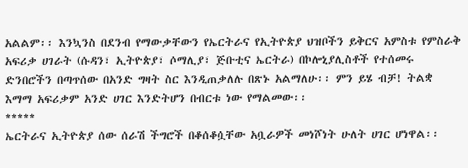አልልም፡፡ እንኳንስ በደንብ የማውቃቸውን የኤርትራና የኢትዮጵያ ህዝቦችን ይቅርና አምስቱ የምስራቅ አፍሪቃ ሀገራት (ሱዳን፣ ኢትዮጵያ፣ ሶማሊያ፣ ጅቡቲና ኤርትራ) በኮሎኒያሊስቶች የተሰመሩ ድንበሮችን በጣጥሰው በአንድ ግዛት ስር እንዲጠቃለሉ በጽኑ አልማለሁ፡፡ ምን ይሄ ብቻ! ትልቋ እማማ አፍሪቃም አንድ ሀገር እንድትሆን በብርቱ ነው የማልመው፡፡
*****
ኤርትራና ኢትዮጵያ ሰው ሰራሽ ችግሮች በቆሰቆሷቸው አቧራዎች መነሾነት ሁለት ሀገር ሆነዋል፡፡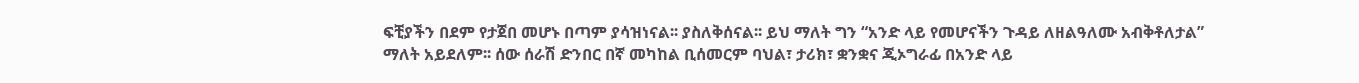ፍቺያችን በደም የታጀበ መሆኑ በጣም ያሳዝነናል፡፡ ያስለቅሰናል፡፡ ይህ ማለት ግን “አንድ ላይ የመሆናችን ጉዳይ ለዘልዓለሙ አብቅቶለታል” ማለት አይደለም፡፡ ሰው ሰራሽ ድንበር በኛ መካከል ቢሰመርም ባህል፣ ታሪክ፣ ቋንቋና ጂኦግራፊ በአንድ ላይ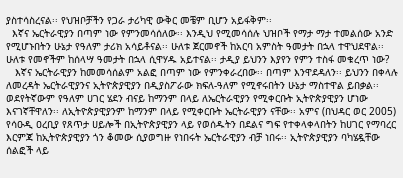ያስተሳስረናል፡፡ የህዝቦቻችን የጋራ ታሪካዊ ውቅር መቼም ቢሆን አይፋቅም፡፡
  እኛና ኤርትራዊያን በጣም ነው የምንመሳሰለው፡፡ እንዲህ የሚመሳሰሉ ህዝቦች የማታ ማታ ተመልሰው አንድ የሚሆኑበትን ሁኔታ የዓለም ታሪክ አሳይቶናል፡፡ ሁለቱ ጀርመኖች ከአርባ አምስት ዓመታት በኋላ ተዋህደዋል፡፡ ሁለቱ የመኖችም ከሰላሣ ዓመታት በኋላ ሲዋሃዱ አይተናል፡፡ ታዲያ ይህንን እያየን የምን ተስፋ መቁረጥ ነው?
   እኛና ኤርትራዊያን ከመመሳሰልም አልፎ በጣም ነው የምንቀራረበው፡፡ በጣም እንዋደዳለን፡፡ ይህንን በቀላሉ ለመረዳት ኤርትራዊያንና ኢትዮጵያዊያን በዲያስፖራው ክፍለ-ዓለም የሚኖሩበትን ሁኔታ ማስተዋል ይበቃል፡፡ ወደየትኛውም የዓለም ሀገር ሄደን ብናይ ከማንም በላይ ለኤርትራዊያን የሚቀርቡት ኢትዮጵያዊያን ሆነው እናገኛቸዋለን፡፡ ለኢትዮጵያዊያንም ከማንም በላይ የሚቀርቡት ኤርትራዊያን ናቸው፡፡ አምና (በህዳር ወር 2005) የሳዑዲ ዐረቢያ የጸጥታ ሀይሎች በኢትዮጵያዊያን ላይ የወሰዱትን በደልና ግፍ የተቀላቀላበትን ከሀገር የማባረር እርምጃ ከኢትዮጵያዊያን ጎን ቆመው ሲያወግዙ የነበሩት ኤርትራዊያን ብቻ ነበሩ፡፡ ኢትዮጵያዊያን ባካሄዷቸው ሰልፎች ላይ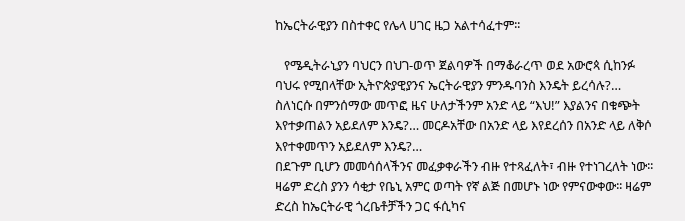ከኤርትራዊያን በስተቀር የሌላ ሀገር ዜጋ አልተሳፈተም፡፡

   የሜዲትራኒያን ባህርን በህገ-ወጥ ጀልባዎች በማቆራረጥ ወደ አውሮጳ ሲከንፉ ባህሩ የሚበላቸው ኢትዮጵያዊያንና ኤርትራዊያን ምንዱባንስ እንዴት ይረሳሉ?… ስለነርሱ በምንሰማው መጥፎ ዜና ሁለታችንም አንድ ላይ “እህ!” እያልንና በቁጭት እየተቃጠልን አይደለም እንዴ?… መርዶአቸው በአንድ ላይ እየደረሰን በአንድ ላይ ለቅሶ እየተቀመጥን አይደለም እንዴ?…
በደጉም ቢሆን መመሳሰላችንና መፈቃቀራችን ብዙ የተጻፈለት፣ ብዙ የተነገረለት ነው፡፡ ዛሬም ድረስ ያንን ሳቂታ የቤኒ አምር ወጣት የኛ ልጅ በመሆኑ ነው የምናውቀው፡፡ ዛሬም ድረስ ከኤርትራዊ ጎረቤቶቻችን ጋር ፋሲካና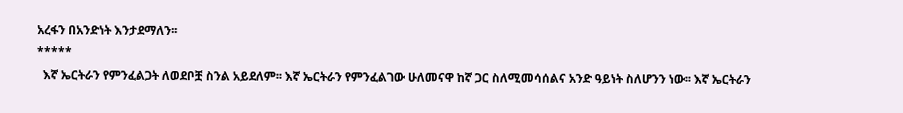አረፋን በአንድነት እንታደማለን፡፡
*****
  እኛ ኤርትራን የምንፈልጋት ለወደቦቿ ስንል አይደለም፡፡ እኛ ኤርትራን የምንፈልገው ሁለመናዋ ከኛ ጋር ስለሚመሳሰልና አንድ ዓይነት ስለሆንን ነው፡፡ እኛ ኤርትራን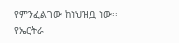የምንፈልገው ከነህዝቧ ነው፡፡ የኤርትራ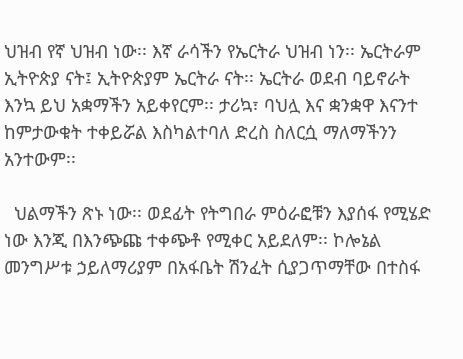ህዝብ የኛ ህዝብ ነው፡፡ እኛ ራሳችን የኤርትራ ህዝብ ነን፡፡ ኤርትራም ኢትዮጵያ ናት፤ ኢትዮጵያም ኤርትራ ናት፡፡ ኤርትራ ወደብ ባይኖራት እንኳ ይህ አቋማችን አይቀየርም፡፡ ታሪኳ፣ ባህሏ እና ቋንቋዋ እናንተ ከምታውቁት ተቀይሯል እስካልተባለ ድረስ ስለርሷ ማለማችንን አንተውም፡፡

  ህልማችን ጽኑ ነው፡፡ ወደፊት የትግበራ ምዕራፎቹን እያሰፋ የሚሄድ ነው እንጂ በእንጭጩ ተቀጭቶ የሚቀር አይደለም፡፡ ኮሎኔል መንግሥቱ ኃይለማሪያም በአፋቤት ሽንፈት ሲያጋጥማቸው በተስፋ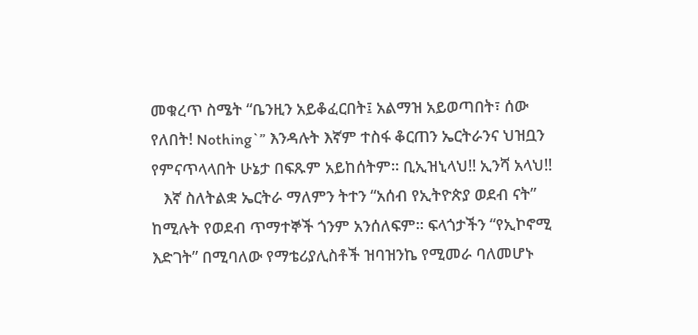መቁረጥ ስሜት “ቤንዚን አይቆፈርበት፤ አልማዝ አይወጣበት፣ ሰው የለበት! Nothing`” እንዳሉት እኛም ተስፋ ቆርጠን ኤርትራንና ህዝቧን የምናጥላላበት ሁኔታ በፍጹም አይከሰትም፡፡ ቢኢዝኒላህ!! ኢንሻ አላህ!!
   እኛ ስለትልቋ ኤርትራ ማለምን ትተን “አሰብ የኢትዮጵያ ወደብ ናት” ከሚሉት የወደብ ጥማተኞች ጎንም አንሰለፍም፡፡ ፍላጎታችን “የኢኮኖሚ እድገት” በሚባለው የማቴሪያሊስቶች ዝባዝንኬ የሚመራ ባለመሆኑ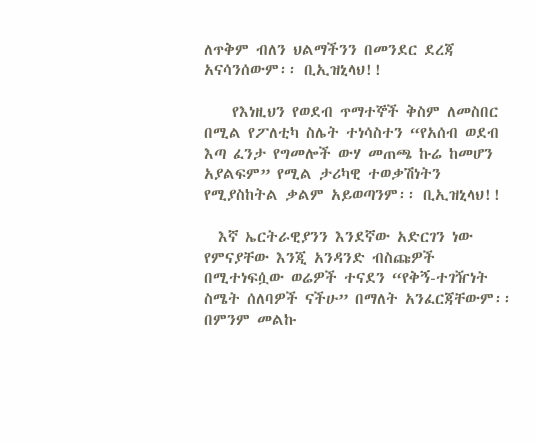ለጥቅም ብለን ህልማችንን በመንደር ደረጃ አናሳንሰውም፡፡ ቢኢዝኒላህ!!

    የእነዚህን የወደብ ጥማተኞች ቅስም ለመስበር በሚል የፖለቲካ ስሌት ተነሳስተን “የአሰብ ወደብ እጣ ፈንታ የግመሎች ውሃ መጠጫ ኩሬ ከመሆን አያልፍም” የሚል ታሪካዊ ተወቃሽነትን የሚያስከትል ቃልም አይወጣንም፡፡ ቢኢዝኒላህ!!

  እኛ ኤርትራዊያንን እንደኛው አድርገን ነው የምናያቸው እንጂ አንዳንድ ብስጩዎች በሚተነፍሷው ወሬዎች ተናደን “የቅኝ-ተገዥነት ስሜት ሰለባዎች ናችሁ” በማለት አንፈርጃቸውም፡፡ በምንም መልኩ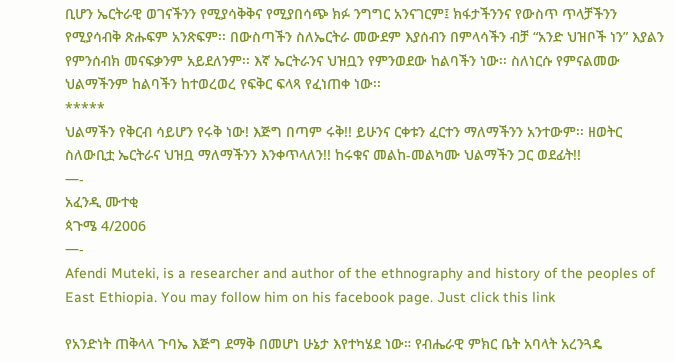ቢሆን ኤርትራዊ ወገናችንን የሚያሳቅቅና የሚያበሳጭ ክፉ ንግግር አንናገርም፤ ክፋታችንንና የውስጥ ጥላቻችንን የሚያሳብቅ ጽሑፍም አንጽፍም፡፡ በውስጣችን ስለኤርትራ መውደም እያሰብን በምላሳችን ብቻ “አንድ ህዝቦች ነን” እያልን የምንሰብክ መናፍቃንም አይደለንም፡፡ እኛ ኤርትራንና ህዝቧን የምንወደው ከልባችን ነው፡፡ ስለነርሱ የምናልመው ህልማችንም ከልባችን ከተወረወረ የፍቅር ፍላጻ የፈነጠቀ ነው፡፡
*****
ህልማችን የቅርብ ሳይሆን የሩቅ ነው! እጅግ በጣም ሩቅ!! ይሁንና ርቀቱን ፈርተን ማለማችንን አንተውም፡፡ ዘወትር ስለውቢቷ ኤርትራና ህዝቧ ማለማችንን እንቀጥላለን!! ከሩቁና መልከ-መልካሙ ህልማችን ጋር ወደፊት!!
—-
አፈንዲ ሙተቂ
ጳጉሜ 4/2006
—-
Afendi Muteki, is a researcher and author of the ethnography and history of the peoples of East Ethiopia. You may follow him on his facebook page. Just click this link

የአንድነት ጠቅላላ ጉባኤ እጅግ ደማቅ በመሆነ ሁኔታ እየተካሄደ ነው። የብሔራዊ ምክር ቤት አባላት አረንጓዴ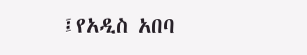፤የአዲስ አበባ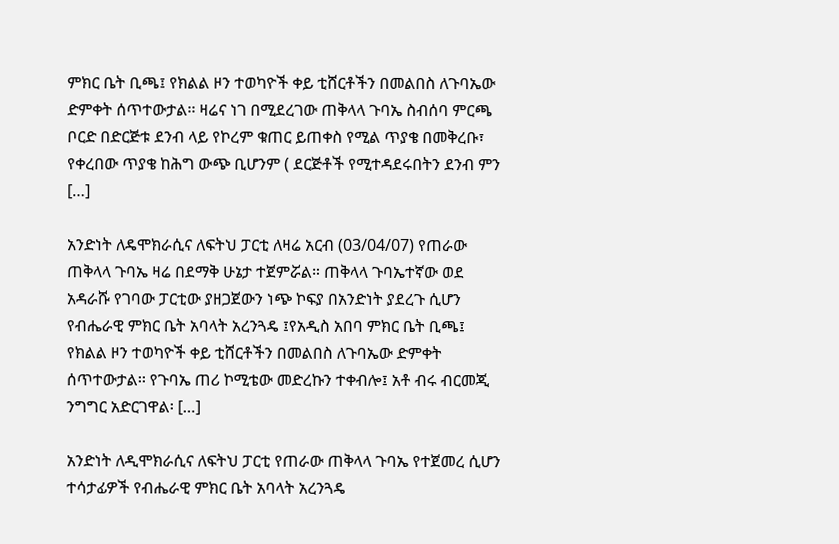ምክር ቤት ቢጫ፤ የክልል ዞን ተወካዮች ቀይ ቲሸርቶችን በመልበስ ለጉባኤው ድምቀት ሰጥተውታል፡፡ ዛሬና ነገ በሚደረገው ጠቅላላ ጉባኤ ስብሰባ ምርጫ ቦርድ በድርጅቱ ደንብ ላይ የኮረም ቁጠር ይጠቀስ የሚል ጥያቄ በመቅረቡ፣ የቀረበው ጥያቄ ከሕግ ውጭ ቢሆንም ( ደርጅቶች የሚተዳደሩበትን ደንብ ምን […]

አንድነት ለዴሞክራሲና ለፍትህ ፓርቲ ለዛሬ አርብ (03/04/07) የጠራው ጠቅላላ ጉባኤ ዛሬ በደማቅ ሁኔታ ተጀምሯል። ጠቅላላ ጉባኤተኛው ወደ አዳራሹ የገባው ፓርቲው ያዘጋጀውን ነጭ ኮፍያ በአንድነት ያደረጉ ሲሆን የብሔራዊ ምክር ቤት አባላት አረንጓዴ ፤የአዲስ አበባ ምክር ቤት ቢጫ፤ የክልል ዞን ተወካዮች ቀይ ቲሸርቶችን በመልበስ ለጉባኤው ድምቀት ሰጥተውታል፡፡ የጉባኤ ጠሪ ኮሚቴው መድረኩን ተቀብሎ፤ አቶ ብሩ ብርመጂ ንግግር አድርገዋል፡ […]

አንድነት ለዲሞክራሲና ለፍትህ ፓርቲ የጠራው ጠቅላላ ጉባኤ የተጀመረ ሲሆን ተሳታፊዎች የብሔራዊ ምክር ቤት አባላት አረንጓዴ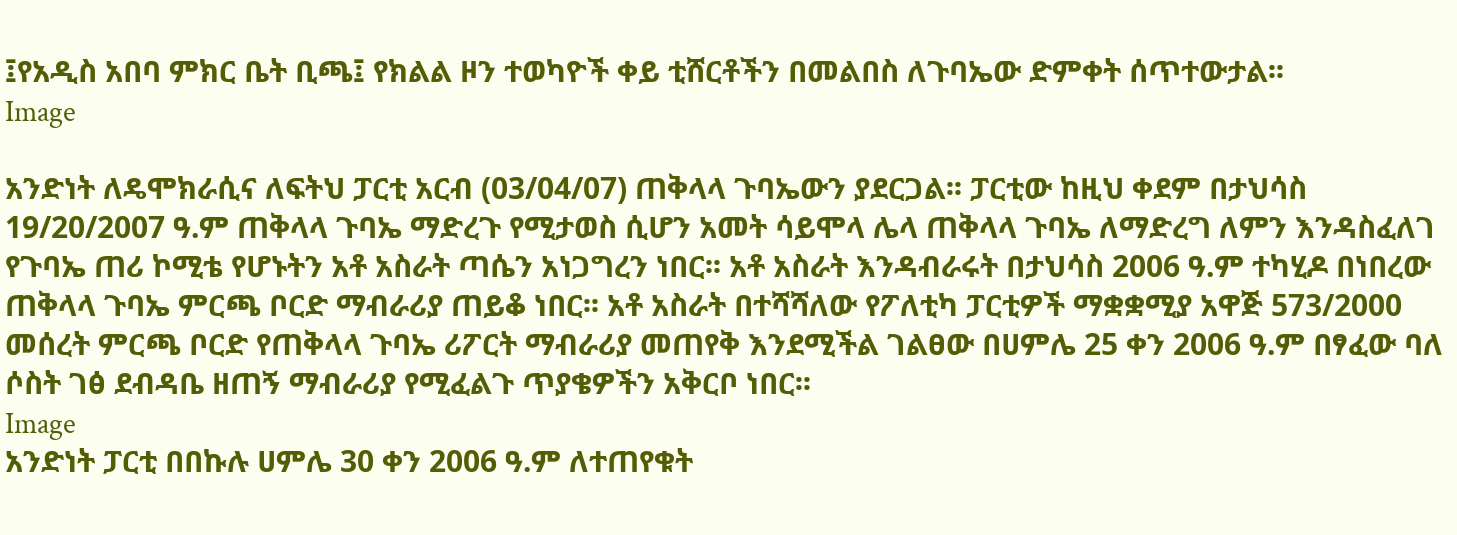፤የአዲስ አበባ ምክር ቤት ቢጫ፤ የክልል ዞን ተወካዮች ቀይ ቲሸርቶችን በመልበስ ለጉባኤው ድምቀት ሰጥተውታል፡፡
Image

አንድነት ለዴሞክራሲና ለፍትህ ፓርቲ አርብ (03/04/07) ጠቅላላ ጉባኤውን ያደርጋል፡፡ ፓርቲው ከዚህ ቀደም በታህሳስ 19/20/2007 ዓ.ም ጠቅላላ ጉባኤ ማድረጉ የሚታወስ ሲሆን አመት ሳይሞላ ሌላ ጠቅላላ ጉባኤ ለማድረግ ለምን እንዳስፈለገ የጉባኤ ጠሪ ኮሚቴ የሆኑትን አቶ አስራት ጣሴን አነጋግረን ነበር፡፡ አቶ አስራት እንዳብራሩት በታህሳስ 2006 ዓ.ም ተካሂዶ በነበረው ጠቅላላ ጉባኤ ምርጫ ቦርድ ማብራሪያ ጠይቆ ነበር፡፡ አቶ አስራት በተሻሻለው የፖለቲካ ፓርቲዎች ማቋቋሚያ አዋጅ 573/2000 መሰረት ምርጫ ቦርድ የጠቅላላ ጉባኤ ሪፖርት ማብራሪያ መጠየቅ እንደሚችል ገልፀው በሀምሌ 25 ቀን 2006 ዓ.ም በፃፈው ባለ ሶስት ገፅ ደብዳቤ ዘጠኝ ማብራሪያ የሚፈልጉ ጥያቄዎችን አቅርቦ ነበር፡፡
Image
አንድነት ፓርቲ በበኩሉ ሀምሌ 30 ቀን 2006 ዓ.ም ለተጠየቁት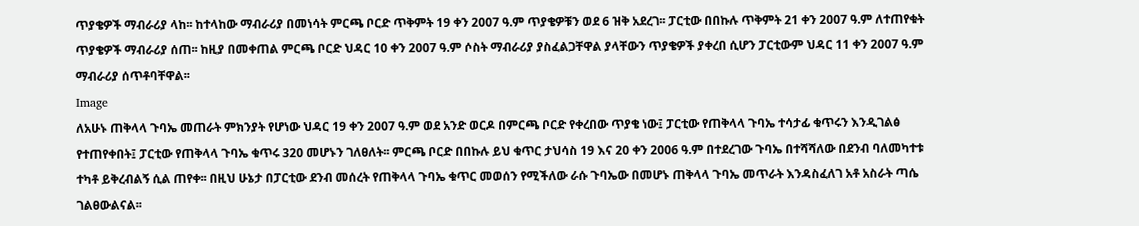ጥያቄዎች ማብራሪያ ላከ፡፡ ከተላከው ማብራሪያ በመነሳት ምርጫ ቦርድ ጥቅምት 19 ቀን 2007 ዓ.ም ጥያቄዎቹን ወደ 6 ዝቅ አደረገ፡፡ ፓርቲው በበኩሉ ጥቅምት 21 ቀን 2007 ዓ.ም ለተጠየቁት ጥያቄዎች ማብራሪያ ሰጠ፡፡ ከዚያ በመቀጠል ምርጫ ቦርድ ህዳር 10 ቀን 2007 ዓ.ም ሶስት ማብራሪያ ያስፈልጋቸዋል ያላቸውን ጥያቄዎች ያቀረበ ሲሆን ፓርቲውም ህዳር 11 ቀን 2007 ዓ.ም ማብራሪያ ሰጥቶባቸዋል፡፡
Image
ለአሁኑ ጠቅላላ ጉባኤ መጠራት ምክንያት የሆነው ህዳር 19 ቀን 2007 ዓ.ም ወደ አንድ ወርዶ በምርጫ ቦርድ የቀረበው ጥያቄ ነው፤ ፓርቲው የጠቅላላ ጉባኤ ተሳታፊ ቁጥሩን እንዲገልፅ የተጠየቀበት፤ ፓርቲው የጠቅላላ ጉባኤ ቁጥሩ 320 መሆኑን ገለፀለት፡፡ ምርጫ ቦርድ በበኩሉ ይህ ቁጥር ታህሳስ 19 እና 20 ቀን 2006 ዓ.ም በተደረገው ጉባኤ በተሻሻለው በደንብ ባለመካተቱ ተካቶ ይቅረብልኝ ሲል ጠየቀ፡፡ በዚህ ሁኔታ በፓርቲው ደንብ መሰረት የጠቅላላ ጉባኤ ቁጥር መወሰን የሚችለው ራሱ ጉባኤው በመሆኑ ጠቅላላ ጉባኤ መጥራት እንዳስፈለገ አቶ አስራት ጣሴ ገልፀውልናል፡፡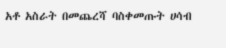አቶ አስራት በመጨረሻ ባስቀመጡት ሀሳብ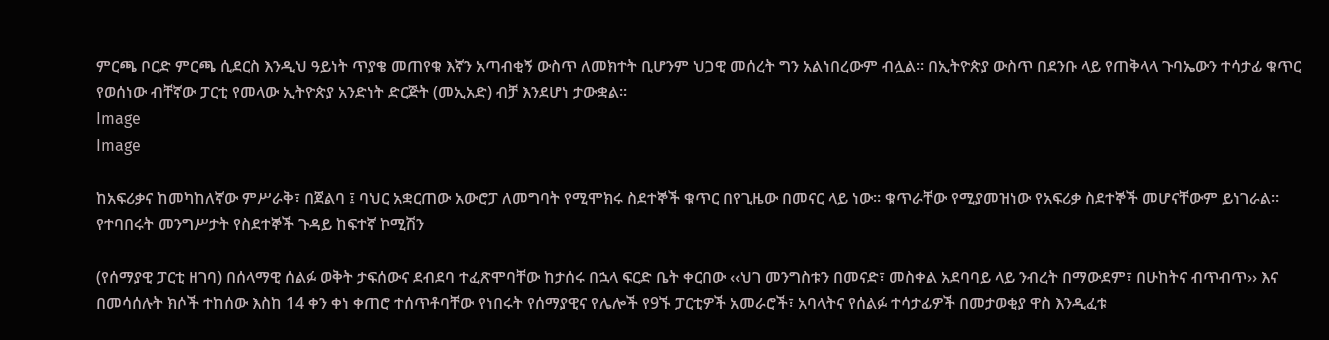ምርጫ ቦርድ ምርጫ ሲደርስ እንዲህ ዓይነት ጥያቄ መጠየቁ እኛን አጣብቂኝ ውስጥ ለመክተት ቢሆንም ህጋዊ መሰረት ግን አልነበረውም ብሏል፡፡ በኢትዮጵያ ውስጥ በደንቡ ላይ የጠቅላላ ጉባኤውን ተሳታፊ ቁጥር የወሰነው ብቸኛው ፓርቲ የመላው ኢትዮጵያ አንድነት ድርጅት (መኢአድ) ብቻ እንደሆነ ታውቋል፡፡
Image
Image

ከአፍሪቃና ከመካከለኛው ምሥራቅ፣ በጀልባ ፤ ባህር አቋርጠው አውሮፓ ለመግባት የሚሞክሩ ስደተኞች ቁጥር በየጊዜው በመናር ላይ ነው። ቁጥራቸው የሚያመዝነው የአፍሪቃ ስደተኞች መሆናቸውም ይነገራል። የተባበሩት መንግሥታት የስደተኞች ጉዳይ ከፍተኛ ኮሚሽን

(የሰማያዊ ፓርቲ ዘገባ) በሰላማዊ ሰልፉ ወቅት ታፍሰውና ደብደባ ተፈጽሞባቸው ከታሰሩ በኋላ ፍርድ ቤት ቀርበው ‹‹ህገ መንግስቱን በመናድ፣ መስቀል አደባባይ ላይ ንብረት በማውደም፣ በሁከትና ብጥብጥ›› እና በመሳሰሉት ክሶች ተከሰው እስከ 14 ቀን ቀነ ቀጠሮ ተሰጥቶባቸው የነበሩት የሰማያዊና የሌሎች የ9ኙ ፓርቲዎች አመራሮች፣ አባላትና የሰልፉ ተሳታፊዎች በመታወቂያ ዋስ እንዲፈቱ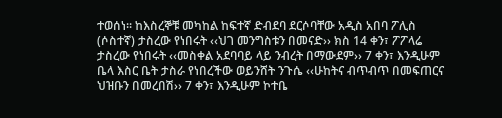ተወሰነ፡፡ ከእስረኞቹ መካከል ከፍተኛ ድብደባ ደርሶባቸው አዲስ አበባ ፖሊስ (ሶስተኛ) ታስረው የነበሩት ‹‹ህገ መንግስቱን በመናድ›› ክስ 14 ቀን፣ ፖፖላሬ ታስረው የነበሩት ‹‹መስቀል አደባባይ ላይ ንብረት በማውደም›› 7 ቀን፣ እንዲሁም ቤላ እስር ቤት ታስራ የነበረችው ወይንሸት ንጉሴ ‹‹ሁከትና ብጥብጥ በመፍጠርና ህዝቡን በመረበሽ›› 7 ቀን፣ እንዲሁም ኮተቤ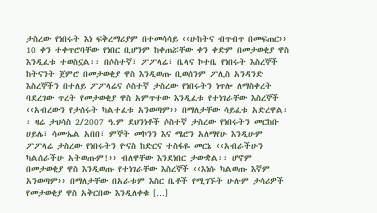ታስረው የነበሩት እነ ፍቅረማሪያም በተመሳሳይ ‹‹ሁከትና ብጥብጥ በመፍጠር›› 10 ቀን ተቀጥሮባቸው የነበር ቢሆንም ከቀጠሯቸው ቀን ቀድም በመታወቂያ ዋስ እንዲፈቱ ተወስኗል፡፡ በሶስተኛ፣ ፖፖላሬ፣ ቤላና ኮተቤ የነበሩት እስረኞች ከትናንት ጀምሮ በመታወቂያ ዋስ እንዲወጡ ቢወሰንም ፖሊስ አንዳንድ እስረኞችን በተለይ ፖፖላሬና ሶስተኛ ታስረው የነበሩትን ነጥሎ ለማስቀረት ባደረገው ጥረት የመታወቂያ ዋስ አምጥተው እንዲፈቱ የተነገራቸው እስረኞች ‹‹አብረውን የታሰሩት ካልተፈቱ አንወጣም›› በማለታቸው ሳይፈቱ አድረዋል፡፡ ዛሬ ታህሳስ 2/2007 ዓ.ም ደህንነቶች ሶስተኛ ታስረው የነበሩትን መርከቡ ሀይሌ፣ ሳሙኤል አበበ፣ ምኞት መኮንን እና ሜሮን አለማየሁ እንዲሁም ፖፖላሬ ታስረው የነበሩትን ዮናስ ከድርና ተስፋዬ መርኔ ‹‹አብራችሁን ካልሰራችሁ አትወጡም!›› ብለዋቸው እንደነበር ታውቋል፡፡ ሆኖም በመታወቂያ ዋስ እንዲወጡ የተነገራቸው እስረኞች ‹‹እነሱ ካልወጡ እኛም አንወጣም›› በማለታቸው በአራቱም እስር ቤቶች የሚገኙት ሁሉም ታሳሪዎች የመታወቂያ ዋስ አቅርበው እንዲለቀቁ […]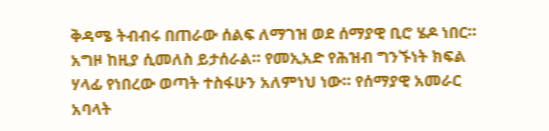ቅዳሜ ትብብሩ በጠራው ሰልፍ ለማገዝ ወደ ሰማያዊ ቢሮ ሄዶ ነበር። አግዞ ከዚያ ሲመለስ ይታሰራል። የመኢአድ የሕዝብ ግንኙነት ክፍል ሃላፊ የነበረው ወጣት ተስፋሁን አለምነህ ነው። የሰማያዊ አመራር አባላት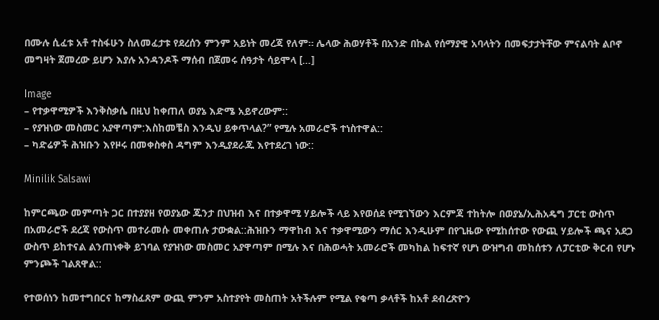በሙሉ ሲፈቱ አቶ ተስፋሁን ስለመፈታቱ የደረሰን ምንም አይነት መረጃ የለም። ሌላው ሕወሃቶች በአንድ በኩል የሰማያዊ አባላትን በመፍታታትቸው ምናልባት ልቦኖ መግዛት ጀመረው ይሆን እያሉ አንዳንዶች ማሰብ በጀመሩ ሰዓታት ሳይሞላ […]

Image
– የተቃዋሚዎች እንቅስቃሴ በዚህ ከቀጠለ ወያኔ እድሜ አይኖረውም::
– የያዝነው መስመር አያዋጣም:እስከመቼስ እንዲህ ይቀጥላል?” የሚሉ አመራሮች ተነስተዋል::
– ካድሬዎች ሕዝቡን እየዞሩ በመቀስቀስ ዳግም እንዲያደራጁ እየተደረገ ነው::

Minilik Salsawi

ከምርጫው መምጣት ጋር በተያያዘ የወያኔው ጁንታ በህዝብ እና በተቃዋሚ ሃይሎች ላይ እየወሰደ የሚገኘውን እርምጃ ተከትሎ በወያኔ/ኢሕአዴግ ፓርቲ ውስጥ በአመራሮች ደረጃ የውስጥ መተራመሱ መቀጠሉ ታውቋል::ሕዝቡን ማዋከብ እና ተቃዋሚውን ማሰር እንዲሁም በየጊዜው የሚከሰተው የውጪ ሃይሎች ጫና አደጋ ውስጥ ይከተናል ልንጠነቀቅ ይገባል የያዝነው መስመር አያዋጣም በሚሉ እና በሕወሓት አመራሮች መካከል ከፍተኛ የሆነ ውዝግብ መከሰቱን ለፓርቲው ቅርብ የሆኑ ምንጮች ገልጸዋል::

የተወሰነን ከመተግበርና ከማስፈጸም ውጪ ምንም አስተያየት መስጠት አትችሉም የሚል የቁጣ ቃላቶች ከአቶ ደብረጽዮን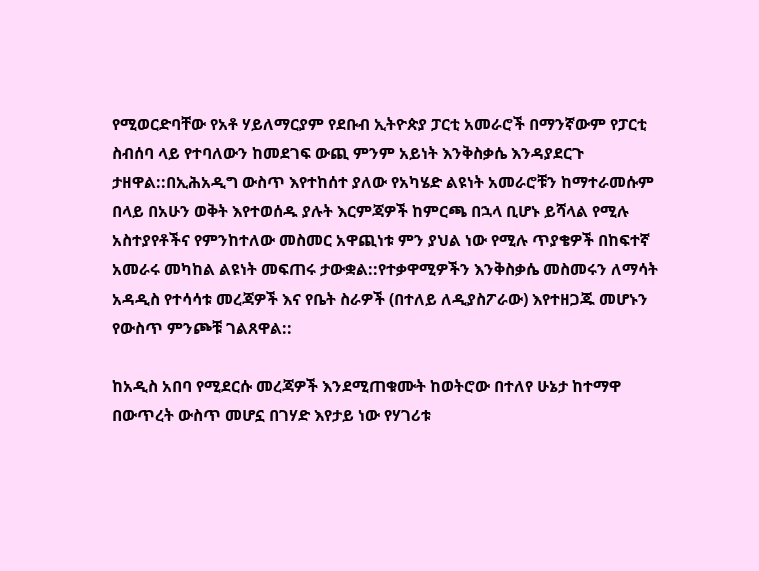የሚወርድባቸው የአቶ ሃይለማርያም የደቡብ ኢትዮጵያ ፓርቲ አመራሮች በማንኛውም የፓርቲ ስብሰባ ላይ የተባለውን ከመደገፍ ውጪ ምንም አይነት እንቅስቃሴ እንዳያደርጉ ታዘዋል::በኢሕአዲግ ውስጥ እየተከሰተ ያለው የአካሄድ ልዩነት አመራሮቹን ከማተራመሱም በላይ በአሁን ወቅት እየተወሰዱ ያሉት እርምጃዎች ከምርጫ በኋላ ቢሆኑ ይሻላል የሚሉ አስተያየቶችና የምንከተለው መስመር አዋጪነቱ ምን ያህል ነው የሚሉ ጥያቄዎች በከፍተኛ አመራሩ መካከል ልዩነት መፍጠሩ ታውቋል::የተቃዋሚዎችን እንቅስቃሴ መስመሩን ለማሳት አዳዲስ የተሳሳቱ መረጃዎች እና የቤት ስራዎች (በተለይ ለዲያስፖራው) እየተዘጋጁ መሆኑን የውስጥ ምንጮቹ ገልጸዋል::

ከአዲስ አበባ የሚደርሱ መረጃዎች እንደሚጠቁሙት ከወትሮው በተለየ ሁኔታ ከተማዋ በውጥረት ውስጥ መሆኗ በገሃድ እየታይ ነው የሃገሪቱ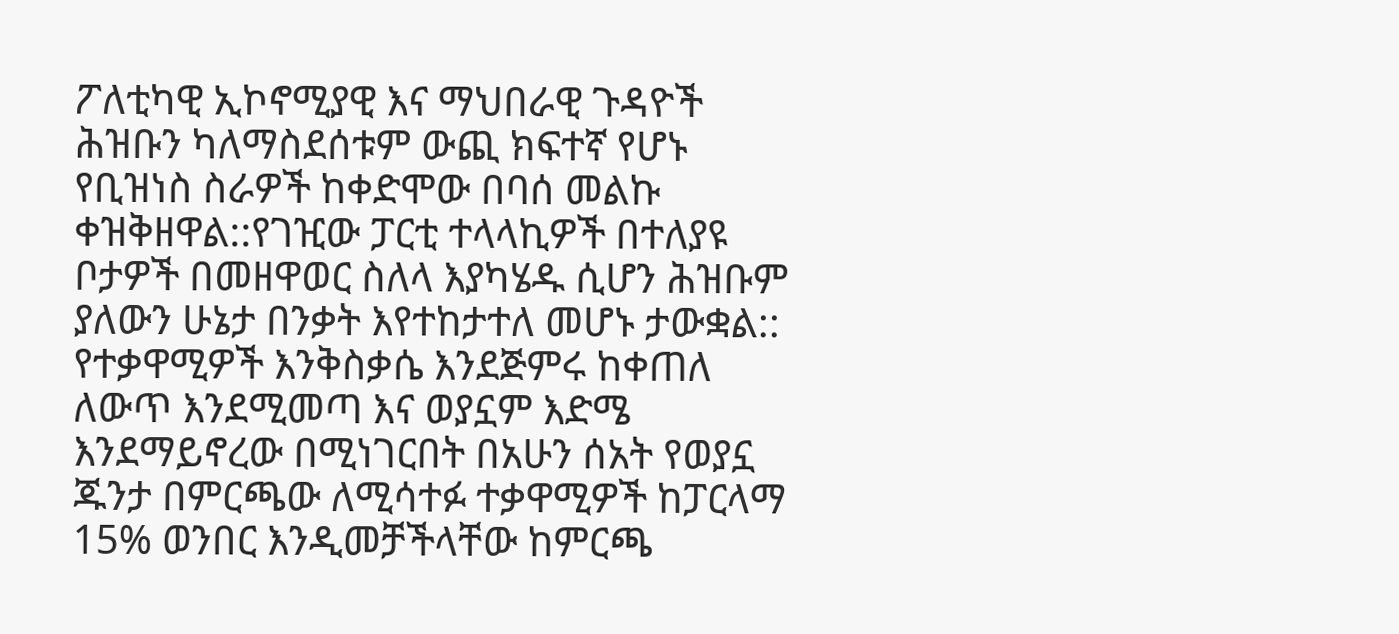ፖለቲካዊ ኢኮኖሚያዊ እና ማህበራዊ ጉዳዮች ሕዝቡን ካለማስደሰቱም ውጪ ክፍተኛ የሆኑ የቢዝነስ ስራዎች ከቀድሞው በባሰ መልኩ ቀዝቅዘዋል::የገዢው ፓርቲ ተላላኪዎች በተለያዩ ቦታዎች በመዘዋወር ስለላ እያካሄዱ ሲሆን ሕዝቡም ያለውን ሁኔታ በንቃት እየተከታተለ መሆኑ ታውቋል:: የተቃዋሚዎች እንቅስቃሴ እንደጅምሩ ከቀጠለ ለውጥ እንደሚመጣ እና ወያኗም እድሜ እንደማይኖረው በሚነገርበት በአሁን ሰአት የወያኗ ጁንታ በምርጫው ለሚሳተፉ ተቃዋሚዎች ከፓርላማ 15% ወንበር እንዲመቻችላቸው ከምርጫ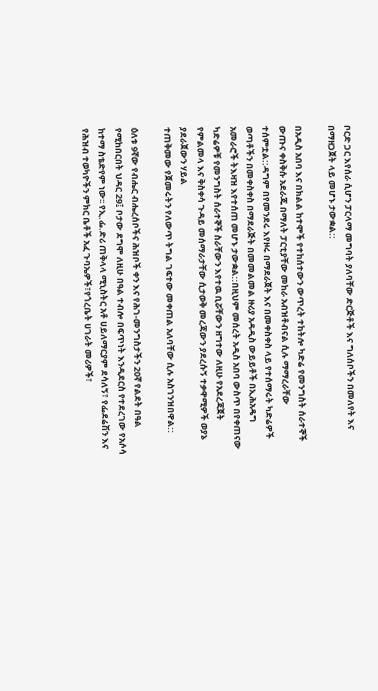ቦርድ ጋር እየሰራ ሲሆን ፓርላማ መግባት ያለባቸው ድርጅቶች እና ግለሰቦችን በመለየት እና በማዘጋጀት ላይ መሆኑ ታውቋል::

በአዲስ አበባ እና በክልል ከተሞች የተከሰተውን ውጥረት ተከትሎ ካድሬ የመንግስት ሰራተኞች ውጡና ቀስቅሱ አደራጁ በማለት ፓርቲያቸው መከራ አብዝቶብናል ሲሉ ማማረራቸው ተሰምቷል::ዳግም በየመንደሩ እየዞሩ በማደራጀት እና በመቀስቀስ ላይ የተሰማሩት ካድሬዎች ወጣቶችን በመቀስቀስ በማደራጅት በመመልመል ዙሪያ አዳዲስ ውይይቶች በኢሕአዴግ አመራሮች ትእዛዝ እየተሰጠ መሆኑ ታውቋል::በዚህም መሰረት አዲስ አበባ ውስጥ በየቀጠናው ካድሬዎቹ የመንግስት ሰራተኞች ስራቸውን እየተዉ ቢሯቸውን ዘግተው ለዚሁ የአደረጃጀት የምልመላ እና ቅስቀሳ ጉዳይ መሰማራታቸው ሲታወቅ መረጃውን ያደረሱኝ ተቃዋሚዎች ወያኔ ያደራጀውን ሃይል
ተጠቅመው የጀመሩትን የለውጥ ትግል ገፍተው መቀጠል አለባቸው ሲሉ አስገንዝበዋል::

ዕለቱ 9ኛው የብሔር ብሔረሰቦችና ሕዝቦች ቀን እና የሕገ-መንግስታችን 20ኛ የልደት በዓል የሚከበርበት ህዳር 29፤ ቦታው ደግሞ ለዚሁ በዓል ተብሎ በፍጥነት እንዲደርስ የተደረገው የአሶሳ ከተማ ስቴድየም ነው፡፡ የኢ.ፌ.ድሪ ጠቅላላ ሚኒስትር አቶ ሀይለማርያም ደሳለኝ፣ የፌደሬሽን እና የሕዝብ ተወካዮችን ምክር ቤቶች አፈ ጉባኤዎች፣የጎረቤት ሀገራት መሪዎች፣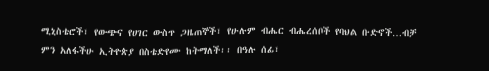ሚኒስቴሮች፣ የውጭና የሀገር ውስጥ ጋዜጠኞች፣ የሁሉም ብሔር ብሔረሰቦች የባህል ቡድኖች…ብቻ ምን አለፋችሁ ኢትዮጵያ በስቴድየሙ ከትማለች፡፡ በዓሉ ሰፊ፣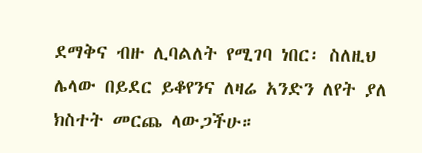ደማቅና ብዙ ሊባልለት የሚገባ ነበር፡ ስለዚህ ሌላው በይደር ይቆየንና ለዛሬ አንድን ለየት ያለ ክስተት መርጨ ላውጋችሁ።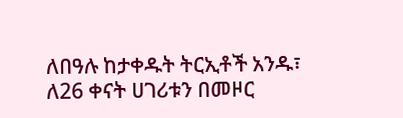ለበዓሉ ከታቀዱት ትርኢቶች አንዱ፣ ለ26 ቀናት ሀገሪቱን በመዞር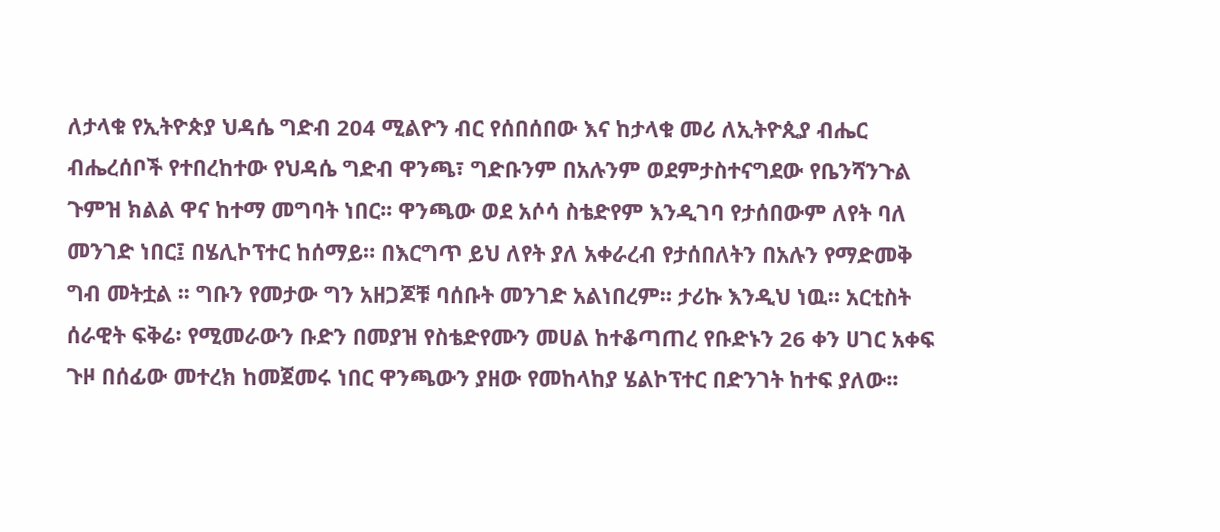ለታላቁ የኢትዮጵያ ህዳሴ ግድብ 204 ሚልዮን ብር የሰበሰበው እና ከታላቁ መሪ ለኢትዮጲያ ብሔር ብሔረሰቦች የተበረከተው የህዳሴ ግድብ ዋንጫ፣ ግድቡንም በአሉንም ወደምታስተናግደው የቤንሻንጉል ጉምዝ ክልል ዋና ከተማ መግባት ነበር፡፡ ዋንጫው ወደ አሶሳ ስቴድየም እንዲገባ የታሰበውም ለየት ባለ መንገድ ነበር፤ በሄሊኮፕተር ከሰማይ። በእርግጥ ይህ ለየት ያለ አቀራረብ የታሰበለትን በአሉን የማድመቅ ግብ መትቷል ፡፡ ግቡን የመታው ግን አዘጋጆቹ ባሰቡት መንገድ አልነበረም። ታሪኩ እንዲህ ነዉ። አርቲስት ሰራዊት ፍቅሬ፡ የሚመራውን ቡድን በመያዝ የስቴድየሙን መሀል ከተቆጣጠረ የቡድኑን 26 ቀን ሀገር አቀፍ ጉዞ በሰፊው መተረክ ከመጀመሩ ነበር ዋንጫውን ያዘው የመከላከያ ሄልኮፕተር በድንገት ከተፍ ያለው፡፡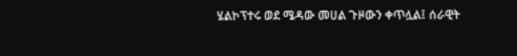ሄልኮፕተሩ ወደ ሜዳው መሀል ጉዞውን ቀጥሏል፤ ሰራዊት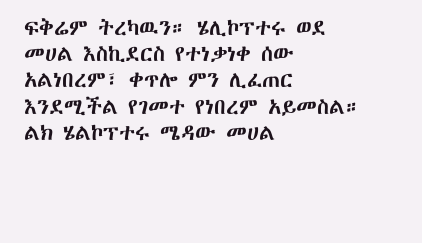ፍቅሬም ትረካዉን። ሄሊኮፕተሩ ወደ መሀል እስኪደርስ የተነቃነቀ ሰው አልነበረም፣ ቀጥሎ ምን ሊፈጠር እንደሚችል የገመተ የነበረም አይመስል። ልክ ሄልኮፕተሩ ሜዳው መሀል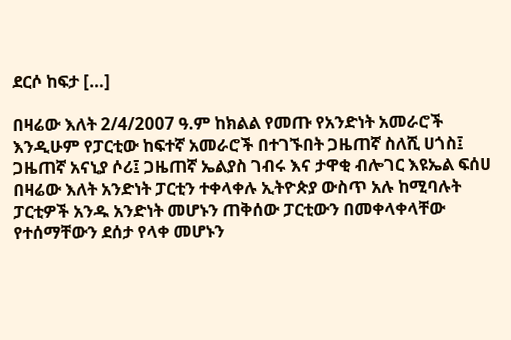ደርሶ ከፍታ […]

በዛሬው እለት 2/4/2007 ዓ.ም ከክልል የመጡ የአንድነት አመራሮች እንዲሁም የፓርቲው ከፍተኛ አመራሮች በተገኙበት ጋዜጠኛ ስለሺ ሀጎስ፤ ጋዜጠኛ አናኒያ ሶሪ፤ ጋዜጠኛ ኤልያስ ገብሩ እና ታዋቂ ብሎገር እዩኤል ፍሰሀ በዛሬው እለት አንድነት ፓርቲን ተቀላቀሉ ኢትዮጵያ ውስጥ አሉ ከሚባሉት ፓርቲዎች አንዱ አንድነት መሆኑን ጠቅሰው ፓርቲውን በመቀላቀላቸው የተሰማቸውን ደሰታ የላቀ መሆኑን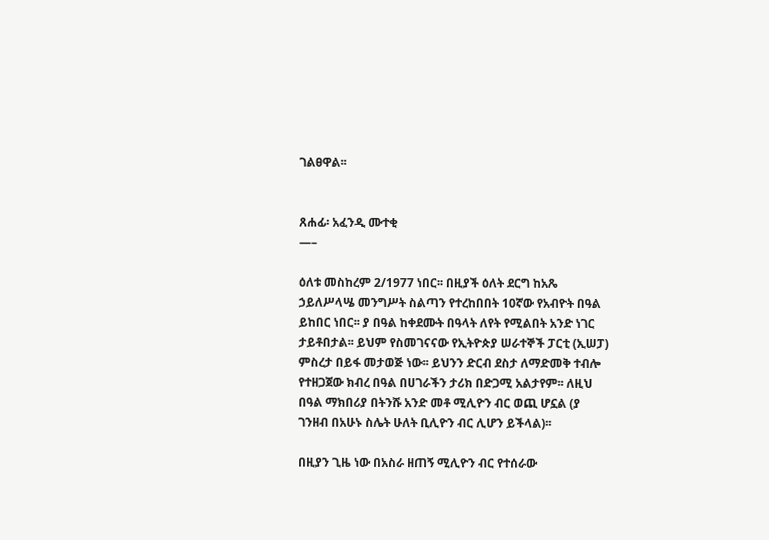ገልፀዋል፡፡


ጸሐፊ፡ አፈንዲ ሙተቂ
—–

ዕለቱ መስከረም 2/1977 ነበር፡፡ በዚያች ዕለት ደርግ ከአጼ ኃይለሥላሤ መንግሥት ስልጣን የተረከበበት 10ኛው የአብዮት በዓል ይከበር ነበር፡፡ ያ በዓል ከቀደሙት በዓላት ለየት የሚልበት አንድ ነገር ታይቶበታል፡፡ ይህም የስመገናናው የኢትዮጵያ ሠራተኞች ፓርቲ (ኢሠፓ) ምስረታ በይፋ መታወጅ ነው፡፡ ይህንን ድርብ ደስታ ለማድመቅ ተብሎ የተዘጋጀው ክብረ በዓል በሀገራችን ታሪክ በድጋሚ አልታየም፡፡ ለዚህ በዓል ማክበሪያ በትንሹ አንድ መቶ ሚሊዮን ብር ወጪ ሆኗል (ያ ገንዘብ በአሁኑ ስሌት ሁለት ቢሊዮን ብር ሊሆን ይችላል)፡፡

በዚያን ጊዜ ነው በአስራ ዘጠኝ ሚሊዮን ብር የተሰራው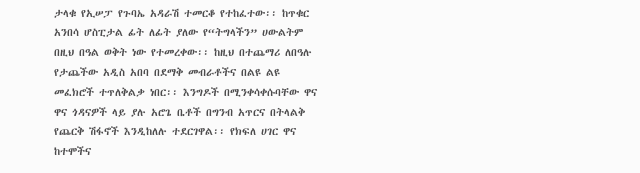ታላቁ የኢሠፓ የጉባኤ አዳራሽ ተመርቆ የተከፈተው፡፡ ከጥቁር አንበሳ ሆስፒታል ፊት ለፊት ያለው የ“ትግላችን” ሀውልትም በዚህ በዓል ወቅት ነው የተመረቀው፡፡ ከዚህ በተጨማሪ ለበዓሉ የታጨችው አዲስ አበባ በደማቅ መብራቶችና በልዩ ልዩ መፈክሮች ተጥለቅልቃ ነበር፡፡ እንግዶች በሚንቀሳቀሱባቸው ዋና ዋና ጎዳናዎች ላይ ያሉ አሮጌ ቤቶች በግንብ አጥርና በትላልቅ የጨርቅ ሽፋኖች እንዲከለሉ ተደርገዋል፡፡ የክፍለ ሀገር ዋና ከተሞችና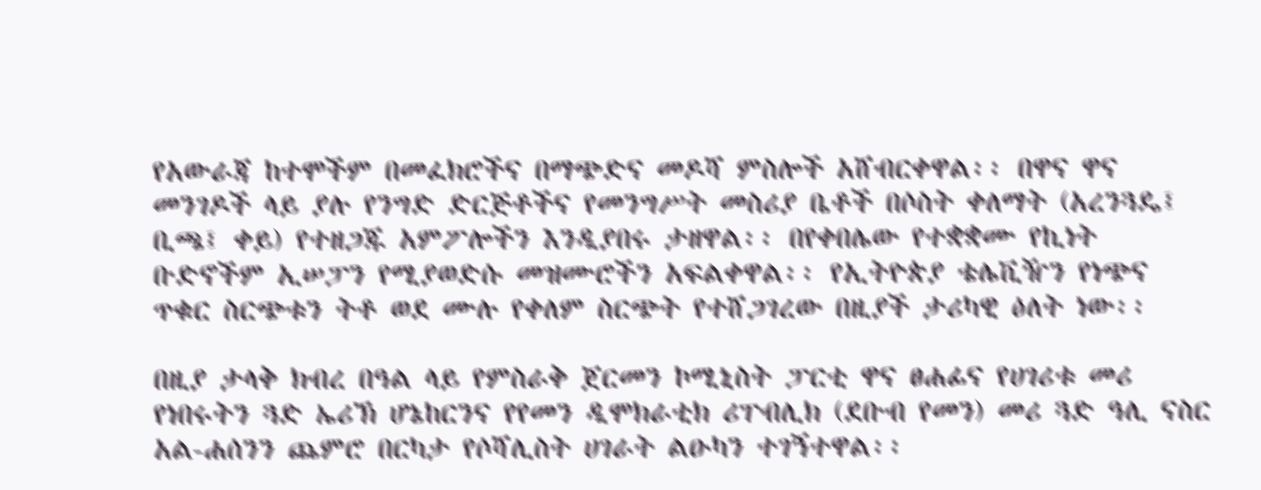የአውራጃ ከተሞችም በመፈክሮችና በማጭድና መዶሻ ምስሎች አሸብርቀዋል፡፡ በዋና ዋና መንገዶች ላይ ያሉ የንግድ ድርጅቶችና የመንግሥት መስሪያ ቤቶች በሶስት ቀለማት (አረንጓዴ፤ ቢጫ፤ ቀይ) የተዘጋጁ አምፖሎችን እንዲያበሩ ታዘዋል፡፡ በየቀበሌው የተቋቋሙ የኪነት ቡድኖችም ኢሠፓን የሚያወድሱ መዝሙሮችን አፍልቀዋል፡፡ የኢትዮጵያ ቴሌቪዥን የነጭና ጥቁር ስርጭቱን ትቶ ወደ ሙሉ የቀለም ስርጭት የተሸጋገረው በዚያች ታሪካዊ ዕለት ነው፡፡

በዚያ ታላቅ ክብረ በዓል ላይ የምስራቅ ጀርመን ኮሚኒስት ፓርቲ ዋና ፀሐፊና የሀገሪቱ መሪ የነበሩትን ጓድ ኤሪኽ ሆኔከርንና የየመን ዲሞክራቲክ ሪፐብሊክ (ደቡብ የመን) መሪ ጓድ ዓሊ ናስር አል-ሐሰንን ጨምሮ በርካታ የሶሻሊስት ሀገራት ልዑካን ተገኝተዋል፡፡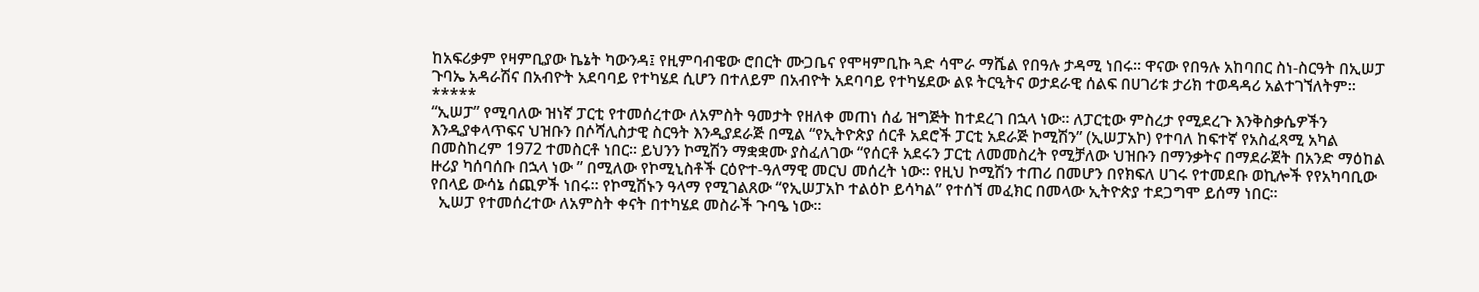ከአፍሪቃም የዛምቢያው ኬኔት ካውንዳ፤ የዚምባብዌው ሮበርት ሙጋቤና የሞዛምቢኩ ጓድ ሳሞራ ማሼል የበዓሉ ታዳሚ ነበሩ፡፡ ዋናው የበዓሉ አከባበር ስነ-ስርዓት በኢሠፓ ጉባኤ አዳራሽና በአብዮት አደባባይ የተካሄደ ሲሆን በተለይም በአብዮት አደባባይ የተካሄደው ልዩ ትርዒትና ወታደራዊ ሰልፍ በሀገሪቱ ታሪክ ተወዳዳሪ አልተገኘለትም፡፡
*****
“ኢሠፓ” የሚባለው ዝነኛ ፓርቲ የተመሰረተው ለአምስት ዓመታት የዘለቀ መጠነ ሰፊ ዝግጅት ከተደረገ በኋላ ነው፡፡ ለፓርቲው ምስረታ የሚደረጉ እንቅስቃሴዎችን እንዲያቀላጥፍና ህዝቡን በሶሻሊስታዊ ስርዓት እንዲያደራጅ በሚል “የኢትዮጵያ ሰርቶ አደሮች ፓርቲ አደራጅ ኮሚሽን” (ኢሠፓአኮ) የተባለ ከፍተኛ የአስፈጻሚ አካል በመስከረም 1972 ተመስርቶ ነበር፡፡ ይህንን ኮሚሽን ማቋቋሙ ያስፈለገው “የሰርቶ አደሩን ፓርቲ ለመመስረት የሚቻለው ህዝቡን በማንቃትና በማደራጀት በአንድ ማዕከል ዙሪያ ካሰባሰቡ በኋላ ነው ” በሚለው የኮሚኒስቶች ርዕዮተ-ዓለማዊ መርህ መሰረት ነው፡፡ የዚህ ኮሚሽን ተጠሪ በመሆን በየክፍለ ሀገሩ የተመደቡ ወኪሎች የየአካባቢው የበላይ ውሳኔ ሰጪዎች ነበሩ፡፡ የኮሚሽኑን ዓላማ የሚገልጸው “የኢሠፓአኮ ተልዕኮ ይሳካል” የተሰኘ መፈክር በመላው ኢትዮጵያ ተደጋግሞ ይሰማ ነበር፡፡
  ኢሠፓ የተመሰረተው ለአምስት ቀናት በተካሄደ መስራች ጉባዔ ነው፡፡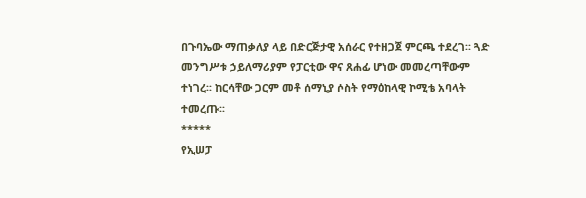በጉባኤው ማጠቃለያ ላይ በድርጅታዊ አሰራር የተዘጋጀ ምርጫ ተደረገ፡፡ ጓድ መንግሥቱ ኃይለማሪያም የፓርቲው ዋና ጸሐፊ ሆነው መመረጣቸውም ተነገረ፡፡ ከርሳቸው ጋርም መቶ ሰማኒያ ሶስት የማዕከላዊ ኮሚቴ አባላት ተመረጡ፡፡
*****
የኢሠፓ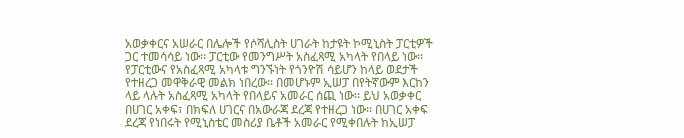አወቃቀርና አሠራር በሌሎች የሶሻሊስት ሀገራት ከታዩት ኮሚኒስት ፓርቲዎች ጋር ተመሳሳይ ነው፡፡ ፓርቲው የመንግሥት አስፈጻሚ አካላት የበላይ ነው፡፡ የፓርቲውና የአስፈጻሚ አካላቱ ግንኙነት የጎንዮሽ ሳይሆን ከላይ ወደታች የተዘረጋ መዋቅራዊ መልክ ነበረው፡፡ በመሆኑም ኢሠፓ በየትኛውም እርከን ላይ ላሉት አስፈጻሚ አካላት የበላይና አመራር ሰጪ ነው፡፡ ይህ አወቃቀር በሀገር አቀፍ፣ በክፍለ ሀገርና በአውራጃ ደረጃ የተዘረጋ ነው፡፡ በሀገር አቀፍ ደረጃ የነበሩት የሚኒስቴር መስሪያ ቤቶች አመራር የሚቀበሉት ከኢሠፓ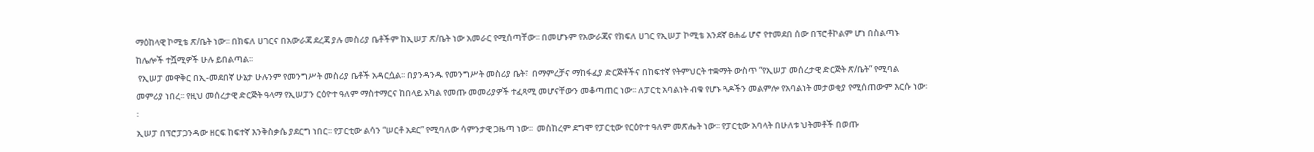ማዕከላዊ ኮሚቴ ጽ/ቤት ነው፡፡ በክፍለ ሀገርና በአውራጃ ደረጃ ያሉ መስሪያ ቤቶችም ከኢሠፓ ጽ/ቤት ነው አመራር የሚሰጣቸው፡፡ በመሆኑም የአውራጃና የክፍለ ሀገር የኢሠፓ ኮሚቴ አንደኛ ፀሐፊ ሆኖ የተመደበ ሰው በፕሮቶኮልም ሆነ በስልጣኑ ከሌሎች ተሿሚዎች ሁሉ ይበልጣል፡፡
 የኢሠፓ መዋቅር በኢ-መደበኛ ሁኔታ ሁሉንም የመንግሥት መስሪያ ቤቶች አዳርሷል፡፡ በያንዳንዱ የመንግሥት መስሪያ ቤት፣  በማምረቻና ማከፋፈያ ድርጅቶችና በከፍተኛ የትምህርት ተቋማት ውስጥ “የኢሠፓ መሰረታዊ ድርጅት ጽ/ቤት” የሚባል መምሪያ ነበረ፡፡ የዚህ መሰረታዊ ድርጅት ዓላማ የኢሠፓን ርዕዮተ ዓለም ማስተማርና ከበላይ አካል የመጡ መመሪያዎች ተፈጻሚ መሆናቸውን መቆጣጠር ነው፡፡ ለፓርቲ አባልነት ብቁ የሆኑ ጓዶችን መልምሎ የአባልነት መታወቂያ የሚሰጠውም እርሱ ነው፡፡
ኢሠፓ በፕሮፓጋንዳው ዘርፍ ከፍተኛ እንቅስቃሴ ያደርግ ነበር፡፡ የፓርቲው ልሳን “ሠርቶ አደር” የሚባለው ሳምንታዊ ጋዜጣ ነው፡፡  መስከረም ደግሞ የፓርቲው የርዕዮተ ዓለም መጽሔት ነው፡፡ የፓርቲው አባላት በሁለቱ ህትመቶች በወጡ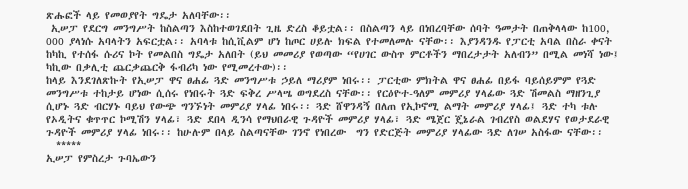ጽሑፎች ላይ የመወያየት ግዴታ አለባቸው፡፡
 ኢሠፓ የደርግ መንግሥት ከስልጣን እስከተወገደበት ጊዜ ድረስ ቆይቷል፡፡ በስልጣን ላይ በነበረባቸው ሰባት ዓመታት በጠቅላላው ከ100, 000 ያላነሱ አባላትን አፍርቷል፡፡ አባላቱ ከሲቪልም ሆነ ከጦር ሀይሉ ክፍል የተመለመሉ ናቸው፡፡ እያንዳንዱ የፓርቲ አባል በስራ ቀናት ከካኪ የተሰፋ ሱሪና ኮት የመልበስ ግዴታ አለበት (ይህ መመሪያ የወጣው “የሀገር ውስጥ ምርቶችን ማበረታታት አለብን” በሚል መነሻ ነው፤ ካኪው በቃሊቲ ጨርቃጨርቅ ፋብሪካ ነው የሚመረተው)፡፡
ከላይ እንደገለጽኩት የኢሠፓ ዋና ፀሐፊ ጓድ መንግሥቱ ኃይለ ማሪያም ነበሩ፡፡ ፓርቲው ምክትል ዋና ፀሐፊ በይፋ ባይሰይምም የጓድ መንግሥቱ ተከታይ ሆነው ሲሰሩ የነበሩት ጓድ ፍቅረ ሥላሤ ወግደረስ ናቸው፡፡ የርዕዮተ-ዓለም መምሪያ ሃላፊው ጓድ ሽመልስ ማዘንጊያ ሲሆኑ ጓድ ብርሃኑ ባይህ የውጭ ግንኙነት መምሪያ ሃላፊ ነበሩ፡፡ ጓድ ሸዋንዳኝ በለጠ የኢኮኖሚ ልማት መምሪያ ሃላፊ፤ ጓድ ተካ ቱሉ የኦዲትና ቁጥጥር ኮሚሽን ሃላፊ፣ ጓድ ደበላ ዲንሳ የማህበራዊ ጉዳዮች መምሪያ ሃላፊ፣ ጓድ ሜጀር ጄኔራል ገብረየስ ወልደሃና የወታደራዊ ጉዳዮች መምሪያ ሃላፊ ነበሩ፡፡ ከሁሉም በላይ ስልጣናቸው ገንኖ የነበረው  ግን የድርጅት መምሪያ ሃላፊው ጓድ ለገሠ አስፋው ናቸው፡፡
  *****
ኢሠፓ የምስረታ ጉባኤውን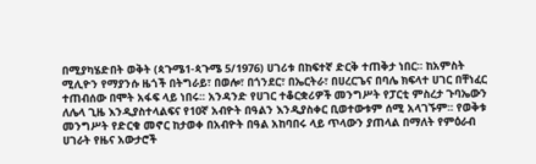በሚያካሄድበት ወቅት (ጳጉሜ1-ጳጉሜ 5/1976) ሀገሪቱ በከፍተኛ ድርቅ ተጠቅታ ነበር፡፡ ከአምስት ሚሊዮን የማያንሱ ዜጎች በትግራይ፣ በወሎ፣ በጎንደር፣ በኤርትራ፣ በሀረርጌና በባሌ ክፍላተ ሀገር በቸነፈር ተጠብሰው በሞት አፋፍ ላይ ነበሩ፡፡ አንዳንድ የሀገር ተቆርቋሪዎች መንግሥት የፓርቲ ምስረታ ጉባኤውን ለሌላ ጊዜ እንዲያስተላልፍና የ10ኛ አብዮት በዓልን እንዲያስቀር ቢወተውቱም ሰሚ አላገኙም፡፡ የወቅቱ መንግሥት የድርቁ መኖር ከታወቀ በአብዮት በዓል አከባበሩ ላይ ጥላውን ያጠላል በማለት የምዕራብ ሀገራት የዜና አውታሮች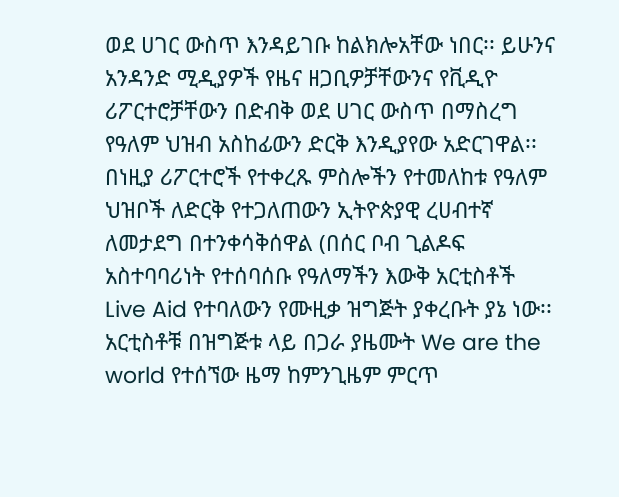ወደ ሀገር ውስጥ እንዳይገቡ ከልክሎአቸው ነበር፡፡ ይሁንና አንዳንድ ሚዲያዎች የዜና ዘጋቢዎቻቸውንና የቪዲዮ ሪፖርተሮቻቸውን በድብቅ ወደ ሀገር ውስጥ በማስረግ የዓለም ህዝብ አስከፊውን ድርቅ እንዲያየው አድርገዋል፡፡ በነዚያ ሪፖርተሮች የተቀረጹ ምስሎችን የተመለከቱ የዓለም ህዝቦች ለድርቅ የተጋለጠውን ኢትዮጵያዊ ረሀብተኛ ለመታደግ በተንቀሳቅሰዋል (በሰር ቦብ ጊልዶፍ አስተባባሪነት የተሰባሰቡ የዓለማችን እውቅ አርቲስቶች Live Aid የተባለውን የሙዚቃ ዝግጅት ያቀረቡት ያኔ ነው፡፡ አርቲስቶቹ በዝግጅቱ ላይ በጋራ ያዜሙት We are the world የተሰኘው ዜማ ከምንጊዜም ምርጥ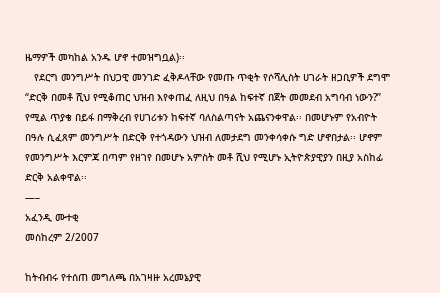ዜማዎች መካከል አንዱ ሆኖ ተመዝግቧል)፡፡
   የደርግ መንግሥት በህጋዊ መንገድ ፈቅዶላቸው የመጡ ጥቂት የሶሻሊስት ሀገራት ዘጋቢዎች ደግሞ “ድርቅ በመቶ ሺህ የሚቆጠር ህዝብ እየቀጠፈ ለዚህ በዓል ከፍተኛ በጀት መመደብ አግባብ ነውን?” የሚል ጥያቄ በይፋ በማቅረብ የሀገሪቱን ከፍተኛ ባለስልጣናት አጨናንቀዋል፡፡ በመሆኑም የአብዮት በዓሉ ሲፈጸም መንግሥት በድርቅ የተጎዳውን ህዝብ ለመታደግ መንቀሳቀሱ ግድ ሆኖበታል፡፡ ሆኖም የመንግሥት እርምጃ በጣም የዘገየ በመሆኑ አምስት መቶ ሺህ የሚሆኑ ኢትዮጵያዊያን በዚያ አስከፊ ድርቅ አልቀዋል፡፡
—–
አፈንዲ ሙተቂ
መስከረም 2/2007

ከትብብሩ የተሰጠ መግለጫ በአገዛዙ አረመኔያዊ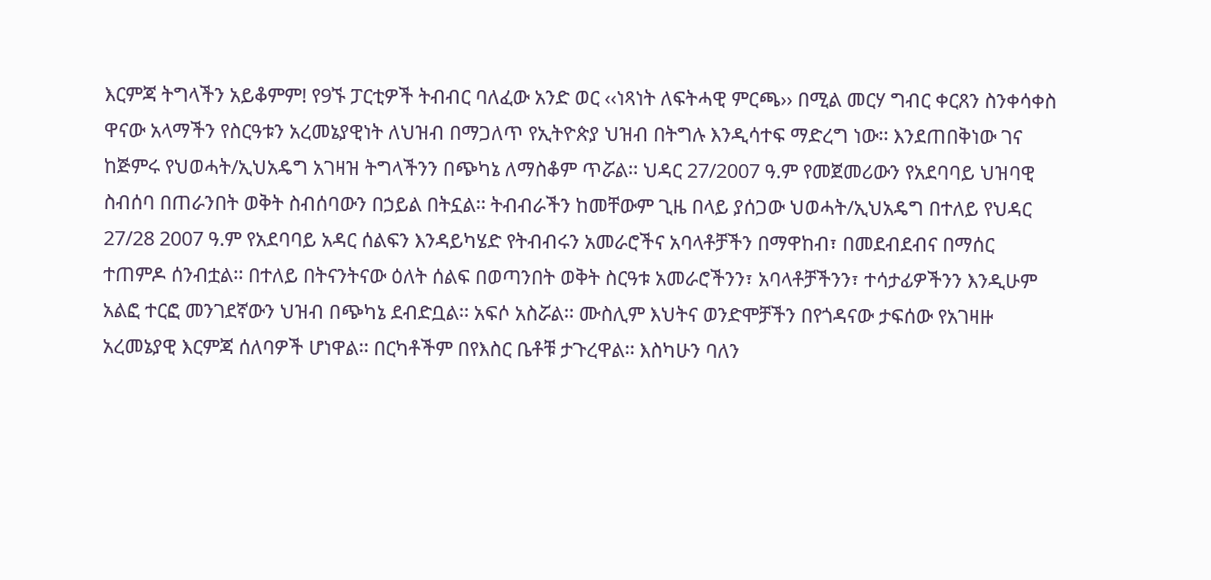እርምጃ ትግላችን አይቆምም! የ9ኙ ፓርቲዎች ትብብር ባለፈው አንድ ወር ‹‹ነጻነት ለፍትሓዊ ምርጫ›› በሚል መርሃ ግብር ቀርጸን ስንቀሳቀስ ዋናው አላማችን የስርዓቱን አረመኔያዊነት ለህዝብ በማጋለጥ የኢትዮጵያ ህዝብ በትግሉ እንዲሳተፍ ማድረግ ነው፡፡ እንደጠበቅነው ገና ከጅምሩ የህወሓት/ኢህአዴግ አገዛዝ ትግላችንን በጭካኔ ለማስቆም ጥሯል፡፡ ህዳር 27/2007 ዓ.ም የመጀመሪውን የአደባባይ ህዝባዊ ስብሰባ በጠራንበት ወቅት ስብሰባውን በኃይል በትኗል፡፡ ትብብራችን ከመቸውም ጊዜ በላይ ያሰጋው ህወሓት/ኢህአዴግ በተለይ የህዳር 27/28 2007 ዓ.ም የአደባባይ አዳር ሰልፍን እንዳይካሄድ የትብብሩን አመራሮችና አባላቶቻችን በማዋከብ፣ በመደብደብና በማሰር ተጠምዶ ሰንብቷል፡፡ በተለይ በትናንትናው ዕለት ሰልፍ በወጣንበት ወቅት ስርዓቱ አመራሮችንን፣ አባላቶቻችንን፣ ተሳታፊዎችንን እንዲሁም አልፎ ተርፎ መንገደኛውን ህዝብ በጭካኔ ደብድቧል፡፡ አፍሶ አስሯል፡፡ ሙስሊም እህትና ወንድሞቻችን በየጎዳናው ታፍሰው የአገዛዙ አረመኔያዊ እርምጃ ሰለባዎች ሆነዋል፡፡ በርካቶችም በየእስር ቤቶቹ ታጉረዋል፡፡ እስካሁን ባለን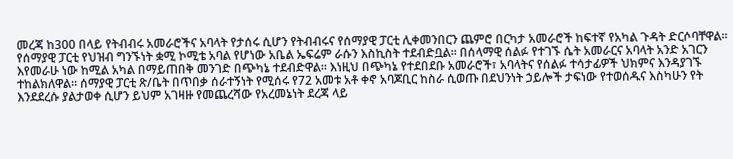መረጃ ከ300 በላይ የትብብሩ አመራሮችና አባላት የታሰሩ ሲሆን የትብብሩና የሰማያዊ ፓርቲ ሊቀመንበርን ጨምሮ በርካታ አመራሮች ከፍተኛ የአካል ጉዳት ድርሶባቸዋል፡፡ የሰማያዊ ፓርቲ የህዝብ ግንኙነት ቋሚ ኮሚቴ አባል የሆነው አቤል ኤፍሬም ራሱን እስኪስት ተደብድቧል፡፡ በሰላማዊ ሰልፉ የተገኙ ሴት አመራርና አባላት አንድ አገርን እየመራሁ ነው ከሚል አካል በማይጠበቅ መንገድ በጭካኔ ተደብድዋል፡፡ እነዚህ በጭካኔ የተደበደቡ አመራሮች፣ አባላትና የሰልፉ ተሳታፊዎች ህክምና እንዳያገኙ ተከልክለዋል፡፡ ሰማያዊ ፓርቲ ጽ/ቤት በጥበቃ ሰራተኝነት የሚሰሩ የ72 አመቱ አቶ ቀኖ አባጆቢር ከስራ ሲወጡ በደህንነት ኃይሎች ታፍነው የተወሰዱና እስካሁን የት እንደደረሱ ያልታወቀ ሲሆን ይህም አገዛዙ የመጨረሻው የአረመኔነት ደረጃ ላይ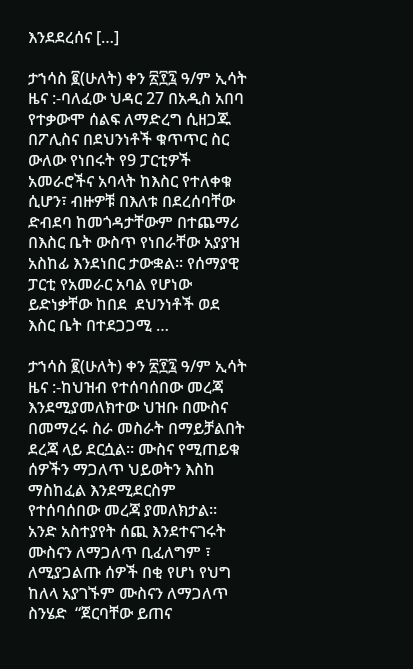እንደደረሰና […]

ታኀሳስ ፪(ሁለት) ቀን ፳፻፯ ዓ/ም ኢሳት ዜና :-ባለፈው ህዳር 27 በአዲስ አበባ የተቃውሞ ሰልፍ ለማድረግ ሲዘጋጁ በፖሊስና በደህንነቶች ቁጥጥር ስር ውለው የነበሩት የ9 ፓርቲዎች አመራሮችና አባላት ከእስር የተለቀቁ ሲሆን፣ ብዙዎቹ በእለቱ በደረሰባቸው ድብደባ ከመጎዳታቸውም በተጨማሪ በእስር ቤት ውስጥ የነበራቸው አያያዝ አስከፊ እንደነበር ታውቋል። የሰማያዊ ፓርቲ የአመራር አባል የሆነው ይድነቃቸው ከበደ  ደህንነቶች ወደ እስር ቤት በተደጋጋሚ …

ታኀሳስ ፪(ሁለት) ቀን ፳፻፯ ዓ/ም ኢሳት ዜና :-ከህዝብ የተሰባሰበው መረጃ እንደሚያመለክተው ህዝቡ በሙስና በመማረሩ ስራ መስራት በማይቻልበት ደረጃ ላይ ደርሷል። ሙስና የሚጠይቁ ሰዎችን ማጋለጥ ህይወትን እስከ ማስከፈል እንደሚደርስም የተሰባሰበው መረጃ ያመለክታል። አንድ አስተያየት ሰጪ እንደተናገሩት ሙስናን ለማጋለጥ ቢፈለግም ፣ ለሚያጋልጡ ሰዎች በቂ የሆነ የህግ ከለላ አያገኙም ሙስናን ለማጋለጥ ስንሄድ  “ጀርባቸው ይጠና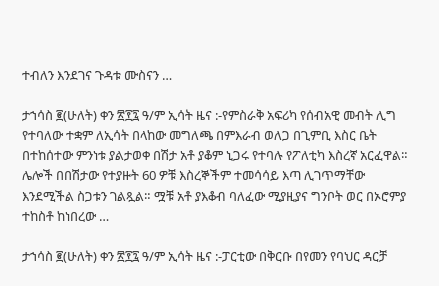ተብለን እንደገና ጉዳቱ ሙስናን …

ታኀሳስ ፪(ሁለት) ቀን ፳፻፯ ዓ/ም ኢሳት ዜና :-የምስራቅ አፍሪካ የሰብአዊ መብት ሊግ የተባለው ተቋም ለኢሳት በላከው መግለጫ በምእራብ ወለጋ በጊምቢ እስር ቤት በተከሰተው ምንነቱ ያልታወቀ በሽታ አቶ ያቆም ኒጋሩ የተባሉ የፖለቲካ እስረኛ አርፈዋል። ሌሎች በበሽታው የተያዙት 60 ዎቹ እስረኞችም ተመሳሳይ እጣ ሊገጥማቸው እንደሚችል ስጋቱን ገልጿል። ሟቹ አቶ ያእቆብ ባለፈው ሚያዚያና ግንቦት ወር በኦሮምያ ተከስቶ ከነበረው …

ታኀሳስ ፪(ሁለት) ቀን ፳፻፯ ዓ/ም ኢሳት ዜና :-ፓርቲው በቅርቡ በየመን የባህር ዳርቻ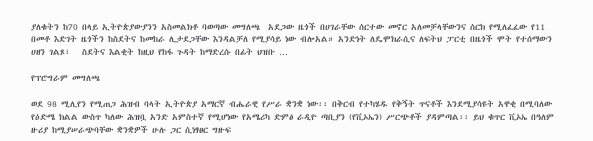ያለቁትን ከ70 በላይ ኢትዮጵያውያንን አስመልክቶ ባወጣው መግለጫ  አደጋው ዜጎች በሀገራቸው ሰርተው መኖር አለመቻላቸውንና ሰርክ የሚለፈፈው የ11 በመቶ እድገት ዜጎችን ከስደትና ከመከራ ሊታደጋቸው እንዳልቻለ የሚያሳይ ነው ብሎአል። አንድነት ለዴሞክራሲና ለፍትህ ፓርቲ በዜጎች ሞት የተሰማውን ሀዘን ገልጾ፣   ስደትና እልቂት ከዚህ የከፋ ጉዳት ከማድረሱ በፊት ህዝቡ …

የፕሮግራም መግለጫ

ወደ 98 ሚሊየን የሚጠጋ ሕዝብ ባላት ኢትዮጵያ አማርኛ ብሔራዊ የሥራ ቋንቋ ነው፡፡ በቅርብ የተካሄዱ የቅኝት ጥናቶች እንደሚያሳዩት አዋቂ በሚባለው የዕድሜ ክልል ውስጥ ካለው ሕዝቧ አንድ አምስተኛ የሚሆነው የአሜሪካ ድምፅ ራዲዮ ጣቢያን (የቪኦኤን) ሥርጭቶች ያዳምጣል፡፡ ይህ ቁጥር ቪኦኤ በዓለም ዙሪያ ከሚያሠራጭባቸው ቋንቋዎች ሁሉ ጋር ሲነፃፀር ግዙፍ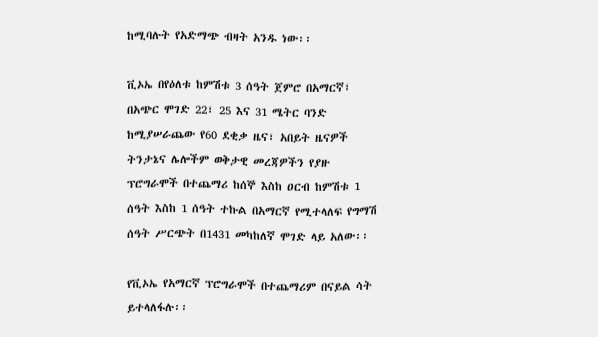ከሚባሉት የአድማጭ ብዛት አንዱ ነው፡፡

ቪኦኤ በየዕለቱ ከምሽቱ 3 ሰዓት ጀምሮ በአማርኛ፣ በአጭር ሞገድ 22፣ 25 እና 31 ሜትር ባንድ ከሚያሠራጨው የ60 ደቂቃ ዜና፣ አበይት ዜናዎች ትንታኔና ሌሎችም ወቅታዊ መረጃዎችን የያዙ ፕሮግራሞች በተጨማሪ ከሰኞ እስከ ዐርብ ከምሽቱ 1 ሰዓት እስከ 1 ሰዓት ተኩል በአማርኛ የሚተላለፍ የግማሽ ሰዓት ሥርጭት በ1431 መካከለኛ ሞገድ ላይ አለው፡፡

የቪኦኤ የአማርኛ ፕሮግራሞች በተጨማሪም በናይል ሳት ይተላለፋሉ፡፡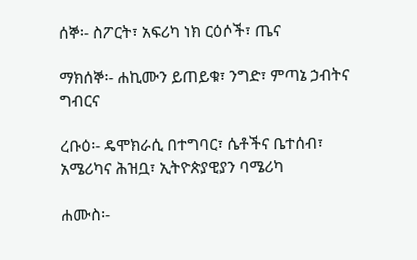ሰኞ፡- ስፖርት፣ አፍሪካ ነክ ርዕሶች፣ ጤና

ማክሰኞ፡- ሐኪሙን ይጠይቁ፣ ንግድ፣ ምጣኔ ኃብትና ግብርና

ረቡዕ፡- ዴሞክራሲ በተግባር፣ ሴቶችና ቤተሰብ፣ አሜሪካና ሕዝቧ፣ ኢትዮጵያዊያን ባሜሪካ

ሐሙስ፡-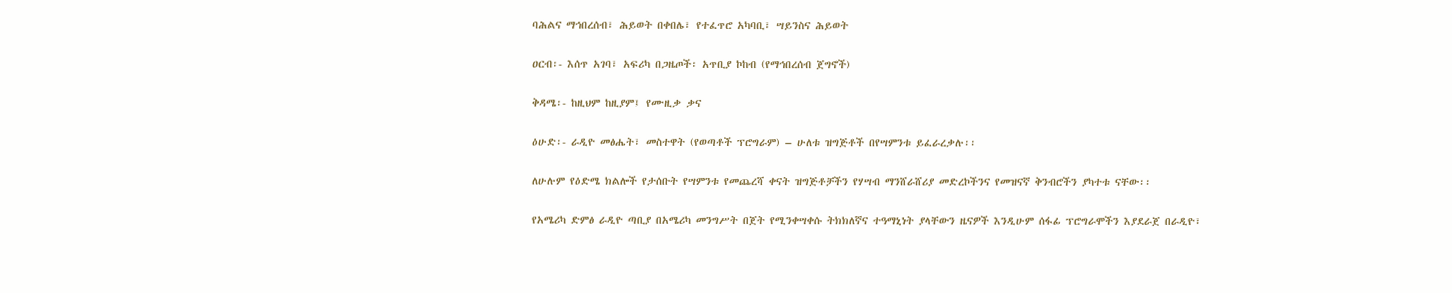ባሕልና ማኅበረሰብ፣ ሕይወት በቀበሌ፣ የተፈጥሮ አካባቢ፣ ሣይንስና ሕይወት

ዐርብ፡- እሰጥ አገባ፣ አፍሪካ በጋዜጦች፡ አጥቢያ ኮከብ (የማኅበረሰብ ጀግኖች)

ቅዳሜ፡- ከዚህም ከዚያም፤ የሙዚቃ ቃና

ዕሁድ፡- ራዲዮ መፅሔት፣ መስተዋት (የወጣቶች ፕሮግራም) – ሁለቱ ዝግጅቶች በየሣምንቱ ይፈራረቃሉ፡፡

ለሁሉም የዕድሜ ክልሎች የታሰቡት የሣምንቱ የመጨረሻ ቀናት ዝግጅቶቻችን የሃሣብ ማንሸራሸሪያ መድረኮችንና የመዝናኛ ቅንብሮችን ያካተቱ ናቸው፡፡

የአሜሪካ ድምፅ ራዲዮ ጣቢያ በአሜሪካ መንግሥት በጀት የሚንቀሣቀሱ ትክክለኛና ተዓማኒነት ያላቸውን ዜናዎች እንዲሁም ሰፋፊ ፕሮግራሞችን እያደራጀ በራዲዮ፣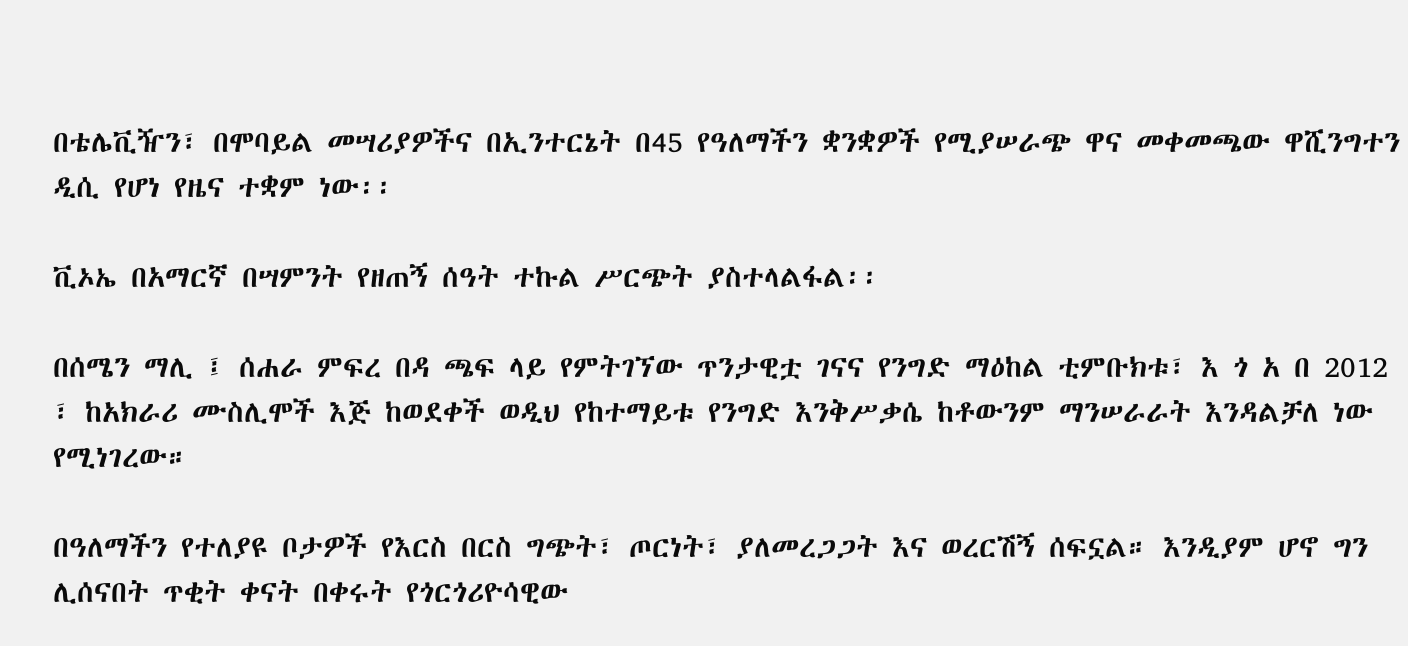በቴሌቪዥን፣ በሞባይል መሣሪያዎችና በኢንተርኔት በ45 የዓለማችን ቋንቋዎች የሚያሠራጭ ዋና መቀመጫው ዋሺንግተን ዲሲ የሆነ የዜና ተቋም ነው፡፡

ቪኦኤ በአማርኛ በሣምንት የዘጠኝ ሰዓት ተኩል ሥርጭት ያስተላልፋል፡፡

በሰሜን ማሊ ፤ ሰሐራ ምፍረ በዳ ጫፍ ላይ የምትገኘው ጥንታዊቷ ገናና የንግድ ማዕከል ቲምቡክቱ፣ እ ጎ አ በ 2012 ፣ ከአክራሪ ሙስሊሞች እጅ ከወደቀች ወዲህ የከተማይቱ የንግድ እንቅሥቃሴ ከቶውንም ማንሠራራት እንዳልቻለ ነው የሚነገረው።

በዓለማችን የተለያዩ ቦታዎች የእርስ በርስ ግጭት፣ ጦርነት፣ ያለመረጋጋት እና ወረርሽኝ ሰፍኗል። እንዲያም ሆኖ ግን ሊሰናበት ጥቂት ቀናት በቀሩት የጎርጎሪዮሳዊው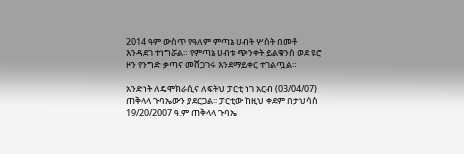2014 ዓም ውስጥ የዓለም ምጣኔ ሀብት ሦስት በመቶ እንዳደገ ተነግሯል። የምጣኔ ሀብቱ ጭንቀት ይልቁንስ ወደ ዩሮ ዞን የንግድ ቃጣና መሸጋገሩ እንደማይቀር ተገልጧል።

አንድነት ለዴሞክራሲና ለፍትህ ፓርቲ ነገ አርብ (03/04/07) ጠቅላላ ጉባኤውን ያደርጋል፡፡ ፓርቲው ከዚህ ቀደም በታህሳስ 19/20/2007 ዓ.ም ጠቅላላ ጉባኤ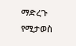ማድረጉ የሚታወስ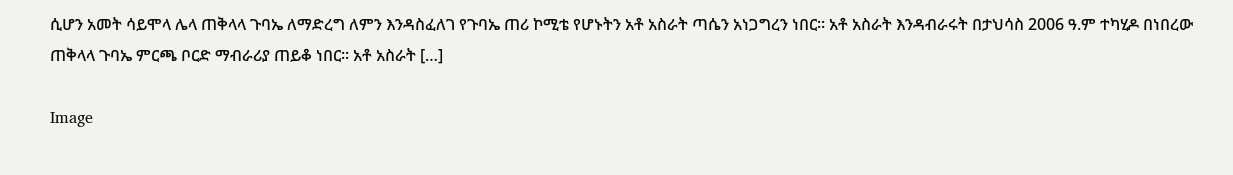ሲሆን አመት ሳይሞላ ሌላ ጠቅላላ ጉባኤ ለማድረግ ለምን እንዳስፈለገ የጉባኤ ጠሪ ኮሚቴ የሆኑትን አቶ አስራት ጣሴን አነጋግረን ነበር፡፡ አቶ አስራት እንዳብራሩት በታህሳስ 2006 ዓ.ም ተካሂዶ በነበረው ጠቅላላ ጉባኤ ምርጫ ቦርድ ማብራሪያ ጠይቆ ነበር፡፡ አቶ አስራት […]

Image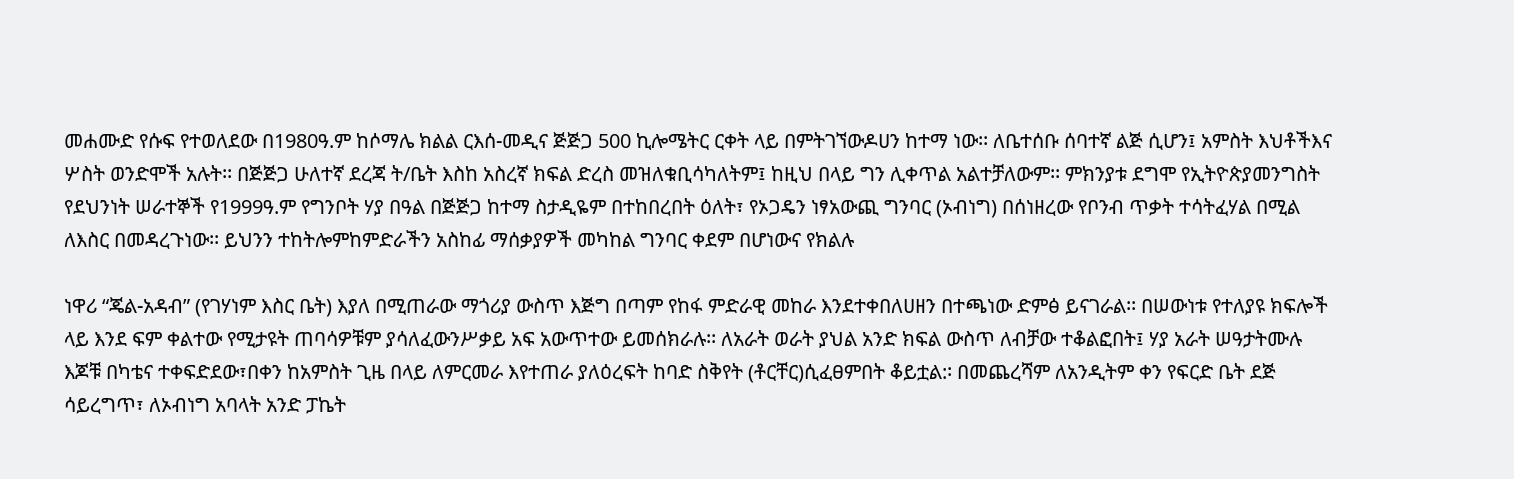መሐሙድ የሱፍ የተወለደው በ1980ዓ.ም ከሶማሌ ክልል ርእሰ-መዲና ጅጅጋ 500 ኪሎሜትር ርቀት ላይ በምትገኘውዶሀን ከተማ ነው፡፡ ለቤተሰቡ ሰባተኛ ልጅ ሲሆን፤ አምስት እህቶችእና ሦስት ወንድሞች አሉት፡፡ በጅጅጋ ሁለተኛ ደረጃ ት/ቤት እስከ አስረኛ ክፍል ድረስ መዝለቁቢሳካለትም፤ ከዚህ በላይ ግን ሊቀጥል አልተቻለውም፡፡ ምክንያቱ ደግሞ የኢትዮጵያመንግስት የደህንነት ሠራተኞች የ1999ዓ.ም የግንቦት ሃያ በዓል በጅጅጋ ከተማ ስታዲዬም በተከበረበት ዕለት፣ የኦጋዴን ነፃአውጪ ግንባር (ኦብነግ) በሰነዘረው የቦንብ ጥቃት ተሳትፈሃል በሚል ለእስር በመዳረጉነው፡፡ ይህንን ተከትሎምከምድራችን አስከፊ ማሰቃያዎች መካከል ግንባር ቀደም በሆነውና የክልሉ

ነዋሪ “ጄል-አዳብ” (የገሃነም እስር ቤት) እያለ በሚጠራው ማጎሪያ ውስጥ እጅግ በጣም የከፋ ምድራዊ መከራ እንደተቀበለሀዘን በተጫነው ድምፅ ይናገራል፡፡ በሠውነቱ የተለያዩ ክፍሎች ላይ እንደ ፍም ቀልተው የሚታዩት ጠባሳዎቹም ያሳለፈውንሥቃይ አፍ አውጥተው ይመሰክራሉ፡፡ ለአራት ወራት ያህል አንድ ክፍል ውስጥ ለብቻው ተቆልፎበት፤ ሃያ አራት ሠዓታትሙሉ እጆቹ በካቴና ተቀፍድደው፣በቀን ከአምስት ጊዜ በላይ ለምርመራ እየተጠራ ያለዕረፍት ከባድ ስቅየት (ቶርቸር)ሲፈፀምበት ቆይቷል:፡ በመጨረሻም ለአንዲትም ቀን የፍርድ ቤት ደጅ ሳይረግጥ፣ ለኦብነግ አባላት አንድ ፓኬት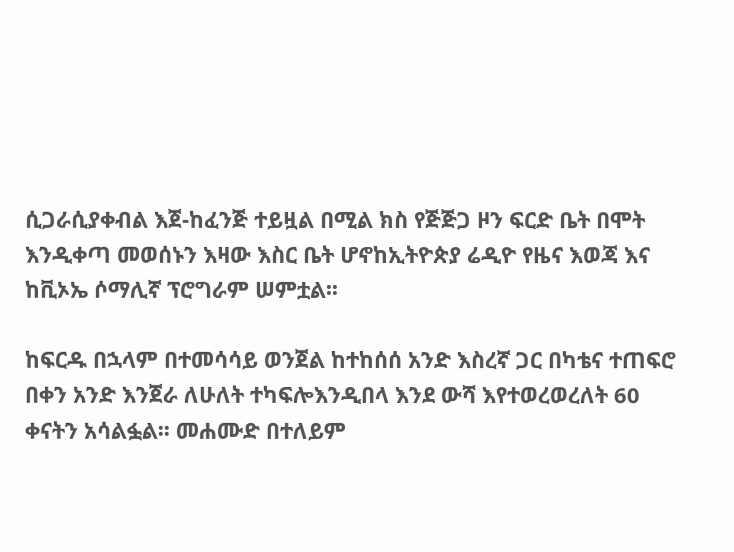ሲጋራሲያቀብል እጀ-ከፈንጅ ተይዟል በሚል ክስ የጅጅጋ ዞን ፍርድ ቤት በሞት እንዲቀጣ መወሰኑን እዛው እስር ቤት ሆኖከኢትዮጵያ ሬዲዮ የዜና እወጃ እና ከቪኦኤ ሶማሊኛ ፕሮግራም ሠምቷል፡፡

ከፍርዱ በኋላም በተመሳሳይ ወንጀል ከተከሰሰ አንድ እስረኛ ጋር በካቴና ተጠፍሮ በቀን አንድ እንጀራ ለሁለት ተካፍሎእንዲበላ እንደ ውሻ እየተወረወረለት 60 ቀናትን አሳልፏል፡፡ መሐሙድ በተለይም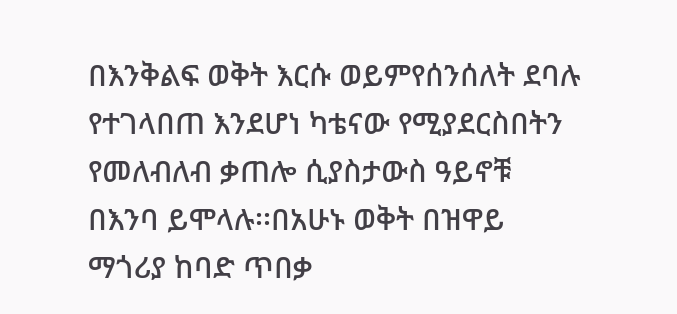በእንቅልፍ ወቅት እርሱ ወይምየሰንሰለት ደባሉ የተገላበጠ እንደሆነ ካቴናው የሚያደርስበትን የመለብለብ ቃጠሎ ሲያስታውስ ዓይኖቹ በእንባ ይሞላሉ፡፡በአሁኑ ወቅት በዝዋይ ማጎሪያ ከባድ ጥበቃ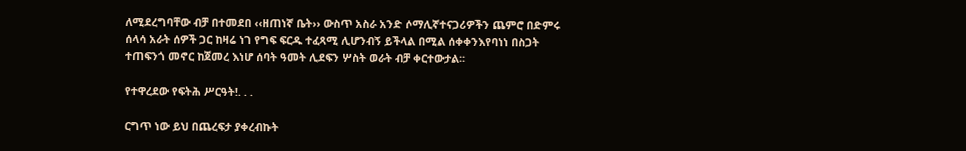ለሚደረግባቸው ብቻ በተመደበ ‹‹ዘጠነኛ ቤት›› ውስጥ አስራ አንድ ሶማሊኛተናጋሪዎችን ጨምሮ በድምሩ ሰላሳ አራት ሰዎች ጋር ከዛሬ ነገ የግፍ ፍርዱ ተፈጻሚ ሊሆንብኝ ይችላል በሚል ሰቀቀንእየባነነ በስጋት ተጠፍንጎ መኖር ከጀመረ እነሆ ሰባት ዓመት ሊደፍን ሦስት ወራት ብቻ ቀርተውታል፡፡

የተዋረደው የፍትሕ ሥርዓት!. . .

ርግጥ ነው ይህ በጨረፍታ ያቀረብኩት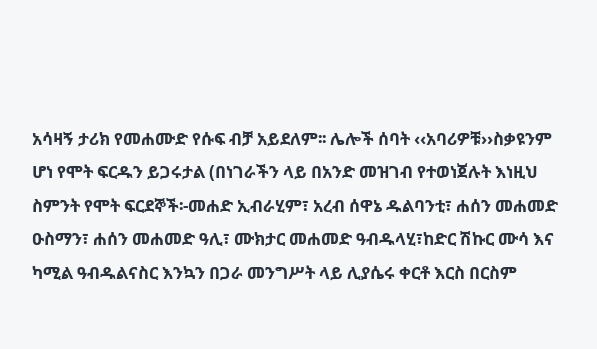አሳዛኝ ታሪክ የመሐሙድ የሱፍ ብቻ አይደለም፡፡ ሌሎች ሰባት ‹‹አባሪዎቹ››ስቃዩንም ሆነ የሞት ፍርዱን ይጋሩታል (በነገራችን ላይ በአንድ መዝገብ የተወነጀሉት እነዚህ ስምንት የሞት ፍርደኞች፡-መሐድ ኢብራሂም፣ አረብ ሰዋኔ ዱልባንቲ፣ ሐሰን መሐመድ ዑስማን፣ ሐሰን መሐመድ ዓሊ፣ ሙክታር መሐመድ ዓብዱላሂ፣ከድር ሽኩር ሙሳ እና ካሚል ዓብዱልናስር እንኳን በጋራ መንግሥት ላይ ሊያሴሩ ቀርቶ እርስ በርስም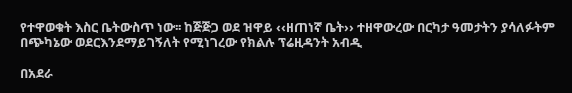የተዋወቁት እስር ቤትውስጥ ነው፡፡ ከጅጅጋ ወደ ዝዋይ ‹‹ዘጠነኛ ቤት›› ተዘዋውረው በርካታ ዓመታትን ያሳለፉትም በጭካኔው ወደርእንደማይገኝለት የሚነገረው የክልሉ ፕሬዚዳንት አብዲ

በአደራ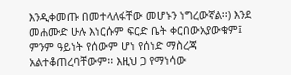እንዲቀመጡ በመተላለፋቸው መሆኑን ነግረውኛል፡፡) እንደ መሐሙድ ሁሉ እነርሱም ፍርድ ቤት ቀርበውአያውቁም፤ ምንም ዓይነት የሰውም ሆነ የሰነድ ማስረጃ አልተቆጠረባቸውም፡፡ እዚህ ጋ የማነሳው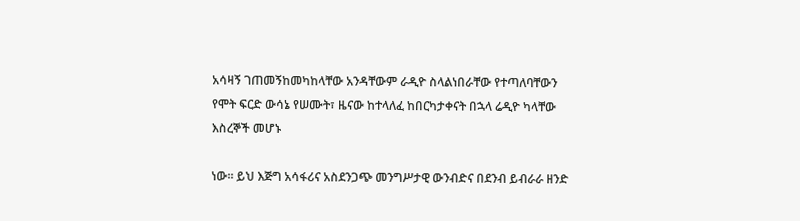አሳዛኝ ገጠመኝከመካከላቸው አንዳቸውም ራዲዮ ስላልነበራቸው የተጣለባቸውን የሞት ፍርድ ውሳኔ የሠሙት፣ ዜናው ከተላለፈ ከበርካታቀናት በኋላ ሬዲዮ ካላቸው እስረኞች መሆኑ

ነው፡፡ ይህ እጅግ አሳፋሪና አስደንጋጭ መንግሥታዊ ውንብድና በደንብ ይብራራ ዘንድ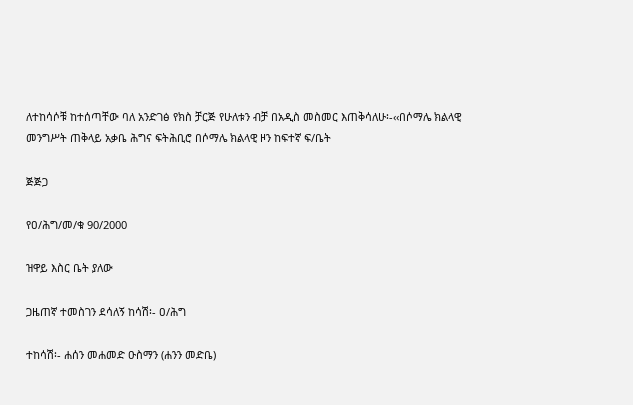ለተከሳሶቹ ከተሰጣቸው ባለ አንድገፅ የክስ ቻርጅ የሁለቱን ብቻ በአዲስ መስመር እጠቅሳለሁ፡-‹‹በሶማሌ ክልላዊ መንግሥት ጠቅላይ አቃቤ ሕግና ፍትሕቢሮ በሶማሌ ክልላዊ ዞን ከፍተኛ ፍ/ቤት

ጅጅጋ

የዐ/ሕግ/መ/ቁ 90/2000

ዝዋይ እስር ቤት ያለው

ጋዜጠኛ ተመስገን ደሳለኝ ከሳሽ፡- ዐ/ሕግ

ተከሳሽ፡- ሐሰን መሐመድ ዑስማን (ሐንን መድቤ)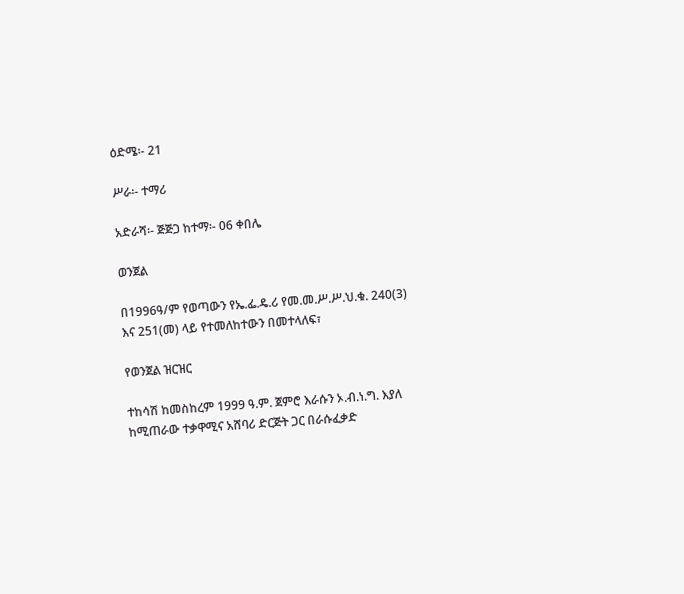ዕድሜ፡- 21

ሥራ፡- ተማሪ

አድራሻ፡- ጅጅጋ ከተማ፡- 06 ቀበሌ

ወንጀል

በ1996ዓ/ም የወጣውን የኤ.ፌ.ዴ.ሪ የመ.መ.ሥ.ሥ.ህ.ቁ. 240(3) እና 251(መ) ላይ የተመለከተውን በመተላለፍ፣

የወንጀል ዝርዝር

ተከሳሽ ከመስከረም 1999 ዓ.ም. ጀምሮ እራሱን ኦ.ብ.ነ.ግ. እያለ ከሚጠራው ተቃዋሚና አሸባሪ ድርጅት ጋር በራሱፈቃድ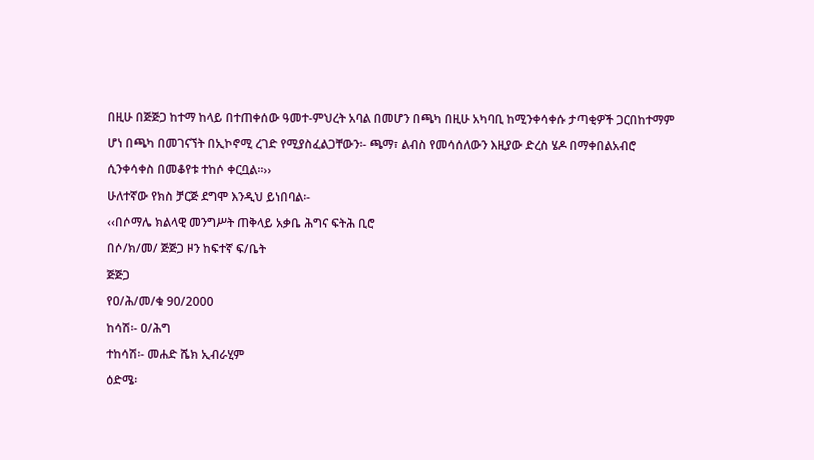በዚሁ በጅጅጋ ከተማ ከላይ በተጠቀሰው ዓመተ-ምህረት አባል በመሆን በጫካ በዚሁ አካባቢ ከሚንቀሳቀሱ ታጣቂዎች ጋርበከተማም

ሆነ በጫካ በመገናኘት በኢኮኖሚ ረገድ የሚያስፈልጋቸውን፡- ጫማ፣ ልብስ የመሳሰለውን እዚያው ድረስ ሄዶ በማቀበልአብሮ

ሲንቀሳቀስ በመቆየቱ ተከሶ ቀርቧል፡፡››

ሁለተኛው የክስ ቻርጅ ደግሞ እንዲህ ይነበባል፡-

‹‹በሶማሌ ክልላዊ መንግሥት ጠቅላይ አቃቤ ሕግና ፍትሕ ቢሮ

በሶ/ክ/መ/ ጅጅጋ ዞን ከፍተኛ ፍ/ቤት

ጅጅጋ

የዐ/ሕ/መ/ቁ 90/2000

ከሳሽ፡- ዐ/ሕግ

ተከሳሽ፡- መሐድ ሼክ ኢብራሂም

ዕድሜ፡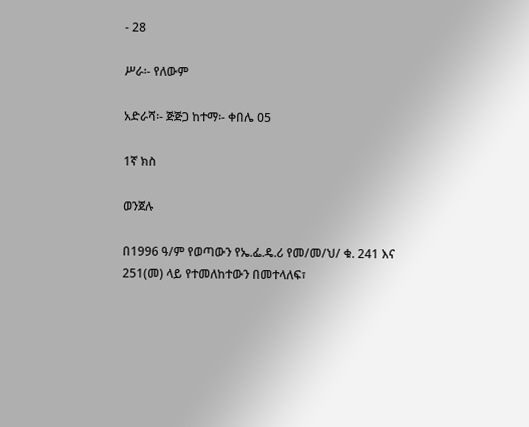- 28

ሥራ፡- የለውም

አድራሻ፡- ጅጅጋ ከተማ፡- ቀበሌ 05

1ኛ ክስ

ወንጀሉ

በ1996 ዓ/ም የወጣውን የኤ.ፌ.ዴ.ሪ የመ/መ/ህ/ ቁ. 241 እና 251(መ) ላይ የተመለከተውን በመተላለፍ፣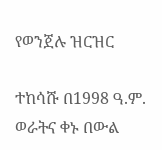የወንጀሉ ዝርዝር

ተከሳሹ በ1998 ዓ.ም. ወራትና ቀኑ በውል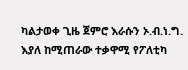ካልታወቀ ጊዜ ጀምሮ እራሱን ኦ.ብ.ነ.ግ. እያለ ከሚጠራው ተቃዋሚ የፖለቲካ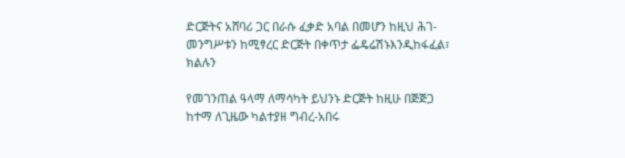ድርጅትና አሸባሪ ጋር በራሱ ፈቃድ አባል በመሆን ከዚህ ሕገ-መንግሥቱን ከሚፃረር ድርጅት በቀጥታ ፌዴሬሽኑእንዲከፋፈል፣ ክልሉን

የመገንጠል ዓላማ ለማሳካት ይህንኑ ድርጅት ከዚሁ በጅጅጋ ከተማ ለጊዜው ካልተያዘ ግብረ-አበሩ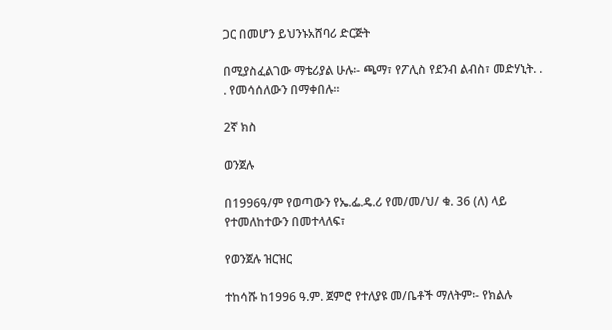ጋር በመሆን ይህንኑአሸባሪ ድርጅት

በሚያስፈልገው ማቴሪያል ሁሉ፡- ጫማ፣ የፖሊስ የደንብ ልብስ፣ መድሃኒት. . . የመሳሰለውን በማቀበሉ፡፡

2ኛ ክስ

ወንጀሉ

በ1996ዓ/ም የወጣውን የኤ.ፌ.ዴ.ሪ የመ/መ/ህ/ ቁ. 36 (ለ) ላይ የተመለከተውን በመተላለፍ፣

የወንጀሉ ዝርዝር

ተከሳሹ ከ1996 ዓ.ም. ጀምሮ የተለያዩ መ/ቤቶች ማለትም፡- የክልሉ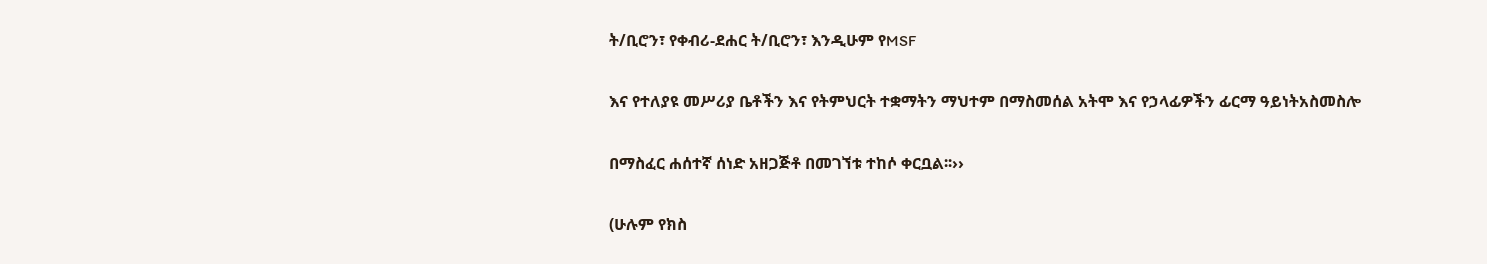ት/ቢሮን፣ የቀብሪ-ደሐር ት/ቢሮን፣ እንዲሁም የMSF

እና የተለያዩ መሥሪያ ቤቶችን እና የትምህርት ተቋማትን ማህተም በማስመሰል አትሞ እና የኃላፊዎችን ፊርማ ዓይነትአስመስሎ

በማስፈር ሐሰተኛ ሰነድ አዘጋጅቶ በመገኘቱ ተከሶ ቀርቧል፡፡››

(ሁሉም የክስ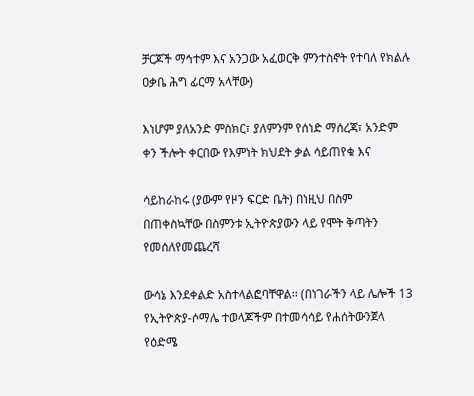ቻርጆች ማኅተም እና አንጋው አፈወርቅ ምንተስኖት የተባለ የክልሉ ዐቃቤ ሕግ ፊርማ አላቸው)

እነሆም ያለአንድ ምስክር፣ ያለምንም የሰነድ ማሰረጃ፣ አንድም ቀን ችሎት ቀርበው የእምነት ክህደት ቃል ሳይጠየቁ እና

ሳይከራከሩ (ያውም የዞን ፍርድ ቤት) በነዚህ በስም በጠቀስኳቸው በስምንቱ ኢትዮጵያውን ላይ የሞት ቅጣትን የመሰለየመጨረሻ

ውሳኔ እንደቀልድ አስተላልፎባቸዋል፡፡ (በነገራችን ላይ ሌሎች 13 የኢትዮጵያ-ሶማሌ ተወላጆችም በተመሳሳይ የሐሰትውንጀላ የዕድሜ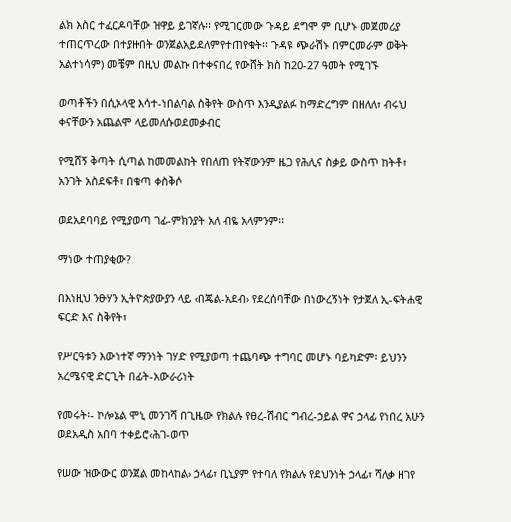ልክ እስር ተፈርዶባቸው ዝዋይ ይገኛሉ፡፡ የሚገርመው ጉዳይ ደግሞ ም ቢሆኑ መጀመሪያ ተጠርጥረው በተያዙበት ወንጀልአይደለምየተጠየቁት፡፡ ጉዳዩ ጭራሽኑ በምርመራም ወቅት አልተነሳም) መቼም በዚህ መልኩ በተቀናበረ የውሸት ክስ ከ20-27 ዓመት የሚገኙ

ወጣቶችን በሲኦላዊ እሳተ-ነበልባል ስቅየት ውስጥ እንዲያልፉ ከማድረግም በዘለለ፣ ብሩህ ቀናቸውን አጨልሞ ላይመለሱወደመቃብር

የሚሸኝ ቅጣት ሲጣል ከመመልከት የበለጠ የትኛውንም ዜጋ የሕሊና ስቃይ ውስጥ ከትቶ፣ አንገት አስደፍቶ፣ በቁጣ ቀስቅሶ

ወደአደባባይ የሚያወጣ ገፊ-ምክንያት አለ ብዬ አላምንም፡፡

ማነው ተጠያቂው?

በእነዚህ ንፁሃን ኢትዮጵያውያን ላይ ‹በጄል-አደብ› የደረሰባቸው በነውረኝነት የታጀለ ኢ-ፍትሐዊ ፍርድ እና ስቅየት፣

የሥርዓቱን እውነተኛ ማንነት ገሃድ የሚያወጣ ተጨባጭ ተግባር መሆኑ ባይካድም፡ ይህንን አረሜናዊ ድርጊት በፊት-አውራሪነት

የመሩት፡- ኮሎኔል ሞኒ መንገሻ በጊዜው የክልሉ የፀረ-ሽብር ግብረ-ኃይል ዋና ኃላፊ የነበረ አሁን ወደአዲስ አበባ ተቀይሮ‹ሕገ-ወጥ

የሠው ዝውውር ወንጀል መከላከል› ኃላፊ፣ ቢኒያም የተባለ የክልሉ የደህንነት ኃላፊ፣ ሻለቃ ዘገየ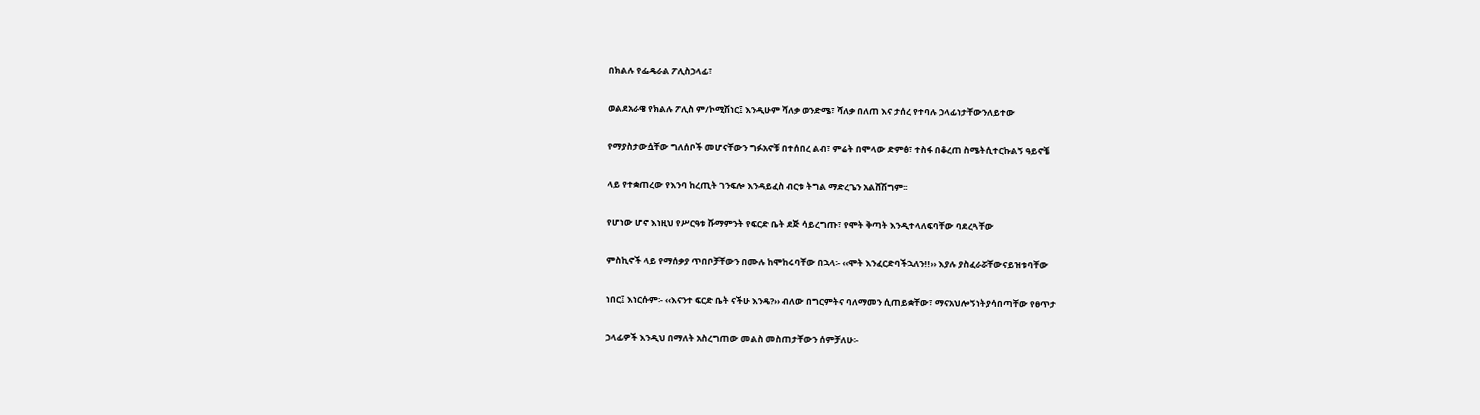በክልሉ የፌዴራል ፖሊስኃላፊ፣

ወልደአራዌ የክልሉ ፖሊስ ም/ኮሚሽነር፤ እንዲሁም ሻለቃ ወንድሜ፣ ሻለቃ በለጠ እና ታሰረ የተባሉ ኃላፊነታቸውንለይተው

የማያስታውሷቸው ግለሰቦች መሆናቸውን ግፉአኖቹ በተሰበረ ልብ፣ ምሬት በሞላው ድምፅ፣ ተስፋ በቆረጠ ስሜትሲተርኩልኝ ዓይኖቼ

ላይ የተቋጠረው የእንባ ከረጢት ገንፍሎ እንዳይፈስ ብርቱ ትግል ማድረጌን አልሸሽግም፡፡

የሆነው ሆኖ እነዚህ የሥርዓቱ ሹማምንት የፍርድ ቤት ደጅ ሳይረግጡ፣ የሞት ቅጣት እንዲተላለፍባቸው ባደረጓቸው

ምስኪኖች ላይ የማሰቃያ ጥበቦቻቸውን በሙሉ ከሞከሩባቸው በኋላ፡- ‹‹ሞት እንፈርድባችኋለን!!›› እያሉ ያስፈራሯቸውናይዝቱባቸው

ነበር፤ እነርሱም፡- ‹‹እናንተ ፍርድ ቤት ናችሁ እንዴ?›› ብለው በግርምትና ባለማመን ሲጠይቋቸው፣ ማናአህሎኝነትያሳበጣቸው የፀጥታ

ኃላፊዎች እንዲህ በማለት አስረግጠው መልስ መስጠታቸውን ሰምቻለሁ፡-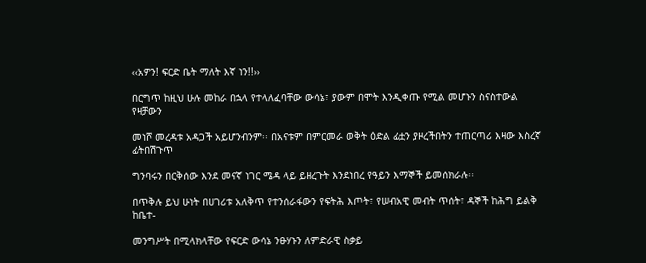‹‹አዎን! ፍርድ ቤት ማለት እኛ ነን!!››

በርግጥ ከዚህ ሁሉ መከራ በኋላ የተላለፈባቸው ውሳኔ፣ ያውም በሞት እንዲቀጡ የሚል መሆኑን ስናስተውል የዛቻውን

መነሾ መረዳቱ አዳጋች አይሆንብንም፡፡ በአናቱም በምርመራ ወቅት ዕድል ፊቷን ያዞረችበትን ተጠርጣሪ እዛው እስረኛ ፊትበሽጉጥ

ግንባሩን በርቅሰው እንደ መናኛ ነገር ሜዳ ላይ ይዘረጉት እንደነበረ የዓይን እማኞች ይመሰክራሉ፡፡

በጥቅሉ ይህ ሁነት በሀገሪቱ አለቅጥ የተንሰራፋውን የፍትሕ እጦት፣ የሠብአዊ መብት ጥሰት፣ ዳኞች ከሕግ ይልቅ ከቤተ-

መንግሥት በሚላክላቸው የፍርድ ውሳኔ ንፁሃኑን ለምድራዊ ስቃይ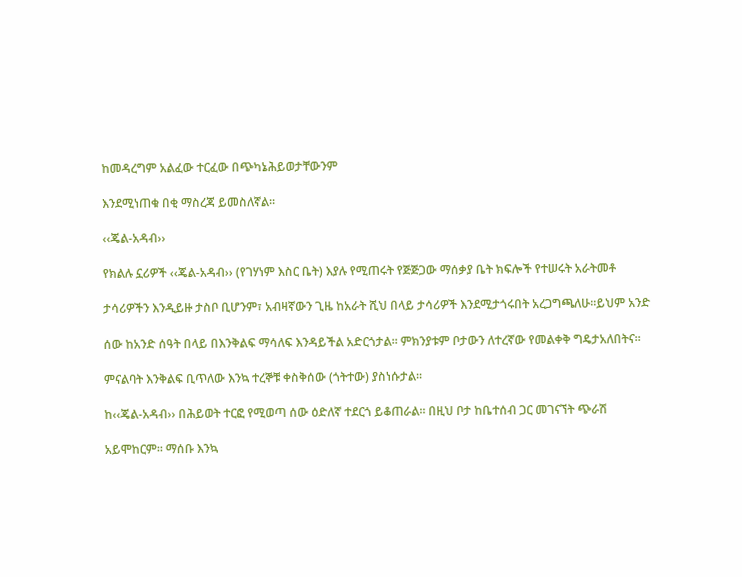ከመዳረግም አልፈው ተርፈው በጭካኔሕይወታቸውንም

እንደሚነጠቁ በቂ ማስረጃ ይመስለኛል፡፡

‹‹ጄል-አዳብ››

የክልሉ ኗሪዎች ‹‹ጄል-አዳብ›› (የገሃነም እስር ቤት) እያሉ የሚጠሩት የጅጅጋው ማሰቃያ ቤት ክፍሎች የተሠሩት አራትመቶ

ታሳሪዎችን እንዲይዙ ታስቦ ቢሆንም፣ አብዛኛውን ጊዜ ከአራት ሺህ በላይ ታሳሪዎች እንደሚታጎሩበት አረጋግጫለሁ፡፡ይህም አንድ

ሰው ከአንድ ሰዓት በላይ በእንቅልፍ ማሳለፍ እንዳይችል አድርጎታል፡፡ ምክንያቱም ቦታውን ለተረኛው የመልቀቅ ግዴታአለበትና፡፡

ምናልባት እንቅልፍ ቢጥለው እንኳ ተረኞቹ ቀስቅሰው (ጎትተው) ያስነሱታል፡፡

ከ‹‹ጄል-አዳብ›› በሕይወት ተርፎ የሚወጣ ሰው ዕድለኛ ተደርጎ ይቆጠራል፡፡ በዚህ ቦታ ከቤተሰብ ጋር መገናኘት ጭራሽ

አይሞከርም፡፡ ማሰቡ እንኳ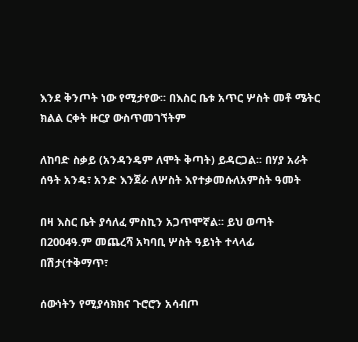እንደ ቅንጦት ነው የሚታየው፡፡ በእስር ቤቱ አጥር ሦስት መቶ ሜትር ክልል ርቀት ዙርያ ውስጥመገኘትም

ለከባድ ስቃይ (አንዳንዴም ለሞት ቅጣት) ይዳርጋል፡፡ በሃያ አራት ሰዓት አንዴ፣ አንድ እንጀራ ለሦስት እየተቃመሱለአምስት ዓመት

በዛ እስር ቤት ያሳለፈ ምስኪን አጋጥሞኛል፡፡ ይህ ወጣት በ2004ዓ.ም መጨረሻ አካባቢ ሦስት ዓይነት ተላላፊ በሽታ(ተቅማጥ፣

ሰውነትን የሚያሳክክና ጉሮሮን አሳብጦ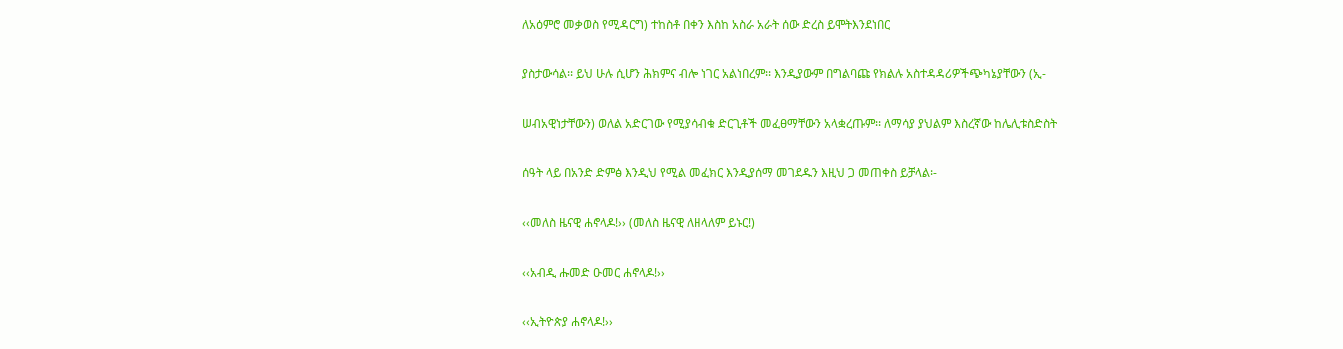ለአዕምሮ መቃወስ የሚዳርግ) ተከስቶ በቀን እስከ አስራ አራት ሰው ድረስ ይሞትእንደነበር

ያስታውሳል፡፡ ይህ ሁሉ ሲሆን ሕክምና ብሎ ነገር አልነበረም፡፡ እንዲያውም በግልባጩ የክልሉ አስተዳዳሪዎችጭካኔያቸውን (ኢ-

ሠብአዊነታቸውን) ወለል አድርገው የሚያሳብቁ ድርጊቶች መፈፀማቸውን አላቋረጡም፡፡ ለማሳያ ያህልም እስረኛው ከሌሊቱስድስት

ሰዓት ላይ በአንድ ድምፅ እንዲህ የሚል መፈክር እንዲያሰማ መገደዱን እዚህ ጋ መጠቀስ ይቻላል፡-

‹‹መለስ ዜናዊ ሐኖላዶ!›› (መለስ ዜናዊ ለዘላለም ይኑር!)

‹‹አብዲ ሑመድ ዑመር ሐኖላዶ!››

‹‹ኢትዮጵያ ሐኖላዶ!››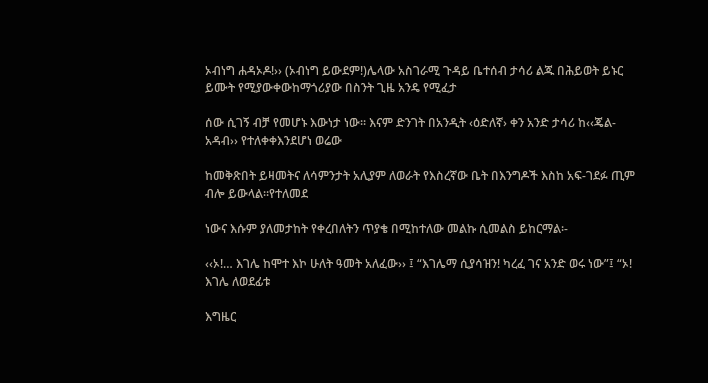ኦብነግ ሐዳኦዶ!›› (ኦብነግ ይውደም!)ሌላው አስገራሚ ጉዳይ ቤተሰብ ታሳሪ ልጁ በሕይወት ይኑር ይሙት የሚያውቀውከማጎሪያው በስንት ጊዜ አንዴ የሚፈታ

ሰው ሲገኝ ብቻ የመሆኑ እውነታ ነው፡፡ እናም ድንገት በአንዲት ‹ዕድለኛ› ቀን አንድ ታሳሪ ከ‹‹ጄል-አዳብ›› የተለቀቀእንደሆነ ወሬው

ከመቅጽበት ይዛመትና ለሳምንታት አሊያም ለወራት የእስረኛው ቤት በእንግዶች እስከ አፍ-ገደፉ ጢም ብሎ ይውላል፡፡የተለመደ

ነውና እሱም ያለመታከት የቀረበለትን ጥያቄ በሚከተለው መልኩ ሲመልስ ይከርማል፡-

‹‹ኦ!… እገሌ ከሞተ እኮ ሁለት ዓመት አለፈው›› ፤ “እገሌማ ሲያሳዝን! ካረፈ ገና አንድ ወሩ ነው”፤ “ኦ! እገሌ ለወደፊቱ

እግዜር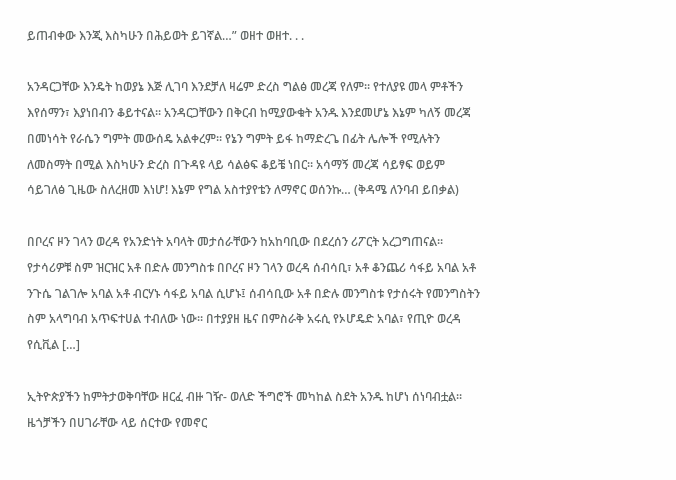ይጠብቀው እንጂ እስካሁን በሕይወት ይገኛል…” ወዘተ ወዘተ. . .

አንዳርጋቸው እንዴት ከወያኔ እጅ ሊገባ እንደቻለ ዛሬም ድረስ ግልፅ መረጃ የለም። የተለያዩ መላ ምቶችን እየሰማን፣ እያነበብን ቆይተናል። አንዳርጋቸውን በቅርብ ከሚያውቁት አንዱ እንደመሆኔ እኔም ካለኝ መረጃ በመነሳት የራሴን ግምት መውሰዴ አልቀረም። የኔን ግምት ይፋ ከማድረጌ በፊት ሌሎች የሚሉትን ለመስማት በሚል እስካሁን ድረስ በጉዳዩ ላይ ሳልፅፍ ቆይቼ ነበር። አሳማኝ መረጃ ሳይፃፍ ወይም ሳይገለፅ ጊዜው ስለረዘመ እነሆ! እኔም የግል አስተያየቴን ለማኖር ወሰንኩ… (ቅዳሜ ለንባብ ይበቃል)

በቦረና ዞን ገላን ወረዳ የአንድነት አባላት መታሰራቸውን ከአከባቢው በደረሰን ሪፖርት አረጋግጠናል። የታሳሪዎቹ ስም ዝርዝር አቶ በድሉ መንግስቱ በቦረና ዞን ገላን ወረዳ ሰብሳቢ፣ አቶ ቆንጨሪ ሳፋይ አባል አቶ ንጉሴ ገልገሎ አባል አቶ ብርሃኑ ሳፋይ አባል ሲሆኑ፤ ሰብሳቢው አቶ በድሉ መንግስቱ የታሰሩት የመንግስትን ስም አላግባብ አጥፍተሀል ተብለው ነው። በተያያዘ ዜና በምስራቅ አሩሲ የኦሆዴድ አባል፣ የጢዮ ወረዳ የሲቪል […]

ኢትዮጵያችን ከምትታወቅባቸው ዘርፈ ብዙ ገዥ- ወለድ ችግሮች መካከል ስደት አንዱ ከሆነ ሰነባብቷል፡፡ ዜጎቻችን በሀገራቸው ላይ ሰርተው የመኖር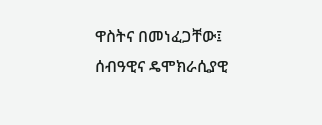ዋስትና በመነፈጋቸው፤ ሰብዓዊና ዴሞክራሲያዊ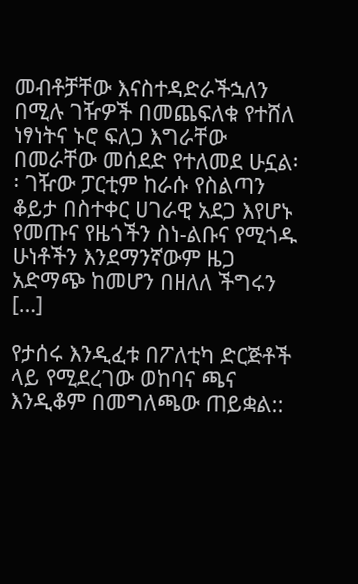መብቶቻቸው እናስተዳድራችኋለን በሚሉ ገዥዎች በመጨፍለቁ የተሸለ ነፃነትና ኑሮ ፍለጋ እግራቸው በመራቸው መሰደድ የተለመደ ሁኗል፡፡ ገዥው ፓርቲም ከራሱ የስልጣን ቆይታ በስተቀር ሀገራዊ አደጋ እየሆኑ የመጡና የዜጎችን ስነ-ልቡና የሚጎዱ ሁነቶችን እንደማንኛውም ዜጋ አድማጭ ከመሆን በዘለለ ችግሩን […]

የታሰሩ እንዲፈቱ በፖለቲካ ድርጅቶች ላይ የሚደረገው ወከባና ጫና እንዲቆም በመግለጫው ጠይቋል::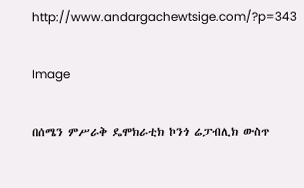http://www.andargachewtsige.com/?p=343

Image

በሰሜን ምሥራቅ ዴሞክራቲክ ኮንጎ ሬፓብሊክ ውስጥ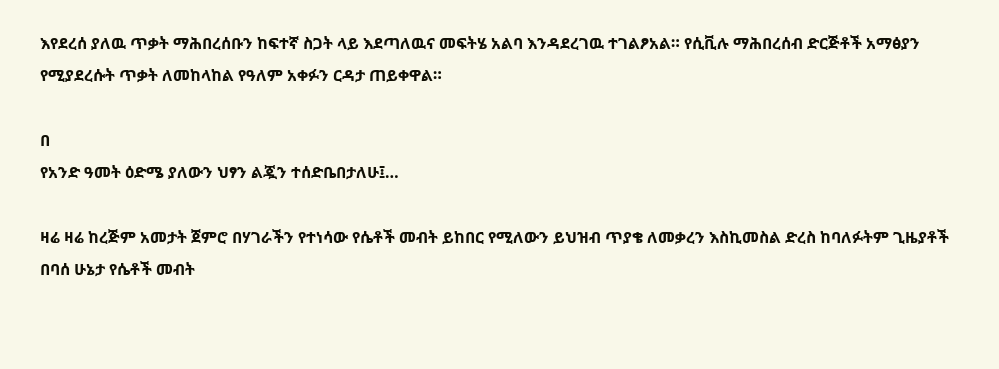እየደረሰ ያለዉ ጥቃት ማሕበረሰቡን ከፍተኛ ስጋት ላይ እደጣለዉና መፍትሄ አልባ እንዳደረገዉ ተገልፆአል። የሲቪሉ ማሕበረሰብ ድርጅቶች አማፅያን የሚያደረሱት ጥቃት ለመከላከል የዓለም አቀፉን ርዳታ ጠይቀዋል።

በ
የአንድ ዓመት ዕድሜ ያለውን ህፃን ልጇን ተሰድቤበታለሁ፤…

ዛሬ ዛሬ ከረጅም አመታት ጀምሮ በሃገራችን የተነሳው የሴቶች መብት ይከበር የሚለውን ይህዝብ ጥያቄ ለመቃረን እስኪመስል ድረስ ከባለፉትም ጊዜያቶች በባሰ ሁኔታ የሴቶች መብት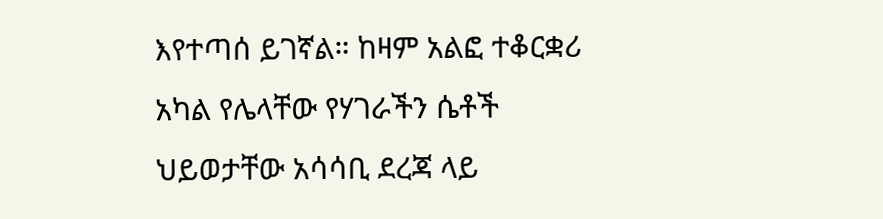እየተጣሰ ይገኛል። ከዛም አልፎ ተቆርቋሪ አካል የሌላቸው የሃገራችን ሴቶች ህይወታቸው አሳሳቢ ደረጃ ላይ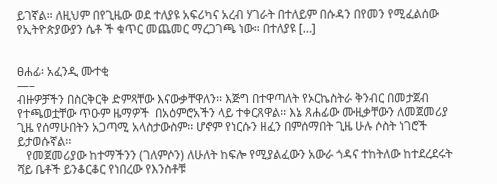ይገኛል። ለዚህም በየጊዜው ወደ ተለያዩ አፍሪካና አረብ ሃገራት በተለይም በሱዳን በየመን የሚፈልሰው የኢትዮጵያውያን ሴቶ ች ቁጥር መጨመር ማረጋገጫ ነው። በተለያዩ […]


ፀሐፊ፡ አፈንዲ ሙተቂ
—–
ብዙዎቻችን በስርቅርቅ ድምጻቸው እናውቃቸዋለን፡፡ እጅግ በተዋጣለት የኦርኬስትራ ቅንብር በመታጀብ የተጫወቷቸው ጥዑም ዜማዎች  በአዕምሮአችን ላይ ተቀርጸዋል፡፡ እኔ ጸሐፊው ሙዚቃቸውን ለመጀመሪያ ጊዜ የሰማሁበትን አጋጣሚ አላስታውስም፡፡ ሆኖም የነርሱን ዘፈን በምሰማበት ጊዜ ሁሉ ሶስት ነገሮች ይታወሱኛል፡፡
   የመጀመሪያው ከተማችንን (ገለምሶን) ለሁለት ከፍሎ የሚያልፈውን አውራ ጎዳና ተከትለው ከተደረደሩት ሻይ ቤቶች ይንቆርቆር የነበረው የእንስቶቹ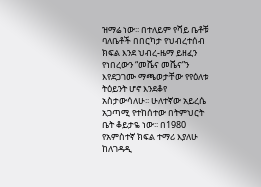ዝማሬ ነው፡፡ በተለይም የሻይ ቤቶቹ ባለቤቶች በበርካታ የህብረተሰብ ክፍል እንደ ህብረ-ዜማ ይዘፈን የነበረውን “መሼና መሼና”ን እየደጋገሙ ማጫወታቸው የየዕለቱ ትዕይንት ሆኖ እንደቆየ አስታውሳለሁ፡፡ ሁለተኛው አይረሴ አጋጣሚ የተከሰተው በትምህርት ቤት ቆይታዬ ነው፡፡ በ1980 የአምስተኛ ክፍል ተማሪ እያለሁ ከለገዳዲ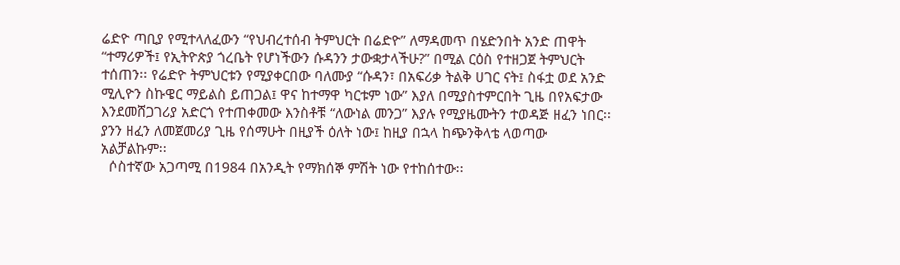ሬድዮ ጣቢያ የሚተላለፈውን “የህብረተሰብ ትምህርት በሬድዮ” ለማዳመጥ በሄድንበት አንድ ጠዋት “ተማሪዎች፤ የኢትዮጵያ ጎረቤት የሆነችውን ሱዳንን ታውቋታላችሁ?” በሚል ርዕስ የተዘጋጀ ትምህርት ተሰጠን፡፡ የሬድዮ ትምህርቱን የሚያቀርበው ባለሙያ “ሱዳን፣ በአፍሪቃ ትልቅ ሀገር ናት፤ ስፋቷ ወደ አንድ ሚሊዮን ስኩዌር ማይልስ ይጠጋል፤ ዋና ከተማዋ ካርቱም ነው” እያለ በሚያስተምርበት ጊዜ በየአፍታው እንደመሸጋገሪያ አድርጎ የተጠቀመው እንስቶቹ “ለውነል መንጋ” እያሉ የሚያዜሙትን ተወዳጅ ዘፈን ነበር፡፡ ያንን ዘፈን ለመጀመሪያ ጊዜ የሰማሁት በዚያች ዕለት ነው፤ ከዚያ በኋላ ከጭንቅላቴ ላወጣው አልቻልኩም፡፡
  ሶስተኛው አጋጣሚ በ1984 በአንዲት የማክሰኞ ምሽት ነው የተከሰተው፡፡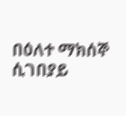በዕለተ ማክሰኞ ሲገበያይ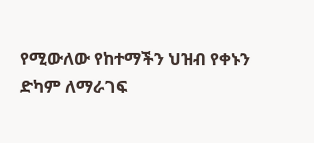የሚውለው የከተማችን ህዝብ የቀኑን ድካም ለማራገፍ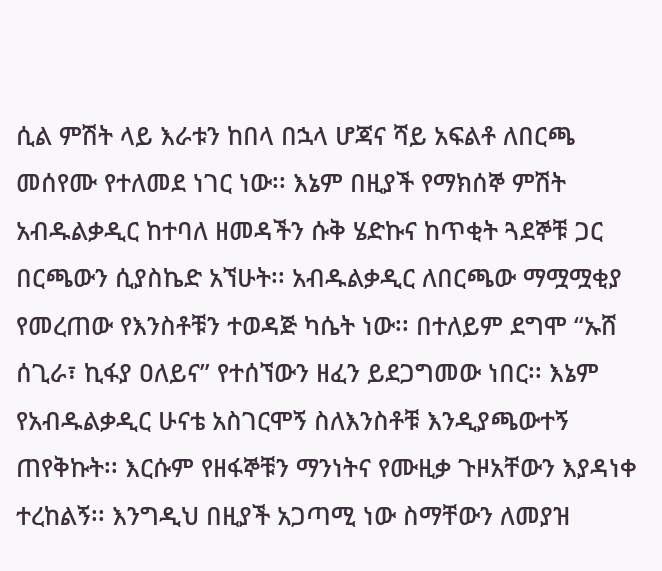ሲል ምሽት ላይ እራቱን ከበላ በኋላ ሆጃና ሻይ አፍልቶ ለበርጫ መሰየሙ የተለመደ ነገር ነው፡፡ እኔም በዚያች የማክሰኞ ምሽት አብዱልቃዲር ከተባለ ዘመዳችን ሱቅ ሄድኩና ከጥቂት ጓደኞቹ ጋር በርጫውን ሲያስኬድ አኘሁት፡፡ አብዱልቃዲር ለበርጫው ማሟሟቂያ የመረጠው የእንስቶቹን ተወዳጅ ካሴት ነው፡፡ በተለይም ደግሞ “ኡሸ ሰጊራ፣ ኪፋያ ዐለይና” የተሰኘውን ዘፈን ይደጋግመው ነበር፡፡ እኔም የአብዱልቃዲር ሁናቴ አስገርሞኝ ስለእንስቶቹ እንዲያጫውተኝ ጠየቅኩት፡፡ እርሱም የዘፋኞቹን ማንነትና የሙዚቃ ጉዞአቸውን እያዳነቀ ተረከልኝ፡፡ እንግዲህ በዚያች አጋጣሚ ነው ስማቸውን ለመያዝ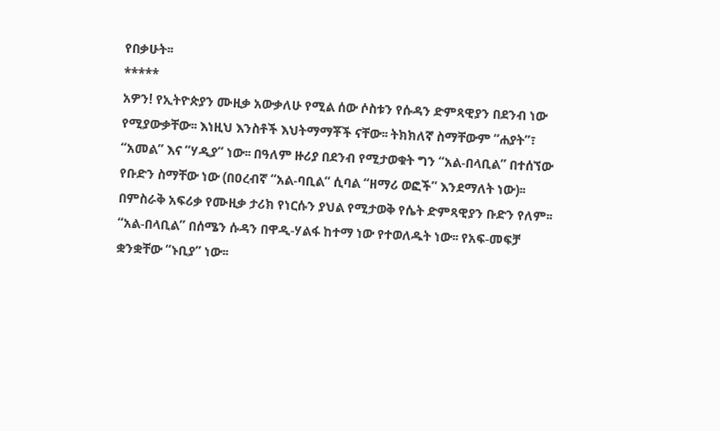የበቃሁት፡፡
*****
አዎን! የኢትዮጵያን ሙዚቃ አውቃለሁ የሚል ሰው ሶስቱን የሱዳን ድምጻዊያን በደንብ ነው የሚያውቃቸው፡፡ እነዚህ እንስቶች እህትማማቾች ናቸው፡፡ ትክክለኛ ስማቸውም “ሐያት”፣ “አመል” እና “ሃዲያ” ነው፡፡ በዓለም ዙሪያ በደንብ የሚታወቁት ግን “አል-በላቢል” በተሰኘው የቡድን ስማቸው ነው (በዐረብኛ “አል-ባቢል” ሲባል “ዘማሪ ወፎች” እንደማለት ነው)፡፡ በምስራቅ አፍሪቃ የሙዚቃ ታሪክ የነርሱን ያህል የሚታወቅ የሴት ድምጻዊያን ቡድን የለም፡፡
“አል-በላቢል” በሰሜን ሱዳን በዋዲ-ሃልፋ ከተማ ነው የተወለዱት ነው፡፡ የአፍ-መፍቻ ቋንቋቸው “ኑቢያ” ነው፡፡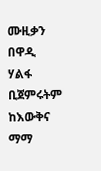ሙዚቃን በዋዲ ሃልፋ ቢጀምሩትም ከእውቅና ማማ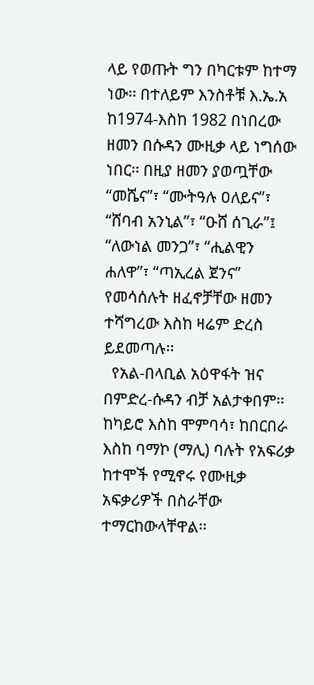ላይ የወጡት ግን በካርቱም ከተማ ነው፡፡ በተለይም እንስቶቹ እ.ኤ.አ ከ1974-እስከ 1982 በነበረው ዘመን በሱዳን ሙዚቃ ላይ ነግሰው ነበር፡፡ በዚያ ዘመን ያወጧቸው “መሼና”፣ “ሙትዓሉ ዐለይና”፣ “ሸባብ አንኒል”፣ “ዑሸ ሰጊራ”፤ “ለውነል መንጋ”፣ “ሒልዊን ሐለዋ”፣ “ጣኢረል ጀንና” የመሳሰሉት ዘፈኖቻቸው ዘመን ተሻግረው እስከ ዛሬም ድረስ ይደመጣሉ፡፡
  የአል-በላቢል አዕዋፋት ዝና በምድረ-ሱዳን ብቻ አልታቀበም፡፡ ከካይሮ እስከ ሞምባሳ፣ ከበርበራ እስከ ባማኮ (ማሊ) ባሉት የአፍሪቃ ከተሞች የሚኖሩ የሙዚቃ አፍቃሪዎች በስራቸው ተማርከውላቸዋል፡፡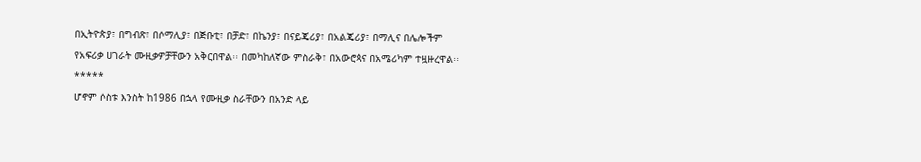በኢትዮጵያ፣ በግብጽ፣ በሶማሊያ፣ በጅቡቲ፣ በቻድ፣ በኬንያ፣ በናይጄሪያ፣ በአልጄሪያ፣ በማሊና በሌሎችም የአፍሪቃ ሀገራት ሙዚቃዎቻቸውን አቅርበዋል፡፡ በመካከለኛው ምስራቅ፣ በአውሮጳና በአሜሪካም ተዟዙረዋል፡፡
*****
ሆኖም ሶስቱ እንስት ከ1986 በኋላ የሙዚቃ ስራቸውን በአንድ ላይ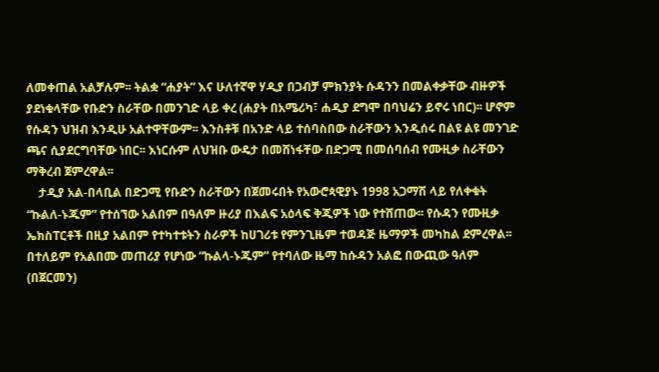ለመቀጠል አልቻሉም፡፡ ትልቋ “ሐያት” እና ሁለተኛዋ ሃዲያ በጋብቻ ምክንያት ሱዳንን በመልቀቃቸው ብዙዎች ያደነቁላቸው የቡድን ስራቸው በመንገድ ላይ ቀረ (ሐያት በአሜሪካ፣ ሐዲያ ደግሞ በባህሬን ይኖሩ ነበር)፡፡ ሆኖም የሱዳን ህዝብ እንዲሁ አልተዋቸውም፡፡ እንስቶቹ በአንድ ላይ ተሰባስበው ስራቸውን እንዲሰሩ በልዩ ልዩ መንገድ ጫና ሲያደርግባቸው ነበር፡፡ እነርሱም ለህዝቡ ውዴታ በመሸነፋቸው በድጋሚ በመሰባሰብ የሙዚቃ ስራቸውን ማቅረብ ጀምረዋል፡፡
    ታዲያ አል-በላቢል በድጋሚ የቡድን ስራቸውን በጀመሩበት የአውሮጳዊያኑ 1998 አጋማሽ ላይ የለቀቁት “ኩልለ-ኑጁም” የተሰኘው አልበም በዓለም ዙሪያ በእልፍ አዕላፍ ቅጂዎች ነው የተሸጠው፡፡ የሱዳን የሙዚቃ ኤክስፐርቶች በዚያ አልበም የተካተቱትን ስራዎች ከሀገሪቱ የምንጊዜም ተወዳጅ ዜማዎች መካከል ደምረዋል፡፡ በተለይም የአልበሙ መጠሪያ የሆነው “ኩልላ-ኑጁም” የተባለው ዜማ ከሱዳን አልፎ በውጪው ዓለም (በጀርመን)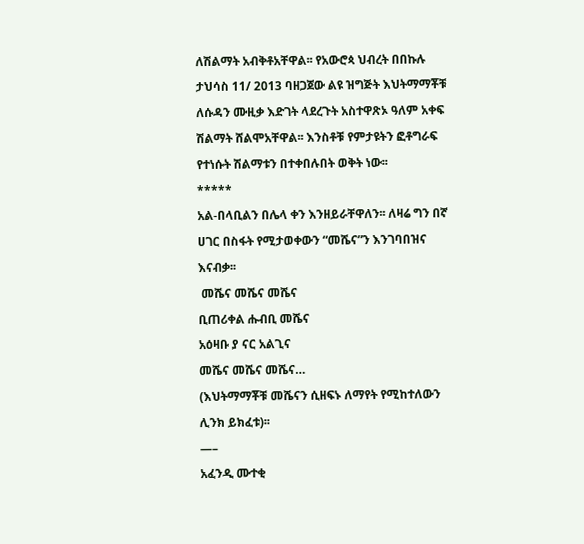ለሽልማት አብቅቶአቸዋል፡፡ የአውሮጳ ህብረት በበኩሉ ታህሳስ 11/ 2013 ባዘጋጀው ልዩ ዝግጅት እህትማማቾቹ ለሱዳን ሙዚቃ እድገት ላደረጉት አስተዋጽኦ ዓለም አቀፍ ሽልማት ሸልሞአቸዋል፡፡ እንስቶቹ የምታዩትን ፎቶግራፍ የተነሱት ሽልማቱን በተቀበሉበት ወቅት ነው፡፡
*****
አል-በላቢልን በሌላ ቀን እንዘይራቸዋለን፡፡ ለዛሬ ግን በኛ ሀገር በስፋት የሚታወቀውን “መሼና”ን እንገባበዝና እናብቃ፡፡
 መሼና መሼና መሼና
ቢጠሪቀል ሑብቢ መሼና
አዕዛቡ ያ ናር አልጊና
መሼና መሼና መሼና…
(እህትማማቾቹ መሼናን ሲዘፍኑ ለማየት የሚከተለውን ሊንክ ይክፈቱ)፡፡
—–
አፈንዲ ሙተቂ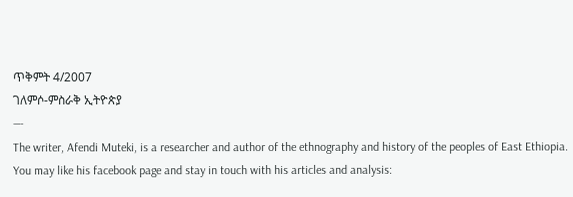ጥቅምት 4/2007
ገለምሶ-ምስራቅ ኢትዮጵያ
—-
The writer, Afendi Muteki, is a researcher and author of the ethnography and history of the peoples of East Ethiopia.  You may like his facebook page and stay in touch with his articles and analysis: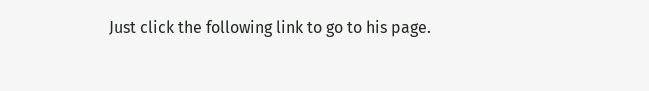Just click the following link to go to his page.